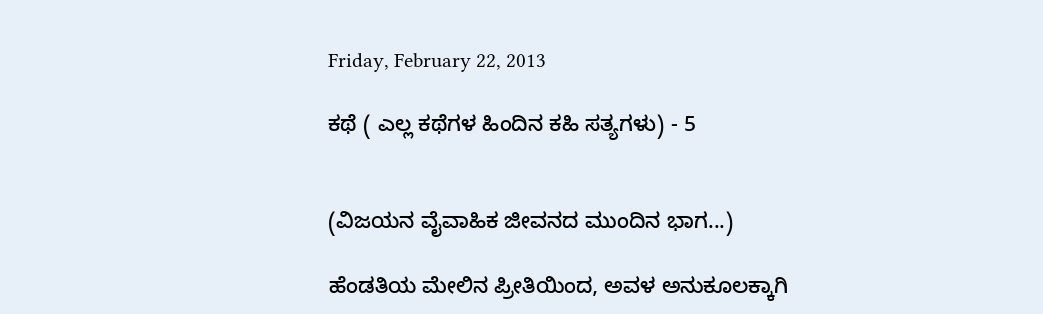Friday, February 22, 2013

ಕಥೆ ( ಎಲ್ಲ ಕಥೆಗಳ ಹಿಂದಿನ ಕಹಿ ಸತ್ಯಗಳು) - 5


(ವಿಜಯನ ವೈವಾಹಿಕ ಜೀವನದ ಮುಂದಿನ ಭಾಗ...)

ಹೆಂಡತಿಯ ಮೇಲಿನ ಪ್ರೀತಿಯಿಂದ, ಅವಳ ಅನುಕೂಲಕ್ಕಾಗಿ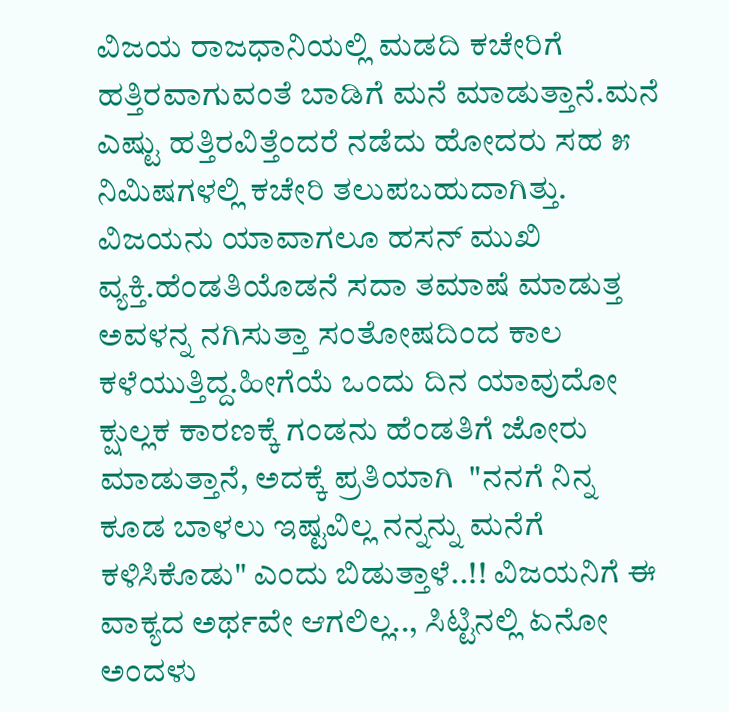ವಿಜಯ ರಾಜಧಾನಿಯಲ್ಲಿ ಮಡದಿ ಕಚೇರಿಗೆ ಹತ್ತಿರವಾಗುವಂತೆ ಬಾಡಿಗೆ ಮನೆ ಮಾಡುತ್ತಾನೆ.ಮನೆ ಎಷ್ಟು ಹತ್ತಿರವಿತ್ತೆಂದರೆ ನಡೆದು ಹೋದರು ಸಹ ೫ ನಿಮಿಷಗಳಲ್ಲಿ ಕಚೇರಿ ತಲುಪಬಹುದಾಗಿತ್ತು. ವಿಜಯನು ಯಾವಾಗಲೂ ಹಸನ್ ಮುಖಿ ವ್ಯಕ್ತಿ.ಹೆಂಡತಿಯೊಡನೆ ಸದಾ ತಮಾಷೆ ಮಾಡುತ್ತ ಅವಳನ್ನ ನಗಿಸುತ್ತಾ ಸಂತೋಷದಿಂದ ಕಾಲ ಕಳೆಯುತ್ತಿದ್ದ.ಹೀಗೆಯೆ ಒಂದು ದಿನ ಯಾವುದೋ ಕ್ಷುಲ್ಲಕ ಕಾರಣಕ್ಕೆ ಗಂಡನು ಹೆಂಡತಿಗೆ ಜೋರು ಮಾಡುತ್ತಾನೆ, ಅದಕ್ಕೆ ಪ್ರತಿಯಾಗಿ  "ನನಗೆ ನಿನ್ನ ಕೂಡ ಬಾಳಲು ಇಷ್ಟವಿಲ್ಲ ನನ್ನನ್ನು ಮನೆಗೆ ಕಳಿಸಿಕೊಡು" ಎಂದು ಬಿಡುತ್ತಾಳೆ..!! ವಿಜಯನಿಗೆ ಈ ವಾಕ್ಯದ ಅರ್ಥವೇ ಆಗಲಿಲ್ಲ.., ಸಿಟ್ಟಿನಲ್ಲಿ ಏನೋ ಅಂದಳು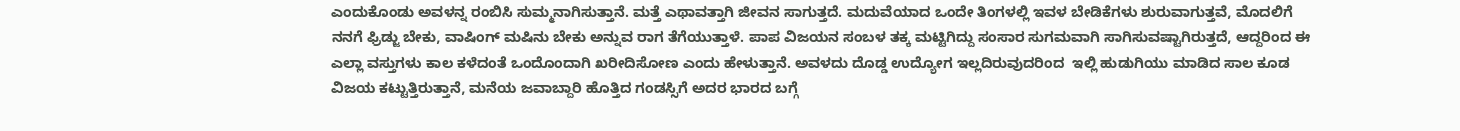ಎಂದುಕೊಂಡು ಅವಳನ್ನ ರಂಬಿಸಿ ಸುಮ್ಮನಾಗಿಸುತ್ತಾನೆ. ಮತ್ತೆ ಎಥಾವತ್ತಾಗಿ ಜೀವನ ಸಾಗುತ್ತದೆ. ಮದುವೆಯಾದ ಒಂದೇ ತಿಂಗಳಲ್ಲಿ ಇವಳ ಬೇಡಿಕೆಗಳು ಶುರುವಾಗುತ್ತವೆ, ಮೊದಲಿಗೆ ನನಗೆ ಫ್ರಿಡ್ಜು ಬೇಕು, ವಾಷಿಂಗ್ ಮಷಿನು ಬೇಕು ಅನ್ನುವ ರಾಗ ತೆಗೆಯುತ್ತಾಳೆ. ಪಾಪ ವಿಜಯನ ಸಂಬಳ ತಕ್ಕ ಮಟ್ಟಿಗಿದ್ದು ಸಂಸಾರ ಸುಗಮವಾಗಿ ಸಾಗಿಸುವಷ್ಟಾಗಿರುತ್ತದೆ, ಆದ್ದರಿಂದ ಈ ಎಲ್ಲಾ ವಸ್ತುಗಳು ಕಾಲ ಕಳೆದಂತೆ ಒಂದೊಂದಾಗಿ ಖರೀದಿಸೋಣ ಎಂದು ಹೇಳುತ್ತಾನೆ. ಅವಳದು ದೊಡ್ಡ ಉದ್ಯೋಗ ಇಲ್ಲದಿರುವುದರಿಂದ  ಇಲ್ಲಿ ಹುಡುಗಿಯು ಮಾಡಿದ ಸಾಲ ಕೂಡ ವಿಜಯ ಕಟ್ಟುತ್ತಿರುತ್ತಾನೆ, ಮನೆಯ ಜವಾಬ್ದಾರಿ ಹೊತ್ತಿದ ಗಂಡಸ್ಸಿಗೆ ಅದರ ಭಾರದ ಬಗ್ಗೆ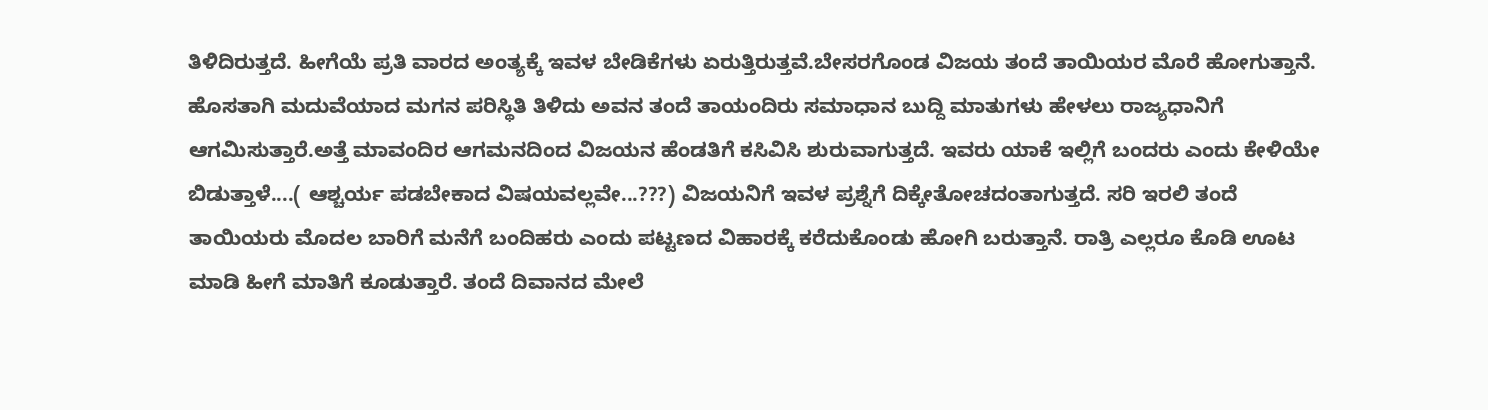ತಿಳಿದಿರುತ್ತದೆ. ಹೀಗೆಯೆ ಪ್ರತಿ ವಾರದ ಅಂತ್ಯಕ್ಕೆ ಇವಳ ಬೇಡಿಕೆಗಳು ಏರುತ್ತಿರುತ್ತವೆ.ಬೇಸರಗೊಂಡ ವಿಜಯ ತಂದೆ ತಾಯಿಯರ ಮೊರೆ ಹೋಗುತ್ತಾನೆ. ಹೊಸತಾಗಿ ಮದುವೆಯಾದ ಮಗನ ಪರಿಸ್ಥಿತಿ ತಿಳಿದು ಅವನ ತಂದೆ ತಾಯಂದಿರು ಸಮಾಧಾನ ಬುದ್ದಿ ಮಾತುಗಳು ಹೇಳಲು ರಾಜ್ಯಧಾನಿಗೆ ಆಗಮಿಸುತ್ತಾರೆ.ಅತ್ತೆ ಮಾವಂದಿರ ಆಗಮನದಿಂದ ವಿಜಯನ ಹೆಂಡತಿಗೆ ಕಸಿವಿಸಿ ಶುರುವಾಗುತ್ತದೆ. ಇವರು ಯಾಕೆ ಇಲ್ಲಿಗೆ ಬಂದರು ಎಂದು ಕೇಳಿಯೇ ಬಿಡುತ್ತಾಳೆ....( ಆಶ್ಚರ್ಯ ಪಡಬೇಕಾದ ವಿಷಯವಲ್ಲವೇ...???) ವಿಜಯನಿಗೆ ಇವಳ ಪ್ರಶ್ನೆಗೆ ದಿಕ್ಕೇತೋಚದಂತಾಗುತ್ತದೆ. ಸರಿ ಇರಲಿ ತಂದೆ ತಾಯಿಯರು ಮೊದಲ ಬಾರಿಗೆ ಮನೆಗೆ ಬಂದಿಹರು ಎಂದು ಪಟ್ಟಣದ ವಿಹಾರಕ್ಕೆ ಕರೆದುಕೊಂಡು ಹೋಗಿ ಬರುತ್ತಾನೆ. ರಾತ್ರಿ ಎಲ್ಲರೂ ಕೊಡಿ ಊಟ ಮಾಡಿ ಹೀಗೆ ಮಾತಿಗೆ ಕೂಡುತ್ತಾರೆ. ತಂದೆ ದಿವಾನದ ಮೇಲೆ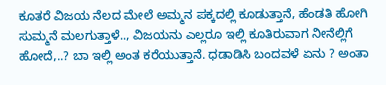ಕೂತರೆ ವಿಜಯ ನೆಲದ ಮೇಲೆ ಅಮ್ಮನ ಪಕ್ಕದಲ್ಲಿ ಕೂಡುತ್ತಾನೆ, ಹೆಂಡತಿ ಹೋಗಿ ಸುಮ್ಮನೆ ಮಲಗುತ್ತಾಳೆ.., ವಿಜಯನು ಎಲ್ಲರೂ ಇಲ್ಲಿ ಕೂತಿರುವಾಗ ನೀನೆಲ್ಲಿಗೆ ಹೋದೆ,..? ಬಾ ಇಲ್ಲಿ ಅಂತ ಕರೆಯುತ್ತಾನೆ. ಧಡಾಡಿಸಿ ಬಂದವಳೆ ಏನು ? ಅಂತಾ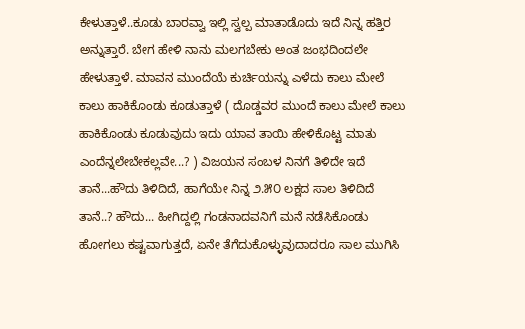ಕೇಳುತ್ತಾಳೆ..ಕೂಡು ಬಾರವ್ವಾ ಇಲ್ಲಿ ಸ್ವಲ್ಪ ಮಾತಾಡೊದು ಇದೆ ನಿನ್ನ ಹತ್ತಿರ ಅನ್ನುತ್ತಾರೆ. ಬೇಗ ಹೇಳಿ ನಾನು ಮಲಗಬೇಕು ಅಂತ ಜಂಭದಿಂದಲೇ ಹೇಳುತ್ತಾಳೆ. ಮಾವನ ಮುಂದೆಯೆ ಕುರ್ಚಿಯನ್ನು ಎಳೆದು ಕಾಲು ಮೇಲೆ ಕಾಲು ಹಾಕಿಕೊಂಡು ಕೂಡುತ್ತಾಳೆ ( ದೊಡ್ಡವರ ಮುಂದೆ ಕಾಲು ಮೇಲೆ ಕಾಲು ಹಾಕಿಕೊಂಡು ಕೂಡುವುದು ಇದು ಯಾವ ತಾಯಿ ಹೇಳಿಕೊಟ್ಟ ಮಾತು ಎಂದೆನ್ನಲೇಬೇಕಲ್ಲವೇ...? ) ವಿಜಯನ ಸಂಬಳ ನಿನಗೆ ತಿಳಿದೇ ಇದೆ ತಾನೆ...ಹೌದು ತಿಳಿದಿದೆ, ಹಾಗೆಯೇ ನಿನ್ನ ೨.೫೦ ಲಕ್ಷದ ಸಾಲ ತಿಳಿದಿದೆ ತಾನೆ..? ಹೌದು... ಹೀಗಿದ್ದಲ್ಲಿ ಗಂಡನಾದವನಿಗೆ ಮನೆ ನಡೆಸಿಕೊಂಡು ಹೋಗಲು ಕಷ್ಟವಾಗುತ್ತದೆ, ಏನೇ ತೆಗೆದುಕೊಳ್ಳುವುದಾದರೂ ಸಾಲ ಮುಗಿಸಿ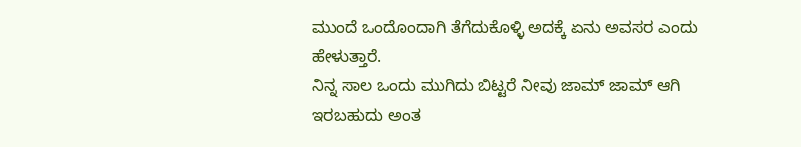ಮುಂದೆ ಒಂದೊಂದಾಗಿ ತೆಗೆದುಕೊಳ್ಳಿ ಅದಕ್ಕೆ ಏನು ಅವಸರ ಎಂದು ಹೇಳುತ್ತಾರೆ.
ನಿನ್ನ ಸಾಲ ಒಂದು ಮುಗಿದು ಬಿಟ್ಟರೆ ನೀವು ಜಾಮ್ ಜಾಮ್ ಆಗಿ ಇರಬಹುದು ಅಂತ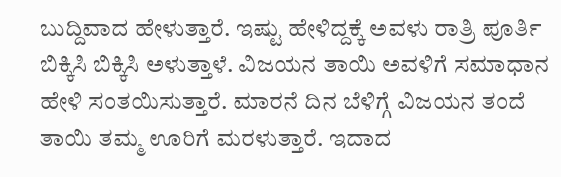ಬುದ್ದಿವಾದ ಹೇಳುತ್ತಾರೆ. ಇಷ್ಟು ಹೇಳಿದ್ದಕ್ಕೆ ಅವಳು ರಾತ್ರಿ ಪೂರ್ತಿ ಬಿಕ್ಕಿಸಿ ಬಿಕ್ಕಿಸಿ ಅಳುತ್ತಾಳೆ. ವಿಜಯನ ತಾಯಿ ಅವಳಿಗೆ ಸಮಾಧಾನ ಹೇಳಿ ಸಂತಯಿಸುತ್ತಾರೆ. ಮಾರನೆ ದಿನ ಬೆಳಿಗ್ಗೆ ವಿಜಯನ ತಂದೆ ತಾಯಿ ತಮ್ಮ ಊರಿಗೆ ಮರಳುತ್ತಾರೆ. ಇದಾದ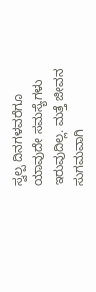ಸ್ವಲ್ಪ ದಿನಗಳವರೆಗೂ ಯಾವುದೇ ಸಮಸ್ಯೆಗಳು ಇರುವುದಿಲ್ಲ. ಮತ್ತೆ ಜೀವನ ಸುಗಮವಾಗಿ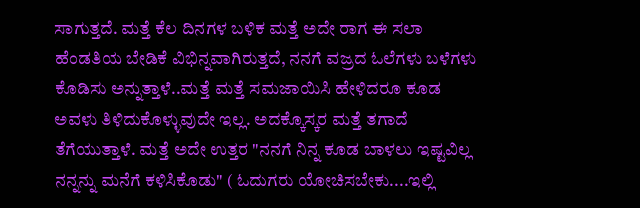ಸಾಗುತ್ತದೆ. ಮತ್ತೆ ಕೆಲ ದಿನಗಳ ಬಳಿಕ ಮತ್ತೆ ಅದೇ ರಾಗ ಈ ಸಲಾ ಹೆಂಡತಿಯ ಬೇಡಿಕೆ ವಿಭಿನ್ನವಾಗಿರುತ್ತದೆ, ನನಗೆ ವಜ್ರದ ಓಲೆಗಳು ಬಳೆಗಳು ಕೊಡಿಸು ಅನ್ನುತ್ತಾಳೆ..ಮತ್ತೆ ಮತ್ತೆ ಸಮಜಾಯಿಸಿ ಹೇಳಿದರೂ ಕೂಡ ಅವಳು ತಿಳಿದುಕೊಳ್ಳುವುದೇ ಇಲ್ಲ. ಅದಕ್ಕೊಸ್ಕರ ಮತ್ತೆ ತಗಾದೆ ತೆಗೆಯುತ್ತಾಳೆ. ಮತ್ತೆ ಅದೇ ಉತ್ತರ "ನನಗೆ ನಿನ್ನ ಕೂಡ ಬಾಳಲು ಇಷ್ಟವಿಲ್ಲ ನನ್ನನ್ನು ಮನೆಗೆ ಕಳಿಸಿಕೊಡು" ( ಓದುಗರು ಯೋಚಿಸಬೇಕು....ಇಲ್ಲಿ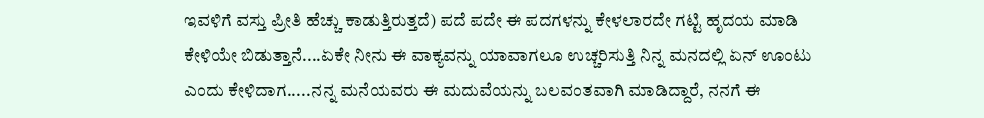ಇವಳಿಗೆ ವಸ್ತು ಪ್ರೀತಿ ಹೆಚ್ಚು ಕಾಡುತ್ತಿರುತ್ತದೆ) ಪದೆ ಪದೇ ಈ ಪದಗಳನ್ನು ಕೇಳಲಾರದೇ ಗಟ್ಟಿ ಹೃದಯ ಮಾಡಿ ಕೇಳಿಯೇ ಬಿಡುತ್ತಾನೆ....ಏಕೇ ನೀನು ಈ ವಾಕ್ಯವನ್ನು ಯಾವಾಗಲೂ ಉಚ್ಚರಿಸುತ್ತಿ ನಿನ್ನ ಮನದಲ್ಲಿ ಏನ್ ಊಂಟು ಎಂದು ಕೇಳಿದಾಗ.....ನನ್ನ ಮನೆಯವರು ಈ ಮದುವೆಯನ್ನು ಬಲವಂತವಾಗಿ ಮಾಡಿದ್ದಾರೆ, ನನಗೆ ಈ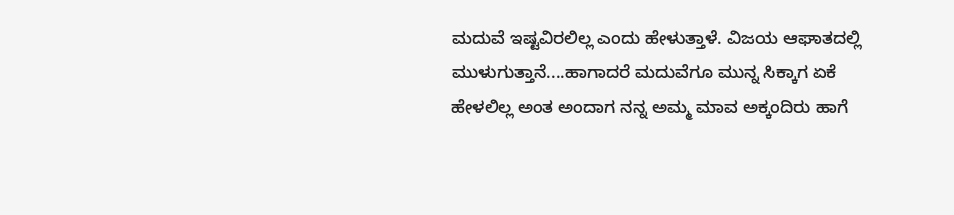ಮದುವೆ ಇಷ್ಟವಿರಲಿಲ್ಲ ಎಂದು ಹೇಳುತ್ತಾಳೆ. ವಿಜಯ ಆಘಾತದಲ್ಲಿ ಮುಳುಗುತ್ತಾನೆ....ಹಾಗಾದರೆ ಮದುವೆಗೂ ಮುನ್ನ ಸಿಕ್ಕಾಗ ಏಕೆ ಹೇಳಲಿಲ್ಲ ಅಂತ ಅಂದಾಗ ನನ್ನ ಅಮ್ಮ ಮಾವ ಅಕ್ಕಂದಿರು ಹಾಗೆ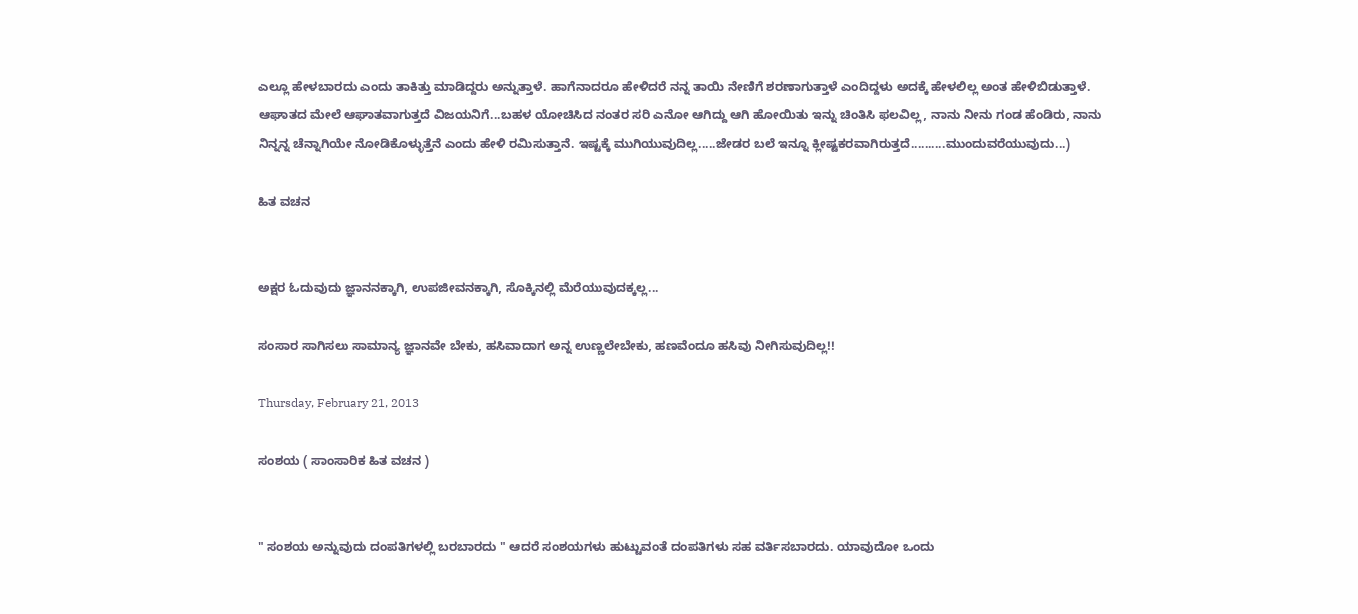ಎಲ್ಲೂ ಹೇಳಬಾರದು ಎಂದು ತಾಕಿತ್ತು ಮಾಡಿದ್ದರು ಅನ್ನುತ್ತಾಳೆ. ಹಾಗೆನಾದರೂ ಹೇಳಿದರೆ ನನ್ನ ತಾಯಿ ನೇಣಿಗೆ ಶರಣಾಗುತ್ತಾಳೆ ಎಂದಿದ್ದಳು ಅದಕ್ಕೆ ಹೇಳಲಿಲ್ಲ ಅಂತ ಹೇಳಿಬಿಡುತ್ತಾಳೆ. ಆಘಾತದ ಮೇಲೆ ಆಘಾತವಾಗುತ್ತದೆ ವಿಜಯನಿಗೆ...ಬಹಳ ಯೋಚಿಸಿದ ನಂತರ ಸರಿ ಎನೋ ಆಗಿದ್ದು ಆಗಿ ಹೋಯಿತು ಇನ್ನು ಚಿಂತಿಸಿ ಫಲವಿಲ್ಲ, ನಾನು ನೀನು ಗಂಡ ಹೆಂಡಿರು, ನಾನು ನಿನ್ನನ್ನ ಚೆನ್ನಾಗಿಯೇ ನೋಡಿಕೊಳ್ಳುತ್ತೆನೆ ಎಂದು ಹೇಳಿ ರಮಿಸುತ್ತಾನೆ. ಇಷ್ಟಕ್ಕೆ ಮುಗಿಯುವುದಿಲ್ಲ.....ಜೇಡರ ಬಲೆ ಇನ್ನೂ ಕ್ಲೀಷ್ಟಕರವಾಗಿರುತ್ತದೆ..........ಮುಂದುವರೆಯುವುದು...)

ಹಿತ ವಚನ


ಅಕ್ಷರ ಓದುವುದು ಜ್ಞಾನನಕ್ಕಾಗಿ, ಉಪಜೀವನಕ್ಕಾಗಿ, ಸೊಕ್ಕಿನಲ್ಲಿ ಮೆರೆಯುವುದಕ್ಕಲ್ಲ...

ಸಂಸಾರ ಸಾಗಿಸಲು ಸಾಮಾನ್ಯ ಜ್ಞಾನವೇ ಬೇಕು, ಹಸಿವಾದಾಗ ಅನ್ನ ಉಣ್ಣಲೇಬೇಕು, ಹಣವೆಂದೂ ಹಸಿವು ನೀಗಿಸುವುದಿಲ್ಲ!!

Thursday, February 21, 2013

ಸಂಶಯ ( ಸಾಂಸಾರಿಕ ಹಿತ ವಚನ )


" ಸಂಶಯ ಅನ್ನುವುದು ದಂಪತಿಗಳಲ್ಲಿ ಬರಬಾರದು " ಆದರೆ ಸಂಶಯಗಳು ಹುಟ್ಟುವಂತೆ ದಂಪತಿಗಳು ಸಹ ವರ್ತಿಸಬಾರದು. ಯಾವುದೋ ಒಂದು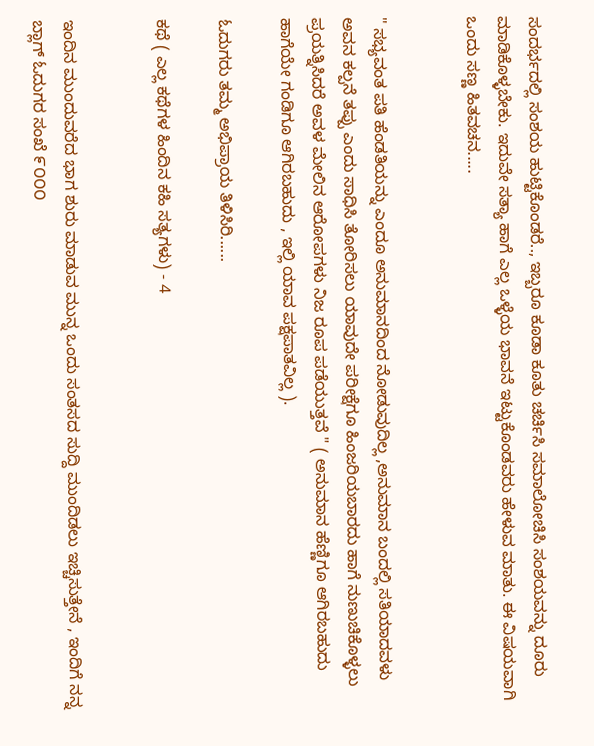ಸಂದರ್ಭದಲ್ಲಿ ಸಂಶಯ ಹುಟ್ಟಿಕೊಂಡರೆ.., ಇಬ್ಬರೂ ಕೂಡಾ ಕೂತು ಚರ್ಚಿಸಿ ಸಮಾಲೋಚಿಸಿ ಸಂಶಯವನ್ನು ದೂರು ಮಾಡಿಕೊಳ್ಳಬೇಕು. ಇದುವೇ ಸತ್ಯಾ ಹಾಗೆ ಎಲ್ಲ ಒಳ್ಳೆಯ ಭಾವನೆ ಇಟ್ಟುಕೊಂಡವರು ಹೇಳುವ ಮಾತು. ಈ ವಿಷಯವಾಗಿ ಒಂದು ಸಣ್ಣ ಹಿತವಚನ.....


" ಸಭ್ಯವಂತ ಪತಿ ಹೆಂಡತಿಯನ್ನು ಎಂದೂ ಅನುಮಾನದಿಂದ ನೋಡುವುದಿಲ್ಲ ,ಅನುಮಾನ ಬಂದಲ್ಲಿ ಸತಿಯಾದವಳು ಅವನ ಕಲ್ಪನೆ ತಪ್ಪು ಎಂದು ಸಾಧಿಸಿ ತೋರಿಸಲು ಯಾವುದೇ ಪರೀಕ್ಷೆಗೂ ಹಿಂಜರಿಯಬಾರದು ಹಾಗೆ ನುಣುಚಿಕೊಳ್ಳಲು ಪ್ರಯತ್ನಿಸಿದರೆ ಅವಳ ಮೇಲಿನ ಆರೋಪಗಳು ನಿಜ ರೂಪ ಪಡೆಯುತ್ತವೆ " ( ಅನುಮಾನ ಹೆಣ್ಣಿಗೂ ಆಗಿರಬಹುದು ಹಾಗೆಯೇ ಗಂಡಿಗೂ ಆಗಿರಬಹುದು , ಇಲ್ಲಿ ಯಾವ ಪಕ್ಷಪಾತವಿಲ್ಲ ).

ಓದುಗರು ತಮ್ಮ ಅಭಿಪ್ರಾಯ ತಿಳಿಸಿರಿ......

ಕಥೆ ( ಎಲ್ಲ ಕಥೆಗಳ ಹಿಂದಿನ ಕಹಿ ಸತ್ಯಗಳು) - 4


ಇಂದಿನ ಮುಂದುವರೆದ ಭಾಗ ಶುರು ಮಾಡುವ ಮುನ್ನ ಒಂದು ಸಂತಸದ ಸುದ್ದಿ ಮುಂದಿಡಲು ಇಚ್ಚಿಸುತ್ತೇನೆ , ಇಂದಿಗೆ ನನ್ನ ಬ್ಲಾಗ್ ಓದುಗರ ಸಂಖೆ ೯೦೦೦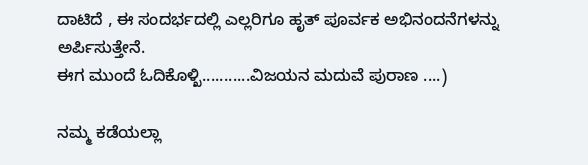ದಾಟಿದೆ , ಈ ಸಂದರ್ಭದಲ್ಲಿ ಎಲ್ಲರಿಗೂ ಹೃತ್ ಪೂರ್ವಕ ಅಭಿನಂದನೆಗಳನ್ನು ಅರ್ಪಿಸುತ್ತೇನೆ.
ಈಗ ಮುಂದೆ ಓದಿಕೊಳ್ಖಿ...........ವಿಜಯನ ಮದುವೆ ಪುರಾಣ ....)

ನಮ್ಮ ಕಡೆಯಲ್ಲಾ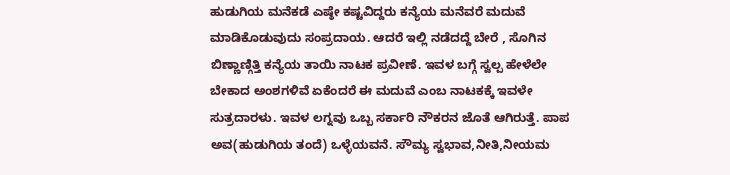ಹುಡುಗಿಯ ಮನೆಕಡೆ ಎಷ್ಠೇ ಕಷ್ಟವಿದ್ದರು ಕನ್ಯೆಯ ಮನೆವರೆ ಮದುವೆ ಮಾಡಿಕೊಡುವುದು ಸಂಪ್ರದಾಯ. ಆದರೆ ಇಲ್ಲಿ ನಡೆದದ್ದೆ ಬೇರೆ , ಸೊಗಿನ ಬಿಣ್ಣಾಣ್ಗಿತ್ತಿ ಕನ್ಯೆಯ ತಾಯಿ ನಾಟಕ ಪ್ರವೀಣೆ. ಇವಳ ಬಗ್ಗೆ ಸ್ವಲ್ಪ ಹೇಳೆಲೇ ಬೇಕಾದ ಅಂಶಗಳಿವೆ ಏಕೆಂದರೆ ಈ ಮದುವೆ ಎಂಬ ನಾಟಕಕ್ಕೆ ಇವಳೇ ಸುತ್ರದಾರಳು. ಇವಳ ಲಗ್ನವು ಒಬ್ಬ ಸರ್ಕಾರಿ ನೌಕರನ ಜೊತೆ ಆಗಿರುತ್ತೆ. ಪಾಪ ಅವ(ಹುಡುಗಿಯ ತಂದೆ) ಒಳ್ಳೆಯವನೆ. ಸೌಮ್ಯ ಸ್ವಭಾವ,ನೀತಿ,ನೀಯಮ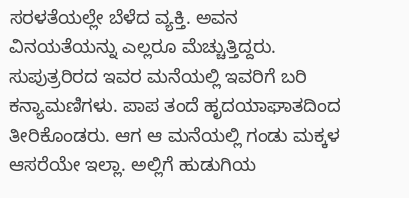ಸರಳತೆಯಲ್ಲೇ ಬೆಳೆದ ವ್ಯಕ್ತಿ. ಅವನ ವಿನಯತೆಯನ್ನು ಎಲ್ಲರೂ ಮೆಚ್ಚುತ್ತಿದ್ದರು. ಸುಪುತ್ರರಿರದ ಇವರ ಮನೆಯಲ್ಲಿ ಇವರಿಗೆ ಬರಿ ಕನ್ಯಾಮಣಿಗಳು. ಪಾಪ ತಂದೆ ಹೃದಯಾಘಾತದಿಂದ ತೀರಿಕೊಂಡರು. ಆಗ ಆ ಮನೆಯಲ್ಲಿ ಗಂಡು ಮಕ್ಕಳ ಆಸರೆಯೇ ಇಲ್ಲಾ. ಅಲ್ಲಿಗೆ ಹುಡುಗಿಯ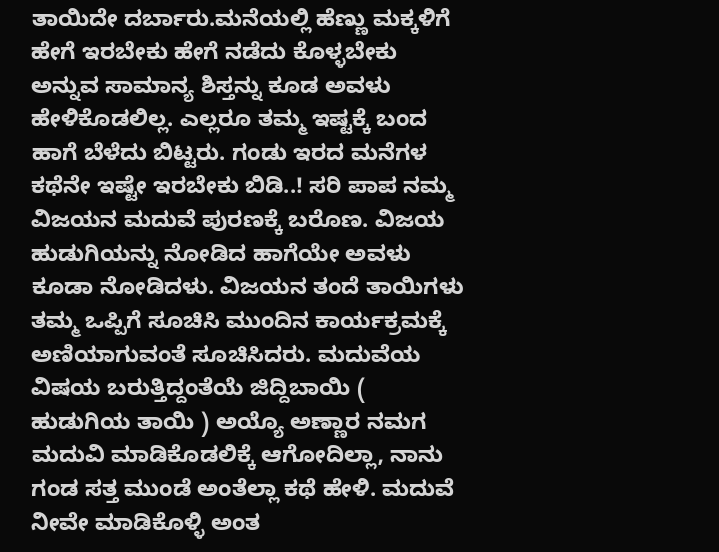ತಾಯಿದೇ ದರ್ಬಾರು.ಮನೆಯಲ್ಲಿ ಹೆಣ್ಣು ಮಕ್ಕಳಿಗೆ ಹೇಗೆ ಇರಬೇಕು ಹೇಗೆ ನಡೆದು ಕೊಳ್ಳಬೇಕು ಅನ್ನುವ ಸಾಮಾನ್ಯ ಶಿಸ್ತನ್ನು ಕೂಡ ಅವಳು ಹೇಳಿಕೊಡಲಿಲ್ಲ. ಎಲ್ಲರೂ ತಮ್ಮ ಇಷ್ಟಕ್ಕೆ ಬಂದ ಹಾಗೆ ಬೆಳೆದು ಬಿಟ್ಟರು. ಗಂಡು ಇರದ ಮನೆಗಳ ಕಥೆನೇ ಇಷ್ಟೇ ಇರಬೇಕು ಬಿಡಿ..! ಸರಿ ಪಾಪ ನಮ್ಮ ವಿಜಯನ ಮದುವೆ ಪುರಣಕ್ಕೆ ಬರೊಣ. ವಿಜಯ ಹುಡುಗಿಯನ್ನು ನೋಡಿದ ಹಾಗೆಯೇ ಅವಳು ಕೂಡಾ ನೋಡಿದಳು. ವಿಜಯನ ತಂದೆ ತಾಯಿಗಳು ತಮ್ಮ ಒಪ್ಪಿಗೆ ಸೂಚಿಸಿ ಮುಂದಿನ ಕಾರ್ಯಕ್ರಮಕ್ಕೆ ಅಣಿಯಾಗುವಂತೆ ಸೂಚಿಸಿದರು. ಮದುವೆಯ ವಿಷಯ ಬರುತ್ತಿದ್ದಂತೆಯೆ ಜಿದ್ದಿಬಾಯಿ ( ಹುಡುಗಿಯ ತಾಯಿ ) ಅಯ್ಯೊ ಅಣ್ಣಾರ ನಮಗ ಮದುವಿ ಮಾಡಿಕೊಡಲಿಕ್ಕೆ ಆಗೋದಿಲ್ಲಾ, ನಾನು ಗಂಡ ಸತ್ತ ಮುಂಡೆ ಅಂತೆಲ್ಲಾ ಕಥೆ ಹೇಳಿ. ಮದುವೆ ನೀವೇ ಮಾಡಿಕೊಳ್ಳಿ ಅಂತ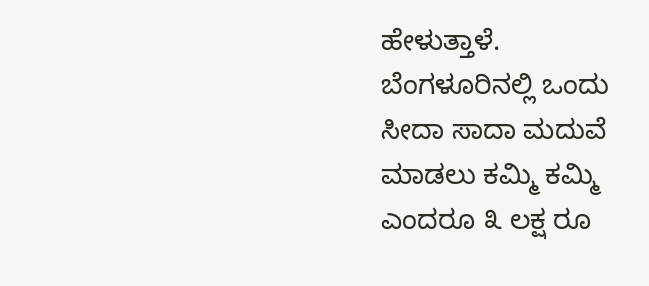ಹೇಳುತ್ತಾಳೆ. ಬೆಂಗಳೂರಿನಲ್ಲಿ ಒಂದು ಸೀದಾ ಸಾದಾ ಮದುವೆ ಮಾಡಲು ಕಮ್ಮಿ ಕಮ್ಮಿ ಎಂದರೂ ೩ ಲಕ್ಷ ರೂ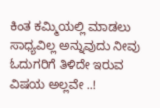ಕಿಂತ ಕಮ್ಮಿಯಲ್ಲಿ ಮಾಡಲು ಸಾಧ್ಯವಿಲ್ಲ ಅನ್ನುವುದು ನೀವು ಓದುಗರಿಗೆ ತಿಳಿದೇ ಇರುವ ವಿಷಯ ಅಲ್ಲವೇ ..!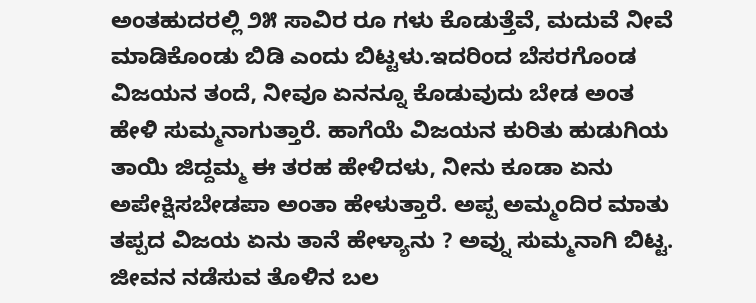ಅಂತಹುದರಲ್ಲಿ ೨೫ ಸಾವಿರ ರೂ ಗಳು ಕೊಡುತ್ತೆವೆ, ಮದುವೆ ನೀವೆ ಮಾಡಿಕೊಂಡು ಬಿಡಿ ಎಂದು ಬಿಟ್ಟಳು.ಇದರಿಂದ ಬೆಸರಗೊಂಡ ವಿಜಯನ ತಂದೆ, ನೀವೂ ಏನನ್ನೂ ಕೊಡುವುದು ಬೇಡ ಅಂತ ಹೇಳಿ ಸುಮ್ಮನಾಗುತ್ತಾರೆ. ಹಾಗೆಯೆ ವಿಜಯನ ಕುರಿತು ಹುಡುಗಿಯ ತಾಯಿ ಜಿದ್ದಮ್ಮ ಈ ತರಹ ಹೇಳಿದಳು, ನೀನು ಕೂಡಾ ಏನು ಅಪೇಕ್ಷಿಸಬೇಡಪಾ ಅಂತಾ ಹೇಳುತ್ತಾರೆ. ಅಪ್ಪ ಅಮ್ಮಂದಿರ ಮಾತು ತಪ್ಪದ ವಿಜಯ ಏನು ತಾನೆ ಹೇಳ್ಯಾನು ? ಅವ್ನು ಸುಮ್ಮನಾಗಿ ಬಿಟ್ಟ. ಜೀವನ ನಡೆಸುವ ತೊಳಿನ ಬಲ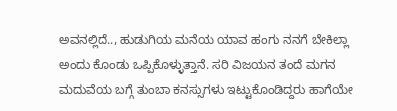ಅವನಲ್ಲಿದೆ.., ಹುಡುಗಿಯ ಮನೆಯ ಯಾವ ಹಂಗು ನನಗೆ ಬೇಕಿಲ್ಲಾ ಅಂದು ಕೊಂಡು ಒಪ್ಪಿಕೊಳ್ಳುತ್ತಾನೆ. ಸರಿ ವಿಜಯನ ತಂದೆ ಮಗನ ಮದುವೆಯ ಬಗ್ಗೆ ತುಂಬಾ ಕನಸ್ಸುಗಳು ಇಟ್ಟುಕೊಂಡಿದ್ದರು ಹಾಗೆಯೇ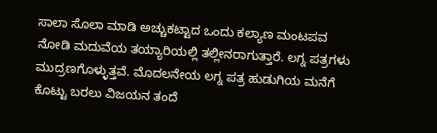ಸಾಲಾ ಸೊಲಾ ಮಾಡಿ ಅಚ್ಚುಕಟ್ಟಾದ ಒಂದು ಕಲ್ಯಾಣ ಮಂಟಪವ ನೋಡಿ ಮದುವೆಯ ತಯ್ಯಾರಿಯಲ್ಲಿ ತಲ್ಲೀನರಾಗುತ್ತಾರೆ. ಲಗ್ನ ಪತ್ರಗಳು ಮುದ್ರಣಗೊಳ್ಳುತ್ತವೆ. ಮೊದಲನೇಯ ಲಗ್ನ ಪತ್ರ ಹುಡುಗಿಯ ಮನೆಗೆ ಕೊಟ್ಟು ಬರಲು ವಿಜಯನ ತಂದೆ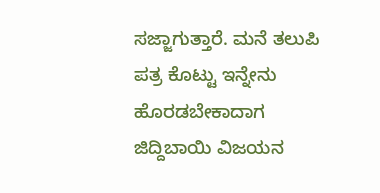ಸಜ್ಜಾಗುತ್ತಾರೆ. ಮನೆ ತಲುಪಿ ಪತ್ರ ಕೊಟ್ಟು ಇನ್ನೇನು ಹೊರಡಬೇಕಾದಾಗ ಜಿದ್ದಿಬಾಯಿ ವಿಜಯನ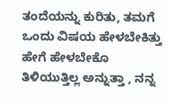ತಂದೆಯನ್ನು ಕುರಿತು, ತಮಗೆ ಒಂದು ವಿಷಯ ಹೇಳಬೇಕಿತ್ತು ಹೇಗೆ ಹೇಳಬೇಕೊ ತಿಳಿಯುತ್ತಿಲ್ಲ ಅನ್ನುತ್ತಾ , ನನ್ನ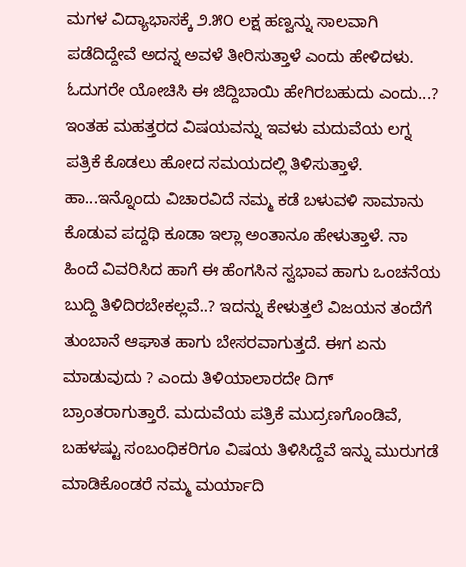ಮಗಳ ವಿದ್ಯಾಭಾಸಕ್ಕೆ ೨.೫೦ ಲಕ್ಷ ಹಣ್ವನ್ನು ಸಾಲವಾಗಿ ಪಡೆದಿದ್ದೇವೆ ಅದನ್ನ ಅವಳೆ ತೀರಿಸುತ್ತಾಳೆ ಎಂದು ಹೇಳಿದಳು. ಓದುಗರೇ ಯೋಚಿಸಿ ಈ ಜಿದ್ದಿಬಾಯಿ ಹೇಗಿರಬಹುದು ಎಂದು...? ಇಂತಹ ಮಹತ್ತರದ ವಿಷಯವನ್ನು ಇವಳು ಮದುವೆಯ ಲಗ್ನ ಪತ್ರಿಕೆ ಕೊಡಲು ಹೋದ ಸಮಯದಲ್ಲಿ ತಿಳಿಸುತ್ತಾಳೆ. ಹಾ...ಇನ್ನೊಂದು ವಿಚಾರವಿದೆ ನಮ್ಮ ಕಡೆ ಬಳುವಳಿ ಸಾಮಾನು ಕೊಡುವ ಪದ್ದಥಿ ಕೂಡಾ ಇಲ್ಲಾ ಅಂತಾನೂ ಹೇಳುತ್ತಾಳೆ. ನಾ ಹಿಂದೆ ವಿವರಿಸಿದ ಹಾಗೆ ಈ ಹೆಂಗಸಿನ ಸ್ವಭಾವ ಹಾಗು ಒಂಚನೆಯ ಬುದ್ದಿ ತಿಳಿದಿರಬೇಕಲ್ಲವೆ..? ಇದನ್ನು ಕೇಳುತ್ತಲೆ ವಿಜಯನ ತಂದೆಗೆ ತುಂಬಾನೆ ಆಘಾತ ಹಾಗು ಬೇಸರವಾಗುತ್ತದೆ. ಈಗ ಏನು ಮಾಡುವುದು ? ಎಂದು ತಿಳಿಯಾಲಾರದೇ ದಿಗ್ ಬ್ರಾಂತರಾಗುತ್ತಾರೆ. ಮದುವೆಯ ಪತ್ರಿಕೆ ಮುದ್ರಣಗೊಂಡಿವೆ, ಬಹಳಷ್ಟು ಸಂಬಂಧಿಕರಿಗೂ ವಿಷಯ ತಿಳಿಸಿದ್ದೆವೆ ಇನ್ನು ಮುರುಗಡೆ ಮಾಡಿಕೊಂಡರೆ ನಮ್ಮ ಮರ್ಯಾದಿ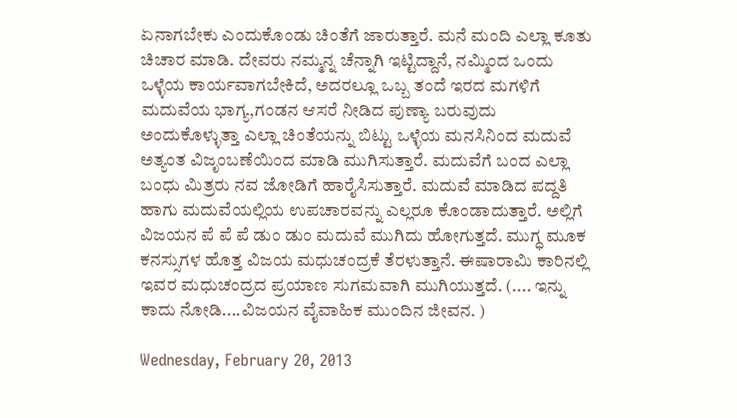ಏನಾಗಬೇಕು ಎಂದುಕೊಂಡು ಚಿಂತೆಗೆ ಜಾರುತ್ತಾರೆ. ಮನೆ ಮಂದಿ ಎಲ್ಲಾ ಕೂತು ಚಿಚಾರ ಮಾಡಿ. ದೇವರು ನಮ್ಮನ್ನ ಚೆನ್ನಾಗಿ ಇಟ್ಟಿದ್ದಾನೆ, ನಮ್ಮಿಂದ ಒಂದು ಒಳ್ಳೆಯ ಕಾರ್ಯವಾಗಬೇಕಿದೆ, ಅದರಲ್ಲೂ ಒಬ್ಬ ತಂದೆ ಇರದ ಮಗಳಿಗೆ ಮದುವೆಯ ಭಾಗ್ಯ,ಗಂಡನ ಆಸರೆ ನೀಡಿದ ಪುಣ್ಯಾ ಬರುವುದು ಅಂದುಕೊಳ್ಳುತ್ತಾ ಎಲ್ಲಾ ಚಿಂತೆಯನ್ನು ಬಿಟ್ಟು ಒಳ್ಳೆಯ ಮನಸಿನಿಂದ ಮದುವೆ ಅತ್ಯಂತ ವಿಜೃಂಬಣೆಯಿಂದ ಮಾಡಿ ಮುಗಿಸುತ್ತಾರೆ. ಮದುವೆಗೆ ಬಂದ ಎಲ್ಲಾ ಬಂಧು ಮಿತ್ರರು ನವ ಜೋಡಿಗೆ ಹಾರೈಸಿಸುತ್ತಾರೆ. ಮದುವೆ ಮಾಡಿದ ಪದ್ದತಿ ಹಾಗು ಮದುವೆಯಲ್ಲಿಯ ಉಪಚಾರವನ್ನು ಎಲ್ಲರೂ ಕೊಂಡಾದುತ್ತಾರೆ. ಅಲ್ಲಿಗೆ ವಿಜಯನ ಪೆ ಪೆ ಪೆ ಡುಂ ಡುಂ ಮದುವೆ ಮುಗಿದು ಹೋಗುತ್ತದೆ. ಮುಗ್ಧ ಮೂಕ ಕನಸ್ಸುಗಳ ಹೊತ್ತ ವಿಜಯ ಮಧುಚಂದ್ರಕೆ ತೆರಳುತ್ತಾನೆ. ಈಷಾರಾಮಿ ಕಾರಿನಲ್ಲಿ ಇವರ ಮಧುಚಂದ್ರದ ಪ್ರಯಾಣ ಸುಗಮವಾಗಿ ಮುಗಿಯುತ್ತದೆ. (.... ಇನ್ನು ಕಾದು ನೋಡಿ....ವಿಜಯನ ವೈವಾಹಿಕ ಮುಂದಿನ ಜೀವನ. )

Wednesday, February 20, 2013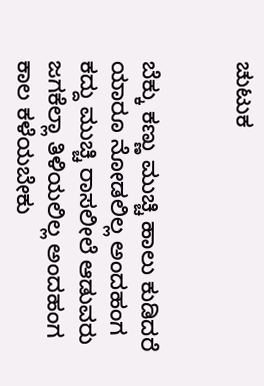ಚುಟುಕ


ಬೆಕ್ಕು ಕಣ್ಣು ಮುಚ್ಚಿ ಹಾಲು ಕುಡಿದರೆ ಯಾರೂ ನೋಡಲಿಲ್ಲ ಅಂದಹಂಗ
ಕದ್ದು ಮುಚ್ಚಿ ರಾಸಲೀಲೆ ಆಡುವರು ಜಗಕೆಲ್ಲಾ ತಿಳಿಯಲಿಲ್ಲ ಅಂದಹಂಗ
ಕಾಲ ಕಳೆಯಬೇಕು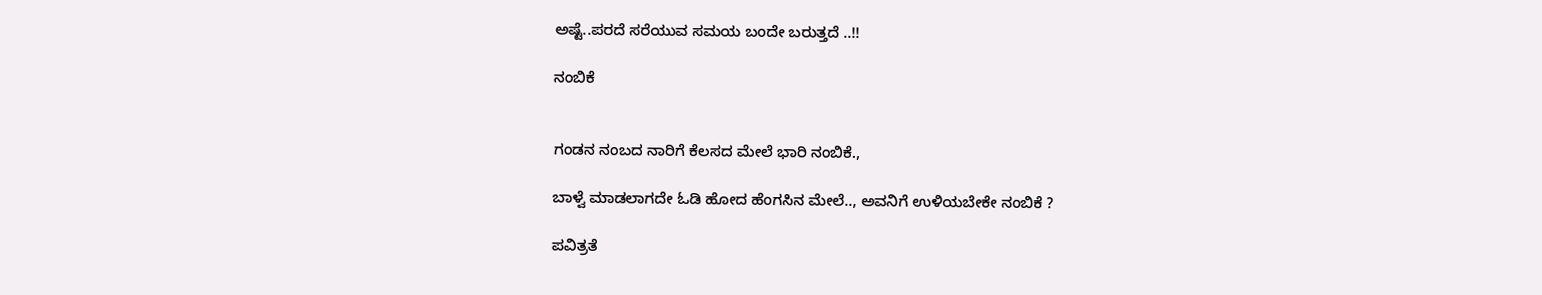ಅಷ್ಟೆ..ಪರದೆ ಸರೆಯುವ ಸಮಯ ಬಂದೇ ಬರುತ್ತದೆ ..!!

ನಂಬಿಕೆ


ಗಂಡನ ನಂಬದ ನಾರಿಗೆ ಕೆಲಸದ ಮೇಲೆ ಭಾರಿ ನಂಬಿಕೆ.,

ಬಾಳ್ವೆ ಮಾಡಲಾಗದೇ ಓಡಿ ಹೋದ ಹೆಂಗಸಿನ ಮೇಲೆ.., ಅವನಿಗೆ ಉಳಿಯಬೇಕೇ ನಂಬಿಕೆ ?

ಪವಿತ್ರತೆ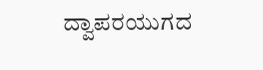ದ್ವಾಪರಯುಗದ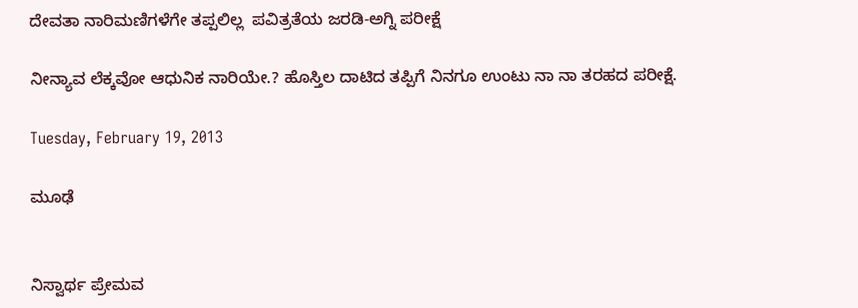ದೇವತಾ ನಾರಿಮಣಿಗಳೆಗೇ ತಪ್ಪಲಿಲ್ಲ  ಪವಿತ್ರತೆಯ ಜರಡಿ-ಅಗ್ನಿ ಪರೀಕ್ಷೆ

ನೀನ್ಯಾವ ಲೆಕ್ಕವೋ ಆಧುನಿಕ ನಾರಿಯೇ.? ಹೊಸ್ತಿಲ ದಾಟಿದ ತಪ್ಪಿಗೆ ನಿನಗೂ ಉಂಟು ನಾ ನಾ ತರಹದ ಪರೀಕ್ಷೆ.

Tuesday, February 19, 2013

ಮೂಢೆ


ನಿಸ್ವಾರ್ಥ ಪ್ರೇಮವ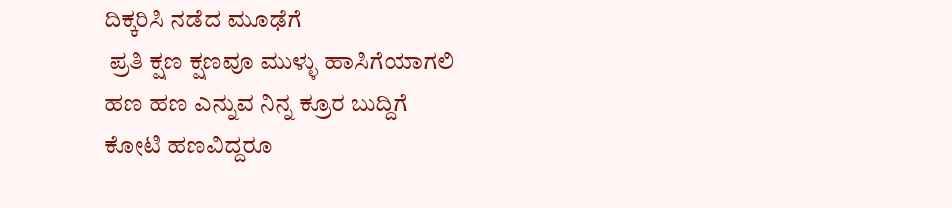ದಿಕ್ಕರಿಸಿ ನಡೆದ ಮೂಢೆಗೆ
 ಪ್ರತಿ ಕ್ಷಣ ಕ್ಷಣವೂ ಮುಳ್ಳು ಹಾಸಿಗೆಯಾಗಲಿ
ಹಣ ಹಣ ಎನ್ನುವ ನಿನ್ನ ಕ್ರೂರ ಬುದ್ದಿಗೆ
ಕೋಟಿ ಹಣವಿದ್ದರೂ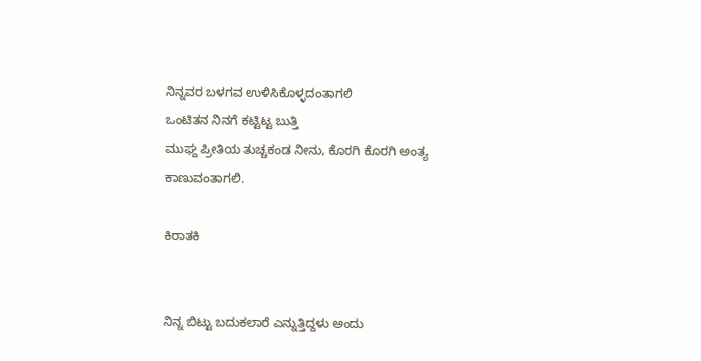ನಿನ್ನವರ ಬಳಗವ ಉಳಿಸಿಕೊಳ್ಳದಂತಾಗಲಿ
ಒಂಟಿತನ ನಿನಗೆ ಕಟ್ಟಿಟ್ಟ ಬುತ್ತಿ
ಮುಘ್ದ ಪ್ರೀತಿಯ ತುಚ್ಚಕಂಡ ನೀನು, ಕೊರಗಿ ಕೊರಗಿ ಅಂತ್ಯ ಕಾಣುವಂತಾಗಲಿ.

ಕಿರಾತಕಿ


ನಿನ್ನ ಬಿಟ್ಟು ಬದುಕಲಾರೆ ಎನ್ನುತ್ತಿದ್ದಳು ಅಂದು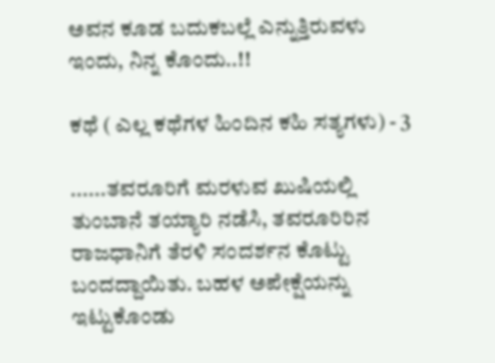ಅವನ ಕೂಡ ಬದುಕಬಲ್ಲೆ ಎನ್ನುತ್ತಿರುವಳು ಇಂದು, ನಿನ್ನ ಕೊಂದು..!!

ಕಥೆ ( ಎಲ್ಲ ಕಥೆಗಳ ಹಿಂದಿನ ಕಹಿ ಸತ್ಯಗಳು) - 3

......ತವರೂರಿಗೆ ಮರಳುವ ಖುಷಿಯಲ್ಲಿ ತುಂಬಾನೆ ತಯ್ಯಾರಿ ನಡೆಸಿ, ತವರೂರಿರಿನ ರಾಜಧಾನಿಗೆ ತೆರಳಿ ಸಂದರ್ಶನ ಕೊಟ್ಟು ಬಂದದ್ದಾಯಿತು. ಬಹಳ ಅಪೇಕ್ಷೆಯನ್ನು ಇಟ್ಟುಕೊಂಡು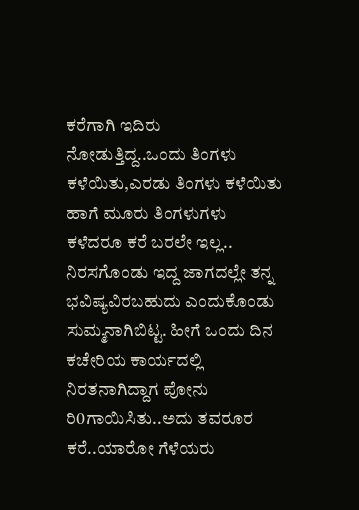ಕರೆಗಾಗಿ ಇದಿರು ನೋಡುತ್ತಿದ್ದ..ಒಂದು ತಿಂಗಳು ಕಳೆಯಿತು,ಎರಡು ತಿಂಗಳು ಕಳೆಯಿತು ಹಾಗೆ ಮೂರು ತಿಂಗಳುಗಳು ಕಳೆದರೂ ಕರೆ ಬರಲೇ ಇಲ್ಲ.. ನಿರಸಗೊಂಡು ಇದ್ದ ಜಾಗದಲ್ಲೇ ತನ್ನ ಭವಿಷ್ಯವಿರಬಹುದು ಎಂದುಕೊಂಡು ಸುಮ್ಮನಾಗಿಬಿಟ್ಟ. ಹೀಗೆ ಒಂದು ದಿನ ಕಚೇರಿಯ ಕಾರ್ಯದಲ್ಲಿ ನಿರತನಾಗಿದ್ದಾಗ ಪೋನು ರಿ0ಗಾಯಿಸಿತು..ಅದು ತವರೂರ ಕರೆ..ಯಾರೋ ಗೆಳೆಯರು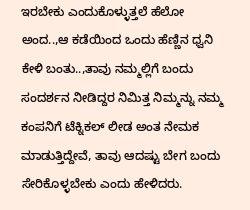ಇರಬೇಕು ಎಂದುಕೊಳ್ಳುತ್ತಲೆ ಹೆಲೋ ಅಂದ..,ಆ ಕಡೆಯಿಂದ ಒಂದು ಹೆಣ್ಣಿನ ಧ್ವನಿ ಕೇಳಿ ಬಂತು..,ತಾವು ನಮ್ಮಲ್ಲಿಗೆ ಬಂದು ಸಂದರ್ಶನ ನೀಡಿದ್ದರ ನಿಮಿತ್ತ ನಿಮ್ಮನ್ನು ನಮ್ಮ ಕಂಪನಿಗೆ ಟೆಕ್ನಿಕಲ್ ಲೀಡ ಅಂತ ನೇಮಕ ಮಾಡುತ್ತಿದ್ದೇವೆ, ತಾವು ಆದಷ್ಟು ಬೇಗ ಬಂದು ಸೇರಿಕೊಳ್ಳಬೇಕು ಎಂದು ಹೇಳಿದರು.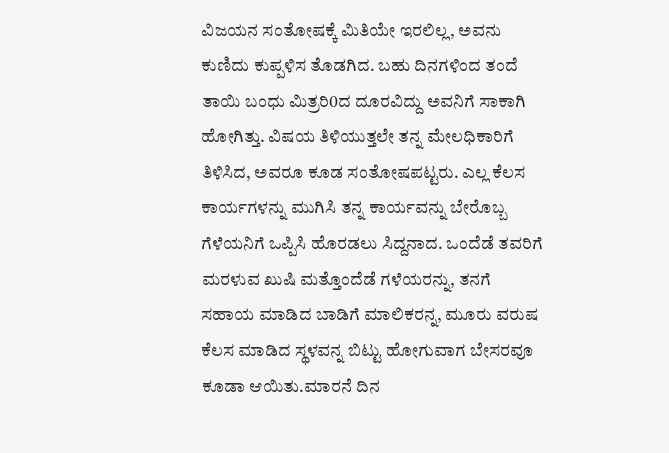ವಿಜಯನ ಸಂತೋಷಕ್ಕೆ ಮಿತಿಯೇ ಇರಲಿಲ್ಲ, ಅವನು ಕುಣಿದು ಕುಪ್ಪಳಿಸ ತೊಡಗಿದ. ಬಹು ದಿನಗಳಿಂದ ತಂದೆ ತಾಯಿ ಬಂಧು ಮಿತ್ರರಿ0ದ ದೂರವಿದ್ದು ಅವನಿಗೆ ಸಾಕಾಗಿ ಹೋಗಿತ್ತು. ವಿಷಯ ತಿಳಿಯುತ್ತಲೇ ತನ್ನ ಮೇಲಧಿಕಾರಿಗೆ ತಿಳಿಸಿದ, ಅವರೂ ಕೂಡ ಸಂತೋಷಪಟ್ಟರು. ಎಲ್ಲ ಕೆಲಸ ಕಾರ್ಯಗಳನ್ನು ಮುಗಿಸಿ ತನ್ನ ಕಾರ್ಯವನ್ನು ಬೇರೊಬ್ಬ ಗೆಳೆಯನಿಗೆ ಒಪ್ಪಿಸಿ ಹೊರಡಲು ಸಿದ್ದನಾದ. ಒಂದೆಡೆ ತವರಿಗೆ ಮರಳುವ ಖುಷಿ ಮತ್ತೊಂದೆಡೆ ಗಳೆಯರನ್ನು, ತನಗೆ ಸಹಾಯ ಮಾಡಿದ ಬಾಡಿಗೆ ಮಾಲಿಕರನ್ನ, ಮೂರು ವರುಷ ಕೆಲಸ ಮಾಡಿದ ಸ್ಥಳವನ್ನ ಬಿಟ್ಟು ಹೋಗುವಾಗ ಬೇಸರವೂ ಕೂಡಾ ಆಯಿತು.ಮಾರನೆ ದಿನ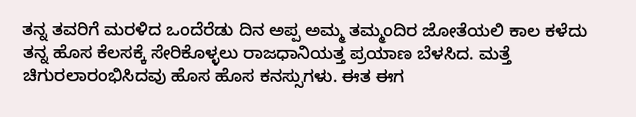ತನ್ನ ತವರಿಗೆ ಮರಳಿದ ಒಂದೆರೆಡು ದಿನ ಅಪ್ಪ ಅಮ್ಮ ತಮ್ಮಂದಿರ ಜೋತೆಯಲಿ ಕಾಲ ಕಳೆದು ತನ್ನ ಹೊಸ ಕೆಲಸಕ್ಕೆ ಸೇರಿಕೊಳ್ಳಲು ರಾಜಧಾನಿಯತ್ತ ಪ್ರಯಾಣ ಬೆಳಸಿದ. ಮತ್ತೆ ಚಿಗುರಲಾರಂಭಿಸಿದವು ಹೊಸ ಹೊಸ ಕನಸ್ಸುಗಳು. ಈತ ಈಗ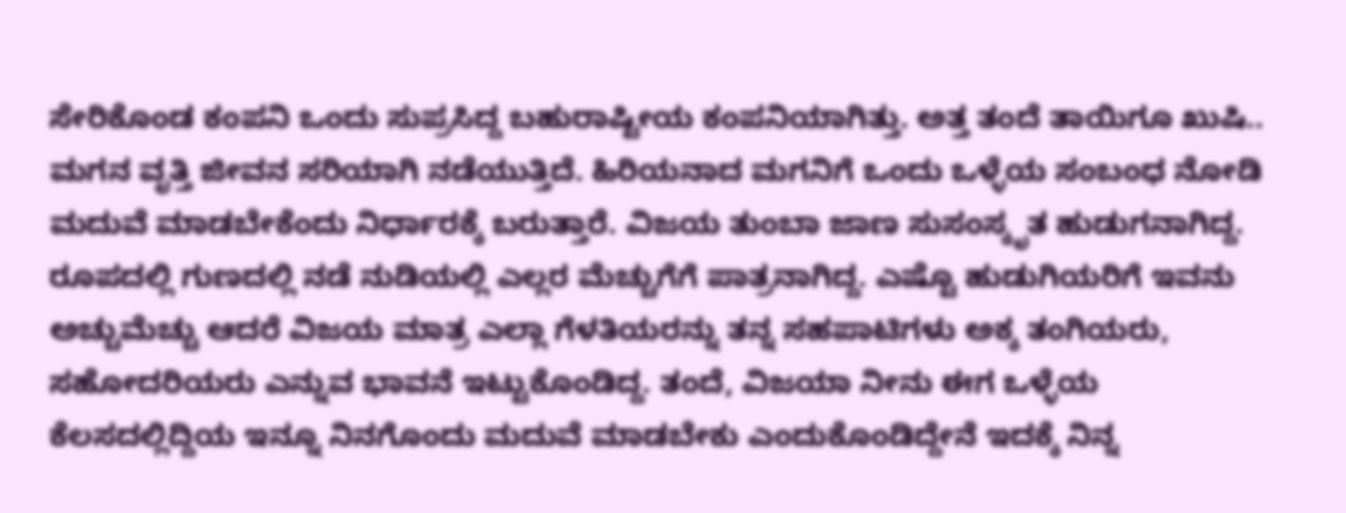ಸೇರಿಕೊಂಡ ಕಂಪನಿ ಒಂದು ಸುಪ್ರಸಿದ್ದ ಬಹುರಾಷ್ಟೀಯ ಕಂಪನಿಯಾಗಿತ್ತು. ಅತ್ತ ತಂದೆ ತಾಯಿಗೂ ಖುಷಿ.. ಮಗನ ವೃತ್ತಿ ಜೀವನ ಸರಿಯಾಗಿ ನಡೆಯುತ್ತಿದೆ. ಹಿರಿಯನಾದ ಮಗನಿಗೆ ಒಂದು ಒಳ್ಳೆಯ ಸಂಬಂಧ ನೋಡಿ ಮದುವೆ ಮಾಡಬೇಕೆಂದು ನಿರ್ಧಾರಕ್ಕೆ ಬರುತ್ತಾರೆ. ವಿಜಯ ತುಂಬಾ ಜಾಣ ಸುಸಂಸ್ಕೃತ ಹುಡುಗನಾಗಿದ್ದ. ರೂಪದಲ್ಲಿ ಗುಣದಲ್ಲಿ ನಡೆ ನುಡಿಯಲ್ಲಿ ಎಲ್ಲರ ಮೆಚ್ಚುಗೆಗೆ ಪಾತ್ರನಾಗಿದ್ದ. ಎಷ್ಟೊ ಹುಡುಗಿಯರಿಗೆ ಇವನು ಅಚ್ಚುಮೆಚ್ಚು ಆದರೆ ವಿಜಯ ಮಾತ್ರ ಎಲ್ಲಾ ಗೆಳತಿಯರನ್ನು ತನ್ನ ಸಹಪಾಟಿಗಳು ಅಕ್ಕ ತಂಗಿಯರು, ಸಹೋದರಿಯರು ಎನ್ನುವ ಭಾವನೆ ಇಟ್ಟುಕೊಂಡಿದ್ದ. ತಂದೆ, ವಿಜಯಾ ನೀನು ಈಗ ಒಳ್ಳೆಯ ಕೆಲಸದಲ್ಲಿದ್ದಿಯ ಇನ್ನೂ ನಿನಗೊಂದು ಮದುವೆ ಮಾಡಬೇಕು ಎಂದುಕೊಂಡಿದ್ದೇನೆ ಇದಕ್ಕೆ ನಿನ್ನ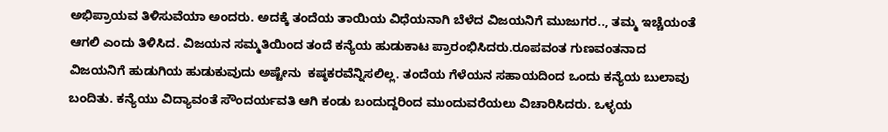ಅಭಿಪ್ರಾಯವ ತಿಳಿಸುವೆಯಾ ಅಂದರು. ಅದಕ್ಕೆ ತಂದೆಯ ತಾಯಿಯ ವಿಧೆಯನಾಗಿ ಬೆಳೆದ ವಿಜಯನಿಗೆ ಮುಜುಗರ.., ತಮ್ಮ ಇಚ್ಚೆಯಂತೆ ಆಗಲಿ ಎಂದು ತಿಳಿಸಿದ. ವಿಜಯನ ಸಮ್ಮತಿಯಿಂದ ತಂದೆ ಕನ್ಯೆಯ ಹುಡುಕಾಟ ಪ್ರಾರಂಭಿಸಿದರು.ರೂಪವಂತ ಗುಣವಂತನಾದ ವಿಜಯನಿಗೆ ಹುಡುಗಿಯ ಹುಡುಕುವುದು ಅಷ್ಟೇನು  ಕಷ್ಠಕರವೆನ್ನಿಸಲಿಲ್ಲ. ತಂದೆಯ ಗೆಳೆಯನ ಸಹಾಯದಿಂದ ಒಂದು ಕನ್ಯೆಯ ಬುಲಾವು ಬಂದಿತು. ಕನ್ಯೆಯು ವಿದ್ಯಾವಂತೆ ಸೌಂದರ್ಯವತಿ ಆಗಿ ಕಂಡು ಬಂದುದ್ದರಿಂದ ಮುಂದುವರೆಯಲು ವಿಚಾರಿಸಿದರು. ಒಳ್ಳಯ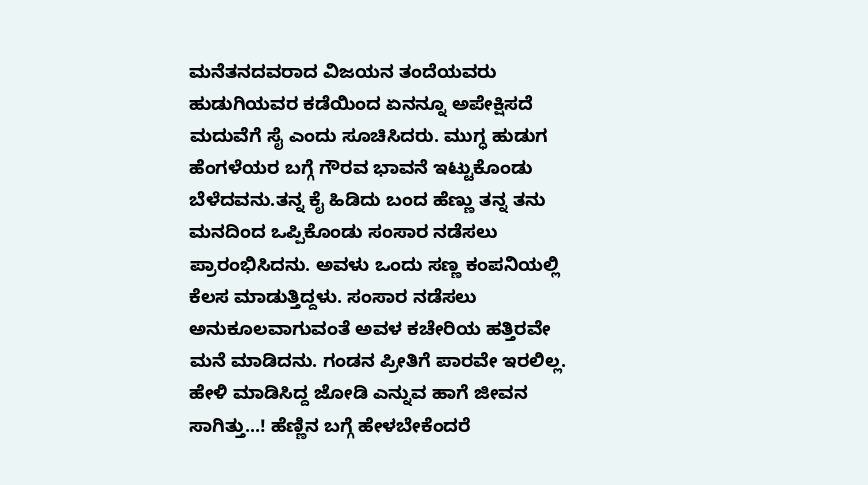ಮನೆತನದವರಾದ ವಿಜಯನ ತಂದೆಯವರು ಹುಡುಗಿಯವರ ಕಡೆಯಿಂದ ಏನನ್ನೂ ಅಪೇಕ್ಷಿಸದೆ ಮದುವೆಗೆ ಸೈ ಎಂದು ಸೂಚಿಸಿದರು. ಮುಗ್ಧ ಹುಡುಗ ಹೆಂಗಳೆಯರ ಬಗ್ಗೆ ಗೌರವ ಭಾವನೆ ಇಟ್ಟುಕೊಂಡು ಬೆಳೆದವನು.ತನ್ನ ಕೈ ಹಿಡಿದು ಬಂದ ಹೆಣ್ಣು ತನ್ನ ತನು ಮನದಿಂದ ಒಪ್ಪಿಕೊಂಡು ಸಂಸಾರ ನಡೆಸಲು ಪ್ರಾರಂಭಿಸಿದನು. ಅವಳು ಒಂದು ಸಣ್ಣ ಕಂಪನಿಯಲ್ಲಿ ಕೆಲಸ ಮಾಡುತ್ತಿದ್ದಳು. ಸಂಸಾರ ನಡೆಸಲು ಅನುಕೂಲವಾಗುವಂತೆ ಅವಳ ಕಚೇರಿಯ ಹತ್ತಿರವೇ ಮನೆ ಮಾಡಿದನು. ಗಂಡನ ಪ್ರೀತಿಗೆ ಪಾರವೇ ಇರಲಿಲ್ಲ. ಹೇಳಿ ಮಾಡಿಸಿದ್ದ ಜೋಡಿ ಎನ್ನುವ ಹಾಗೆ ಜೀವನ ಸಾಗಿತ್ತು...! ಹೆಣ್ಣಿನ ಬಗ್ಗೆ ಹೇಳಬೇಕೆಂದರೆ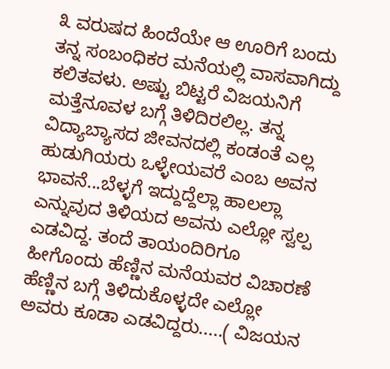೩ ವರುಷದ ಹಿಂದೆಯೇ ಆ ಊರಿಗೆ ಬಂದು ತನ್ನ ಸಂಬಂಧಿಕರ ಮನೆಯಲ್ಲಿ ವಾಸವಾಗಿದ್ದು ಕಲಿತವಳು. ಅಷ್ಟು ಬಿಟ್ಟರೆ ವಿಜಯನಿಗೆ ಮತ್ತೆನೂವಳ ಬಗ್ಗೆ ತಿಳಿದಿರಲಿಲ್ಲ. ತನ್ನ ವಿದ್ಯಾಬ್ಯಾಸದ ಜೀವನದಲ್ಲಿ ಕಂಡಂತೆ ಎಲ್ಲ ಹುಡುಗಿಯರು ಒಳ್ಳೇಯವರೆ ಎಂಬ ಅವನ ಭಾವನೆ...ಬೆಳ್ಳಗೆ ಇದ್ದುದ್ದೆಲ್ಲಾ ಹಾಲಲ್ಲಾ ಎನ್ನುವುದ ತಿಳಿಯದ ಅವನು ಎಲ್ಲೋ ಸ್ವಲ್ಪ ಎಡವಿದ್ದ. ತಂದೆ ತಾಯಂದಿರಿಗೂ ಹೀಗೊಂದು ಹೆಣ್ಣಿನ ಮನೆಯವರ ವಿಚಾರಣೆ ಹೆಣ್ಣಿನ ಬಗ್ಗೆ ತಿಳಿದುಕೊಳ್ಳದೇ ಎಲ್ಲೋ ಅವರು ಕೂಡಾ ಎಡವಿದ್ದರು.....( ವಿಜಯನ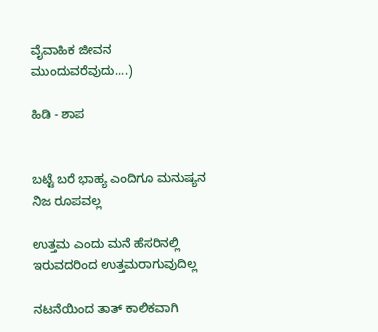ವೈವಾಹಿಕ ಜೀವನ ಮುಂದುವರೆವುದು....)

ಹಿಡಿ - ಶಾಪ


ಬಟ್ಟೆ ಬರೆ ಭಾಹ್ಯ ಎಂದಿಗೂ ಮನುಷ್ಯನ ನಿಜ ರೂಪವಲ್ಲ

ಉತ್ತಮ ಎಂದು ಮನೆ ಹೆಸರಿನಲ್ಲಿ ಇರುವದರಿಂದ ಉತ್ತಮರಾಗುವುದಿಲ್ಲ

ನಟನೆಯಿಂದ ತಾತ್ ಕಾಲಿಕವಾಗಿ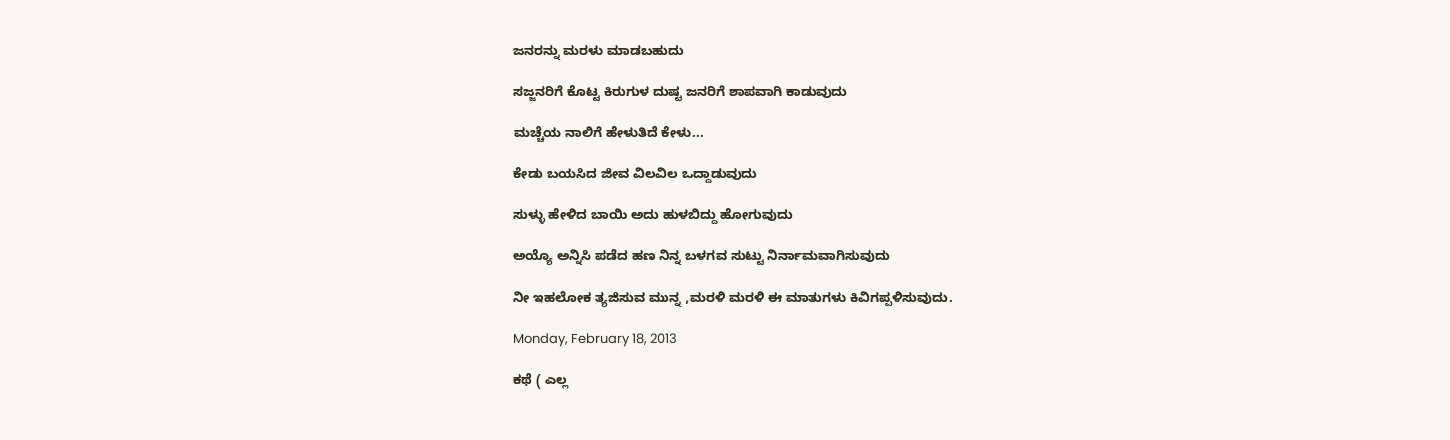ಜನರನ್ನು ಮರಳು ಮಾಡಬಹುದು

ಸಜ್ಜನರಿಗೆ ಕೊಟ್ಟ ಕಿರುಗುಳ ದುಷ್ಟ ಜನರಿಗೆ ಶಾಪವಾಗಿ ಕಾಡುವುದು

ಮಚ್ಚೆಯ ನಾಲಿಗೆ ಹೇಳುತಿದೆ ಕೇಳು...

ಕೇಡು ಬಯಸಿದ ಜೀವ ವಿಲವಿಲ ಒದ್ದಾಡುವುದು

ಸುಳ್ಳು ಹೇಳಿದ ಬಾಯಿ ಅದು ಹುಳಬಿದ್ದು ಹೋಗುವುದು

ಅಯ್ಯೊ ಅನ್ನಿಸಿ ಪಡೆದ ಹಣ ನಿನ್ನ ಬಳಗವ ಸುಟ್ಟು ನಿರ್ನಾಮವಾಗಿಸುವುದು

ನೀ ಇಹಲೋಕ ತ್ಯಜಿಸುವ ಮುನ್ನ ,ಮರಳಿ ಮರಳಿ ಈ ಮಾತುಗಳು ಕಿವಿಗಪ್ಪಳಿಸುವುದು.

Monday, February 18, 2013

ಕಥೆ ( ಎಲ್ಲ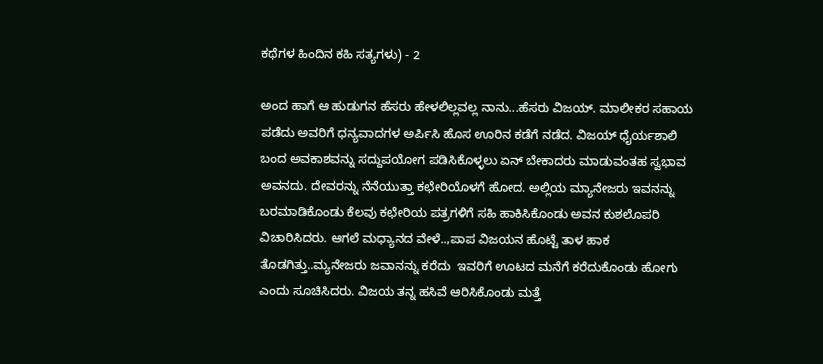ಕಥೆಗಳ ಹಿಂದಿನ ಕಹಿ ಸತ್ಯಗಳು) - 2

ಅಂದ ಹಾಗೆ ಆ ಹುಡುಗನ ಹೆಸರು ಹೇಳಲಿಲ್ಲವಲ್ಲ ನಾನು...ಹೆಸರು ವಿಜಯ್. ಮಾಲೀಕರ ಸಹಾಯ ಪಡೆದು ಅವರಿಗೆ ಧನ್ಯವಾದಗಳ ಅರ್ಪಿಸಿ ಹೊಸ ಊರಿನ ಕಡೆಗೆ ನಡೆದ. ವಿಜಯ್ ಧೈರ್ಯಶಾಲಿ ಬಂದ ಅವಕಾಶವನ್ನು ಸದ್ದುಪಯೋಗ ಪಡಿಸಿಕೊಳ್ಳಲು ಏನ್ ಬೇಕಾದರು ಮಾಡುವಂತಹ ಸ್ವಭಾವ ಅವನದು. ದೇವರನ್ನು ನೆನೆಯುತ್ತಾ ಕಛೇರಿಯೊಳಗೆ ಹೋದ. ಅಲ್ಲಿಯ ಮ್ಯಾನೇಜರು ಇವನನ್ನು ಬರಮಾಡಿಕೊಂಡು ಕೆಲವು ಕಛೇರಿಯ ಪತ್ರಗಳಿಗೆ ಸಹಿ ಹಾಕಿಸಿಕೊಂಡು ಅವನ ಕುಶಲೊಪರಿ ವಿಚಾರಿಸಿದರು. ಆಗಲೆ ಮಧ್ಯಾನದ ವೇಳೆ..,ಪಾಪ ವಿಜಯನ ಹೊಟ್ಟೆ ತಾಳ ಹಾಕ ತೊಡಗಿತ್ತು..ಮ್ಯನೇಜರು ಜವಾನನ್ನು ಕರೆದು  ಇವರಿಗೆ ಊಟದ ಮನೆಗೆ ಕರೆದುಕೊಂಡು ಹೋಗು ಎಂದು ಸೂಚಿಸಿದರು. ವಿಜಯ ತನ್ನ ಹಸಿವೆ ಆರಿಸಿಕೊಂಡು ಮತ್ತೆ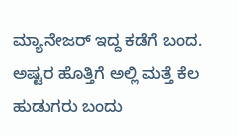ಮ್ಯಾನೇಜರ್ ಇದ್ದ ಕಡೆಗೆ ಬಂದ. ಅಷ್ಟರ ಹೊತ್ತಿಗೆ ಅಲ್ಲಿ ಮತ್ತೆ ಕೆಲ ಹುಡುಗರು ಬಂದು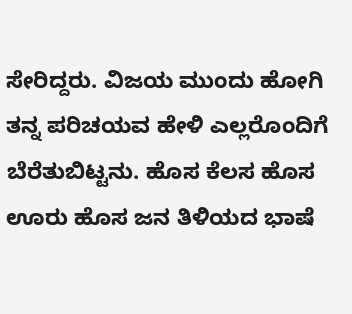ಸೇರಿದ್ದರು. ವಿಜಯ ಮುಂದು ಹೋಗಿ ತನ್ನ ಪರಿಚಯವ ಹೇಳಿ ಎಲ್ಲರೊಂದಿಗೆ ಬೆರೆತುಬಿಟ್ಟನು. ಹೊಸ ಕೆಲಸ ಹೊಸ ಊರು ಹೊಸ ಜನ ತಿಳಿಯದ ಭಾಷೆ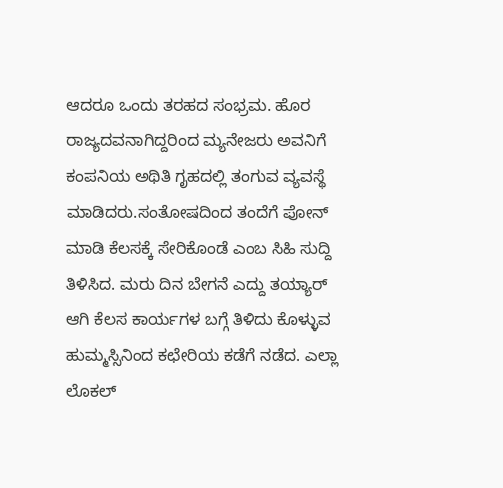ಆದರೂ ಒಂದು ತರಹದ ಸಂಭ್ರಮ. ಹೊರ ರಾಜ್ಯದವನಾಗಿದ್ದರಿಂದ ಮ್ಯನೇಜರು ಅವನಿಗೆ ಕಂಪನಿಯ ಅಥಿತಿ ಗೃಹದಲ್ಲಿ ತಂಗುವ ವ್ಯವಸ್ಥೆ ಮಾಡಿದರು.ಸಂತೋಷದಿಂದ ತಂದೆಗೆ ಪೋನ್ ಮಾಡಿ ಕೆಲಸಕ್ಕೆ ಸೇರಿಕೊಂಡೆ ಎಂಬ ಸಿಹಿ ಸುದ್ದಿ ತಿಳಿಸಿದ. ಮರು ದಿನ ಬೇಗನೆ ಎದ್ದು ತಯ್ಯಾರ್ ಆಗಿ ಕೆಲಸ ಕಾರ್ಯಗಳ ಬಗ್ಗೆ ತಿಳಿದು ಕೊಳ್ಳುವ ಹುಮ್ಮಸ್ಸಿನಿಂದ ಕಛೇರಿಯ ಕಡೆಗೆ ನಡೆದ. ಎಲ್ಲಾ ಲೊಕಲ್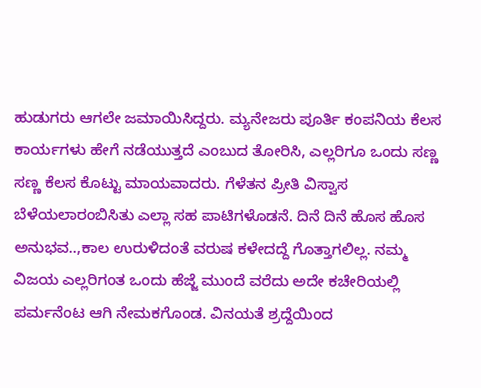ಹುಡುಗರು ಆಗಲೇ ಜಮಾಯಿಸಿದ್ದರು. ಮ್ಯನೇಜರು ಪೂರ್ತಿ ಕಂಪನಿಯ ಕೆಲಸ ಕಾರ್ಯಗಳು ಹೇಗೆ ನಡೆಯುತ್ತದೆ ಎಂಬುದ ತೋರಿಸಿ, ಎಲ್ಲರಿಗೂ ಒಂದು ಸಣ್ಣ ಸಣ್ಣ ಕೆಲಸ ಕೊಟ್ಟು ಮಾಯವಾದರು. ಗೆಳೆತನ ಪ್ರೀತಿ ವಿಸ್ವಾಸ ಬೆಳೆಯಲಾರಂಬಿಸಿತು ಎಲ್ಲಾ ಸಹ ಪಾಟಿಗಳೊಡನೆ. ದಿನೆ ದಿನೆ ಹೊಸ ಹೊಸ ಅನುಭವ..,ಕಾಲ ಉರುಳಿದಂತೆ ವರುಷ ಕಳೇದದ್ದೆ ಗೊತ್ತಾಗಲಿಲ್ಲ. ನಮ್ಮ ವಿಜಯ ಎಲ್ಲರಿಗಂತ ಒಂದು ಹೆಜ್ಜೆ ಮುಂದೆ ವರೆದು ಅದೇ ಕಚೇರಿಯಲ್ಲಿ ಪರ್ಮನೆಂಟ ಆಗಿ ನೇಮಕಗೊಂಡ. ವಿನಯತೆ ಶ್ರದ್ದೆಯಿಂದ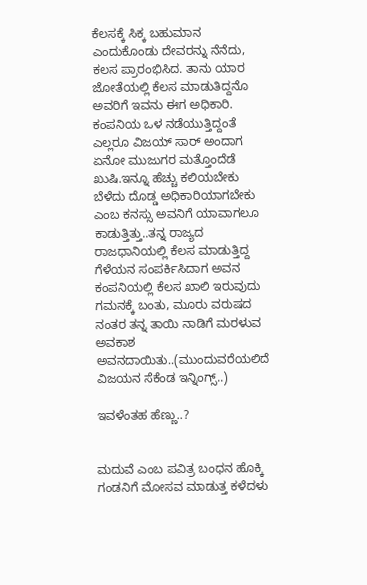ಕೆಲಸಕ್ಕೆ ಸಿಕ್ಕ ಬಹುಮಾನ ಎಂದುಕೊಂಡು ದೇವರನ್ನು ನೆನೆದು, ಕಲಸ ಪ್ರಾರಂಭಿಸಿದ. ತಾನು ಯಾರ ಜೋತೆಯಲ್ಲಿ ಕೆಲಸ ಮಾಡುತಿದ್ದನೊ ಅವರಿಗೆ ಇವನು ಈಗ ಅಧಿಕಾರಿ. ಕಂಪನಿಯ ಒಳ ನಡೆಯುತ್ತಿದ್ದಂತೆ ಎಲ್ಲರೂ ವಿಜಯ್ ಸಾರ್ ಅಂದಾಗ ಏನೋ ಮುಜುಗರ ಮತ್ತೊಂದೆಡೆ ಖುಷಿ.ಇನ್ನೂ ಹೆಚ್ಚು ಕಲಿಯಬೇಕು ಬೆಳೆದು ದೊಡ್ಡ ಅಧಿಕಾರಿಯಾಗಬೇಕು ಎಂಬ ಕನಸ್ಸು ಅವನಿಗೆ ಯಾವಾಗಲೂ ಕಾಡುತ್ತಿತ್ತು..ತನ್ನ ರಾಜ್ಯದ ರಾಜಧಾನಿಯಲ್ಲಿ ಕೆಲಸ ಮಾಡುತ್ತಿದ್ದ ಗೆಳೆಯನ ಸಂಪರ್ಕಿಸಿದಾಗ ಅವನ ಕಂಪನಿಯಲ್ಲಿ ಕೆಲಸ ಖಾಲಿ ಇರುವುದು ಗಮನಕ್ಕೆ ಬಂತು, ಮೂರು ವರುಷದ ನಂತರ ತನ್ನ ತಾಯಿ ನಾಡಿಗೆ ಮರಳುವ ಅವಕಾಶ ಅವನದಾಯಿತು..(ಮುಂದುವರೆಯಲಿದೆ ವಿಜಯನ ಸೆಕೆಂಡ ಇನ್ನಿಂಗ್ಸ್..)

ಇವಳೆಂತಹ ಹೆಣ್ಣು..?


ಮದುವೆ ಎಂಬ ಪವಿತ್ರ ಬಂಧನ ಹೊಕ್ಕಿ
ಗಂಡನಿಗೆ ಮೋಸವ ಮಾಡುತ್ತ ಕಳೆದಳು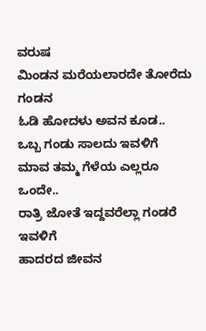ವರುಷ
ಮಿಂಡನ ಮರೆಯಲಾರದೇ ತೋರೆದು ಗಂಡನ
ಓಡಿ ಹೋದಳು ಅವನ ಕೂಡ..
ಒಬ್ಬ ಗಂಡು ಸಾಲದು ಇವಳಿಗೆ
ಮಾವ ತಮ್ಮ ಗೆಳೆಯ ಎಲ್ಲರೂ ಒಂದೇ..
ರಾತ್ರಿ ಜೋತೆ ಇದ್ದವರೆಲ್ಲಾ ಗಂಡರೆ ಇವಳಿಗೆ
ಹಾದರದ ಜೀವನ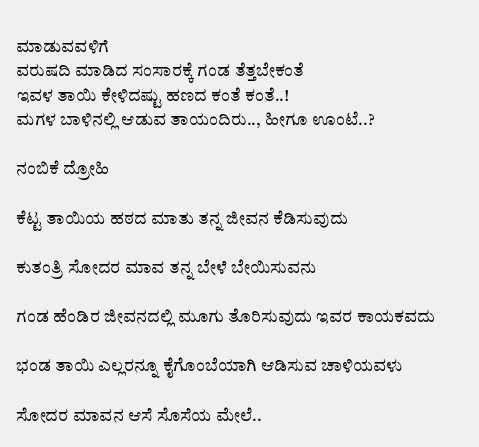ಮಾಡುವವಳಿಗೆ
ವರುಷದಿ ಮಾಡಿದ ಸಂಸಾರಕ್ಕೆ ಗಂಡ ತೆತ್ತಬೇಕಂತೆ
ಇವಳ ತಾಯಿ ಕೇಳಿದಷ್ಟು ಹಣದ ಕಂತೆ ಕಂತೆ..!
ಮಗಳ ಬಾಳಿನಲ್ಲಿ ಆಡುವ ತಾಯಂದಿರು.., ಹೀಗೂ ಊಂಟೆ..?

ನಂಬಿಕೆ ದ್ರೋಹಿ

ಕೆಟ್ಟ ತಾಯಿಯ ಹಠದ ಮಾತು ತನ್ನ ಜೀವನ ಕೆಡಿಸುವುದು

ಕುತಂತ್ರಿ ಸೋದರ ಮಾವ ತನ್ನ ಬೇಳೆ ಬೇಯಿಸುವನು

ಗಂಡ ಹೆಂಡಿರ ಜೀವನದಲ್ಲಿ ಮೂಗು ತೊರಿಸುವುದು ಇವರ ಕಾಯಕವದು

ಭಂಡ ತಾಯಿ ಎಲ್ಲರನ್ನೂ ಕೈಗೊಂಬೆಯಾಗಿ ಆಡಿಸುವ ಚಾಳಿಯವಳು

ಸೋದರ ಮಾವನ ಆಸೆ ಸೊಸೆಯ ಮೇಲೆ..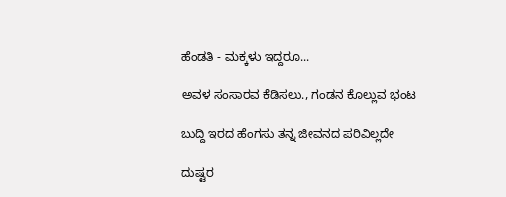ಹೆಂಡತಿ - ಮಕ್ಕಳು ಇದ್ದರೂ...

ಅವಳ ಸಂಸಾರವ ಕೆಡಿಸಲು., ಗಂಡನ ಕೊಲ್ಲುವ ಭಂಟ

ಬುದ್ದಿ ಇರದ ಹೆಂಗಸು ತನ್ನ ಜೀವನದ ಪರಿವಿಲ್ಲದೇ

ದುಷ್ಟರ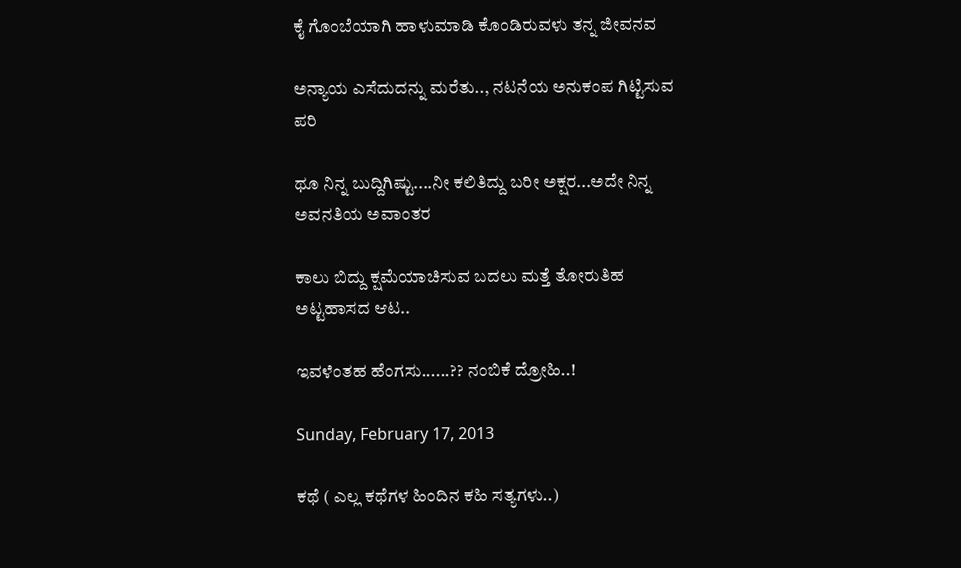ಕೈ ಗೊಂಬೆಯಾಗಿ ಹಾಳುಮಾಡಿ ಕೊಂಡಿರುವಳು ತನ್ನ ಜೀವನವ

ಅನ್ಯಾಯ ಎಸೆದುದನ್ನು ಮರೆತು.., ನಟನೆಯ ಅನುಕಂಪ ಗಿಟ್ಟಿಸುವ ಪರಿ

ಥೂ ನಿನ್ನ ಬುದ್ದಿಗಿಷ್ಟು....ನೀ ಕಲಿತಿದ್ದು ಬರೀ ಅಕ್ಷರ...ಅದೇ ನಿನ್ನ ಅವನತಿಯ ಅವಾಂತರ

ಕಾಲು ಬಿದ್ದು ಕ್ಷಮೆಯಾಚಿಸುವ ಬದಲು ಮತ್ತೆ ತೋರುತಿಹ ಅಟ್ಟಹಾಸದ ಆಟ..

ಇವಳೆಂತಹ ಹೆಂಗಸು......?? ನಂಬಿಕೆ ದ್ರೋಹಿ..!

Sunday, February 17, 2013

ಕಥೆ ( ಎಲ್ಲ ಕಥೆಗಳ ಹಿಂದಿನ ಕಹಿ ಸತ್ಯಗಳು..)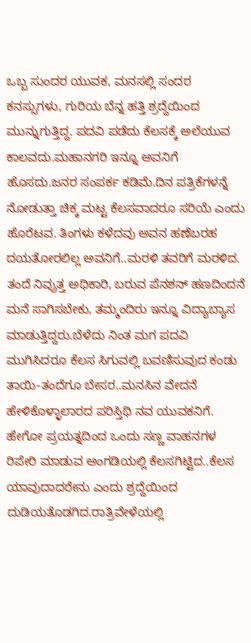ಒಬ್ಬ ಸುಂದರ ಯುವಕ, ಮನಸಲ್ಲಿ ಸಂದರ ಕನಸ್ಸುಗಳು, ಗುರಿಯ ಬೆನ್ನ ಹತ್ತಿ ಶ್ರದ್ದೆಯಿಂದ ಮುನ್ನುಗುತ್ತಿದ್ದ. ಪದವಿ ಪಡೆದು ಕೆಲಸಕ್ಕೆ ಅಲೆಯುವ ಕಾಲವದು.ಮಹಾನಗರಿ ಇನ್ನೂ ಅವನಿಗೆ ಹೊಸದು.ಜನರ ಸಂಪರ್ಕ ಕಡಿಮೆ.ದಿನ ಪತ್ರಿಕೆಗಳನ್ನೆ ನೋಡುತ್ತಾ ಚಿಕ್ಕ ಮಟ್ಟ ಕೆಲಸವಾದರೂ ಸರಿಯೆ ಎಂದು ಹೊರೆಟವ. ತಿಂಗಳು ಕಳೆದವು ಅವನ ಹಣೆಬರಹ ದಯತೋರಲಿಲ್ಲ ಅವನಿಗೆ..ಮರಳಿ ತವರಿಗೆ ಮರಳಿದ. ತಂದೆ ನಿವ್ರುತ್ತ ಅಧಿಕಾರಿ, ಬರುವ ಪೆನಶನ್ ಹಣದಿಂದನೆ ಮನೆ ಸಾಗಿಸಬೇಕು, ತಮ್ಮಂದಿರು ಇನ್ನೂ ವಿದ್ಯಾಬ್ಯಾಸ ಮಾಡುತ್ತಿದ್ದರು.ಬೆಳೆದು ನಿಂತ ಮಗ ಪದವಿ ಮುಗಿಸಿದರೂ ಕೆಲಸ ಸಿಗುವಲ್ಲಿ ಬವಣಿಸುವುದ ಕಂಡು ತಾಯಿ-ತಂದೆಗೂ ಬೇಸರ..ಮನಸಿನ ವೇದನೆ ಹೇಳಿಕೊಳ್ಳಾಲಾರದ ಪರಿಸ್ತಿಥಿ ನವ ಯುವಕನಿಗೆ. ಹೇಗೋ ಪ್ರಯತ್ನದಿಂದ ಒಂದು ಸಣ್ಣ ವಾಹನಗಳ ರಿಪೇರಿ ಮಾಡುವ ಅಂಗಡಿಯಲ್ಲಿ ಕೆಲಸಗಿಟ್ಟಿದ..ಕೆಲಸ ಯಾವುದಾದರೇನು ಎಂದು ಶ್ರದ್ದೆಯಿಂದ ದುಡಿಯತೊಡಗಿದ.ರಾತ್ರಿವೇಳೆಯಲ್ಲಿ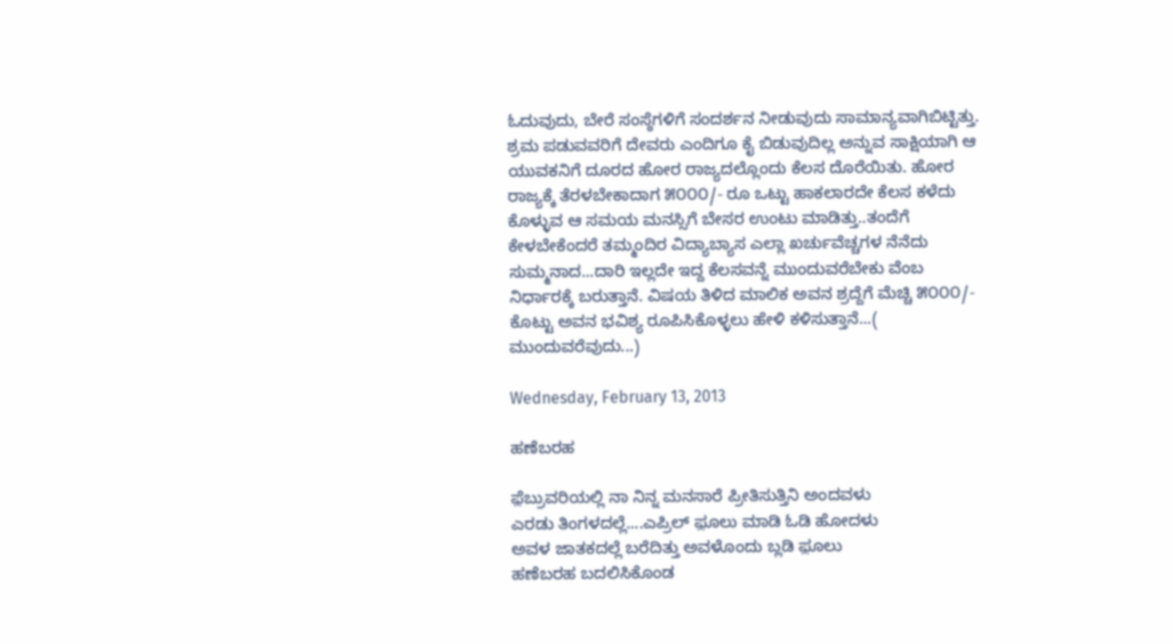ಓದುವುದು, ಬೇರೆ ಸಂಸ್ಠೆಗಳಿಗೆ ಸಂದರ್ಶನ ನೀಡುವುದು ಸಾಮಾನ್ಯವಾಗಿಬಿಟ್ಟಿತ್ತು. ಶ್ರಮ ಪಡುವವರಿಗೆ ದೇವರು ಎಂದಿಗೂ ಕೈ ಬಿಡುವುದಿಲ್ಲ ಅನ್ನುವ ಸಾಕ್ಷಿಯಾಗಿ ಆ ಯುವಕನಿಗೆ ದೂರದ ಹೋರ ರಾಜ್ಯದಲ್ಲೊಂದು ಕೆಲಸ ದೊರೆಯಿತು. ಹೋರ ರಾಜ್ಯಕ್ಕೆ ತೆರಳಬೇಕಾದಾಗ ೫೦೦೦/- ರೂ ಒಟ್ಟು ಹಾಕಲಾರದೇ ಕೆಲಸ ಕಳೆದು ಕೊಳ್ಳುವ ಆ ಸಮಯ ಮನಸ್ಸಿಗೆ ಬೇಸರ ಉಂಟು ಮಾಡಿತ್ತು..ತಂದೆಗೆ ಕೇಳಬೇಕೆಂದರೆ ತಮ್ಮಂದಿರ ವಿದ್ಯಾಬ್ಯಾಸ ಎಲ್ಲಾ ಖರ್ಚುವೆಚ್ಚಗಳ ನೆನೆದು ಸುಮ್ಮನಾದ...ದಾರಿ ಇಲ್ಲದೇ ಇದ್ದ ಕೆಲಸವನ್ನೆ ಮುಂದುವರೆಬೇಕು ವೆಂಬ ನಿರ್ಧಾರಕ್ಕೆ ಬರುತ್ತಾನೆ. ವಿಷಯ ತಿಳಿದ ಮಾಲಿಕ ಅವನ ಶ್ರದ್ದೆಗೆ ಮೆಚ್ಚಿ ೫೦೦೦/- ಕೊಟ್ಟು ಅವನ ಭವಿಶ್ಯ ರೂಪಿಸಿಕೊಳ್ಳಲು ಹೇಳಿ ಕಳಿಸುತ್ತಾನೆ...( ಮುಂದುವರೆವುದು...)

Wednesday, February 13, 2013

ಹಣೆಬರಹ

ಫ಼ೆಬ್ರುವರಿಯಲ್ಲಿ ನಾ ನಿನ್ನ ಮನಸಾರೆ ಪ್ರೀತಿಸುತ್ತಿನಿ ಅಂದವಳು
ಎರಡು ತಿಂಗಳದಲ್ಲೆ....ಎಪ್ರಿಲ್ ಫ಼ೂಲು ಮಾಡಿ ಓಡಿ ಹೋದಳು
ಅವಳ ಜಾತಕದಲ್ಲೆ ಬರೆದಿತ್ತು ಅವಳೊಂದು ಬ್ಲಡಿ ಫ಼ೂಲು
ಹಣೆಬರಹ ಬದಲಿಸಿಕೊಂಡ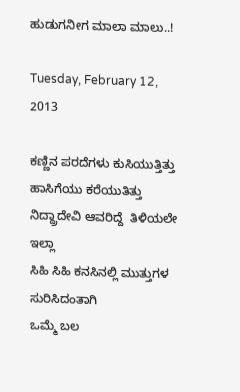ಹುಡುಗನೀಗ ಮಾಲಾ ಮಾಲು..!

Tuesday, February 12, 2013

ಕಣ್ಣಿನ ಪರದೆಗಳು ಕುಸಿಯುತ್ತಿತ್ತು
ಹಾಸಿಗೆಯು ಕರೆಯುತಿತ್ತು
ನಿದ್ದ್ರಾದೇವಿ ಆವರಿದ್ದೆ  ತಿಳಿಯಲೇ ಇಲ್ಲಾ
ಸಿಹಿ ಸಿಹಿ ಕನಸಿನಲ್ಲಿ ಮುತ್ತುಗಳ ಸುರಿಸಿದಂತಾಗಿ
ಒಮ್ಮೆ ಬಲ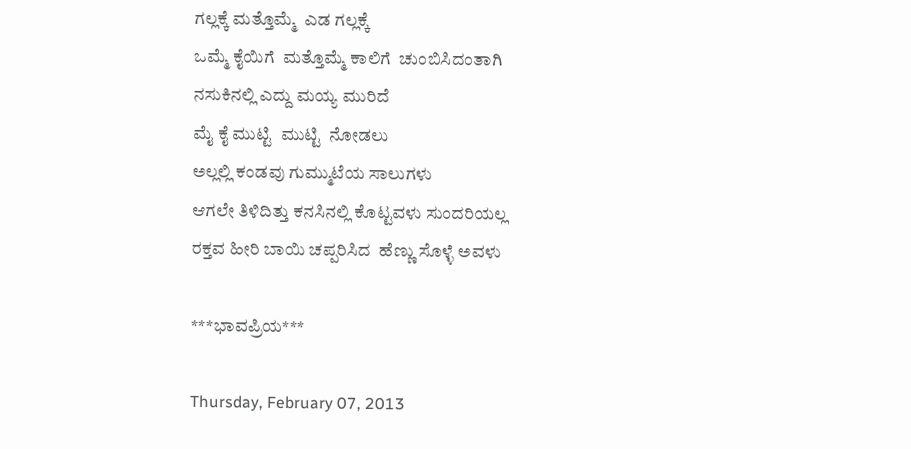ಗಲ್ಲಕ್ಕೆ ಮತ್ತೊಮ್ಮೆ  ಎಡ ಗಲ್ಲಕ್ಕೆ
ಒಮ್ಮೆ ಕೈಯಿಗೆ  ಮತ್ತೊಮ್ಮೆ ಕಾಲಿಗೆ  ಚುಂಬಿಸಿದಂತಾಗಿ
ನಸುಕಿನಲ್ಲಿ ಎದ್ದು ಮಯ್ಯ ಮುರಿದೆ
ಮೈ ಕೈ ಮುಟ್ಟಿ  ಮುಟ್ಟಿ  ನೋಡಲು
ಅಲ್ಲಲ್ಲಿ ಕಂಡವು ಗುಮ್ಮುಟೆಯ ಸಾಲುಗಳು
ಆಗಲೇ ತಿಳಿದಿತ್ತು ಕನಸಿನಲ್ಲಿ ಕೊಟ್ಟವಳು ಸುಂದರಿಯಲ್ಲ
ರಕ್ತವ ಹೀರಿ ಬಾಯಿ ಚಪ್ಪರಿಸಿದ  ಹೆಣ್ಣು ಸೊಳ್ಳೆ ಅವಳು

***ಭಾವಪ್ರಿಯ***

Thursday, February 07, 2013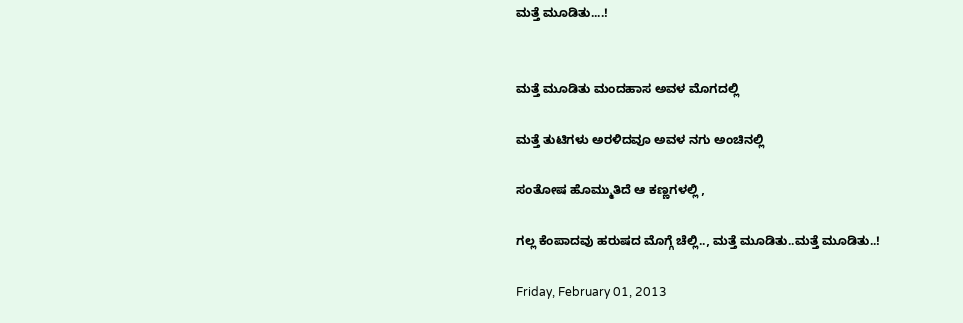ಮತ್ತೆ ಮೂಡಿತು....!


ಮತ್ತೆ ಮೂಡಿತು ಮಂದಹಾಸ ಅವಳ ಮೊಗದಲ್ಲಿ

ಮತ್ತೆ ತುಟಿಗಳು ಅರಳಿದವೂ ಅವಳ ನಗು ಅಂಚಿನಲ್ಲಿ

ಸಂತೋಷ ಹೊಮ್ಮುತಿದೆ ಆ ಕಣ್ಣಗಳಲ್ಲಿ ,

ಗಲ್ಲ ಕೆಂಪಾದವು ಹರುಷದ ಮೊಗ್ಗೆ ಚೆಲ್ಲಿ.., ಮತ್ತೆ ಮೂಡಿತು..ಮತ್ತೆ ಮೂಡಿತು..!

Friday, February 01, 2013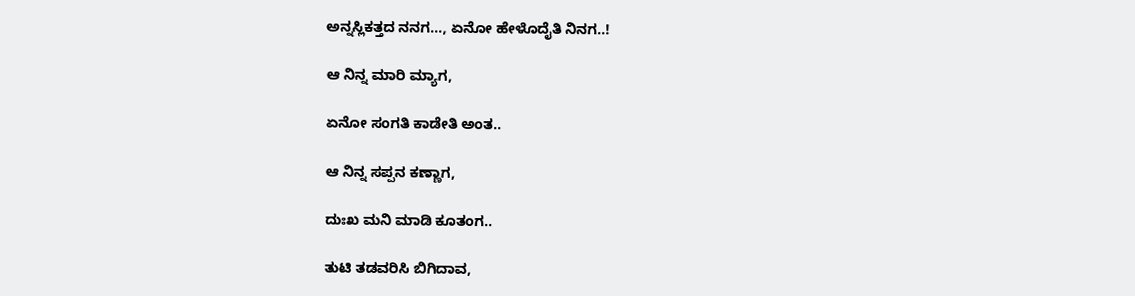ಅನ್ನಸ್ಲಿಕತ್ತದ ನನಗ..., ಏನೋ ಹೇಳೊದೈತಿ ನಿನಗ..!

ಆ ನಿನ್ನ ಮಾರಿ ಮ್ಯಾಗ,

ಏನೋ ಸಂಗತಿ ಕಾಡೇತಿ ಅಂತ..

ಆ ನಿನ್ನ ಸಪ್ಪನ ಕಣ್ಣಾಗ,

ದುಃಖ ಮನಿ ಮಾಡಿ ಕೂತಂಗ..

ತುಟಿ ತಡವರಿಸಿ ಬಿಗಿದಾವ,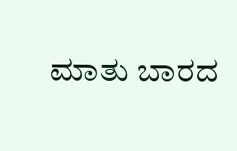ಮಾತು ಬಾರದ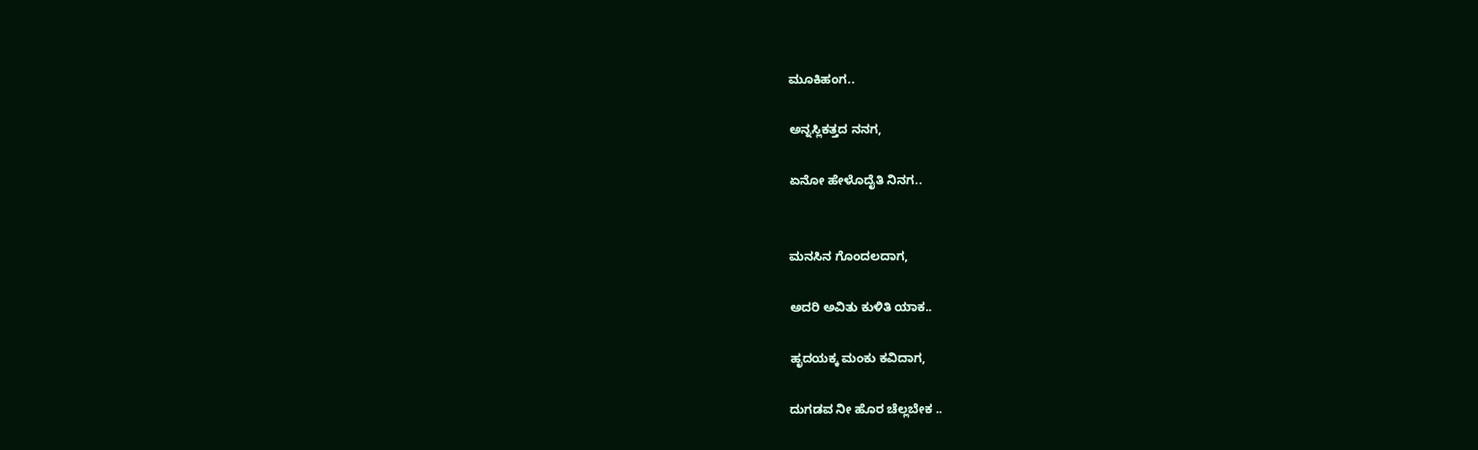ಮೂಕಿಹಂಗ..

ಅನ್ನಸ್ಲಿಕತ್ತದ ನನಗ,

ಏನೋ ಹೇಳೊದೈತಿ ನಿನಗ..


ಮನಸಿನ ಗೊಂದಲದಾಗ,

ಅದರಿ ಅವಿತು ಕುಳಿತಿ ಯಾಕ..

ಹೃದಯಕ್ಕ ಮಂಕು ಕವಿದಾಗ,

ದುಗಡವ ನೀ ಹೊರ ಚೆಲ್ಲಬೇಕ ..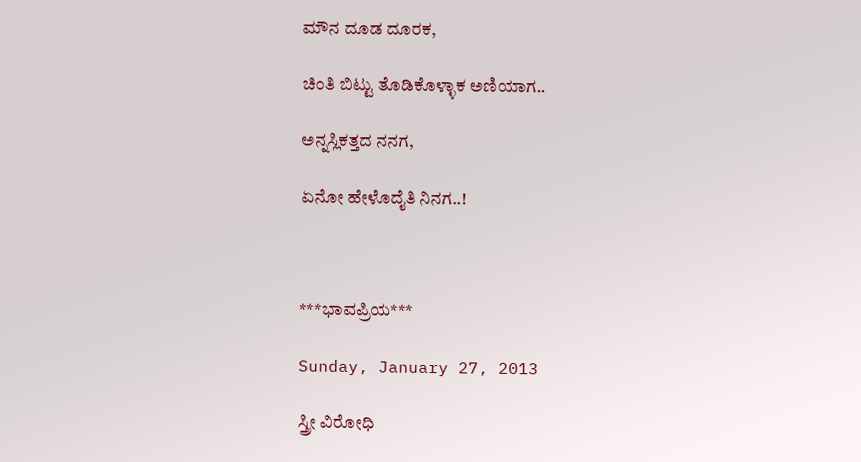ಮೌನ ದೂಡ ದೂರಕ,

ಚಿಂತಿ ಬಿಟ್ಟು ತೊಡಿಕೊಳ್ಳಾಕ ಅಣಿಯಾಗ..

ಅನ್ನಸ್ಲಿಕತ್ತದ ನನಗ,

ಏನೋ ಹೇಳೊದೈತಿ ನಿನಗ..!



***ಭಾವಪ್ರಿಯ***

Sunday, January 27, 2013

ಸ್ತ್ರೀ ವಿರೋಧಿ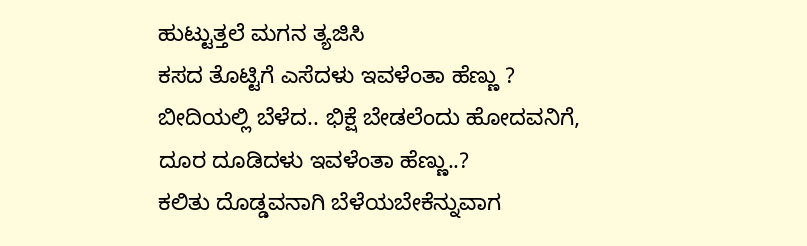ಹುಟ್ಟುತ್ತಲೆ ಮಗನ ತ್ಯಜಿಸಿ
ಕಸದ ತೊಟ್ಟಿಗೆ ಎಸೆದಳು ಇವಳೆಂತಾ ಹೆಣ್ಣು ?
ಬೀದಿಯಲ್ಲಿ ಬೆಳೆದ.. ಭಿಕ್ಷೆ ಬೇಡಲೆಂದು ಹೋದವನಿಗೆ,
ದೂರ ದೂಡಿದಳು ಇವಳೆಂತಾ ಹೆಣ್ಣು..?
ಕಲಿತು ದೊಡ್ಡವನಾಗಿ ಬೆಳೆಯಬೇಕೆನ್ನುವಾಗ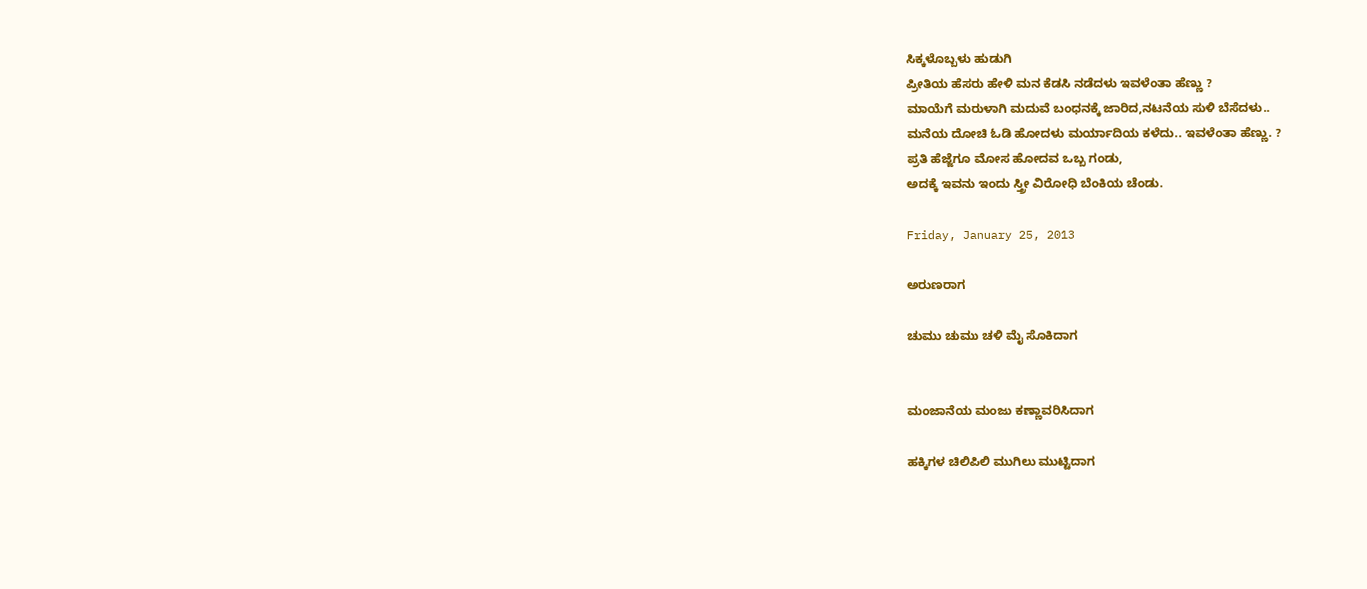ಸಿಕ್ಕಳೊಬ್ಬಳು ಹುಡುಗಿ
ಪ್ರೀತಿಯ ಹೆಸರು ಹೇಳಿ ಮನ ಕೆಡಸಿ ನಡೆದಳು ಇವಳೆಂತಾ ಹೆಣ್ಣು ?
ಮಾಯೆಗೆ ಮರುಳಾಗಿ ಮದುವೆ ಬಂಧನಕ್ಕೆ ಜಾರಿದ,ನಟನೆಯ ಸುಳಿ ಬೆಸೆದಳು..
ಮನೆಯ ದೋಚಿ ಓಡಿ ಹೋದಳು ಮರ್ಯಾದಿಯ ಕಳೆದು.. ಇವಳೆಂತಾ ಹೆಣ್ಣು. ?
ಪ್ರತಿ ಹೆಜ್ಜೆಗೂ ಮೋಸ ಹೋದವ ಒಬ್ಬ ಗಂಡು,
ಅದಕ್ಕೆ ಇವನು ಇಂದು ಸ್ತ್ರೀ ವಿರೋಧಿ ಬೆಂಕಿಯ ಚೆಂಡು.

Friday, January 25, 2013

ಅರುಣರಾಗ

ಚುಮು ಚುಮು ಚಳಿ ಮೈ ಸೊಕಿದಾಗ


ಮಂಜಾನೆಯ ಮಂಜು ಕಣ್ಣಾವರಿಸಿದಾಗ

ಹಕ್ಕಿಗಳ ಚಿಲಿಪಿಲಿ ಮುಗಿಲು ಮುಟ್ಟಿದಾಗ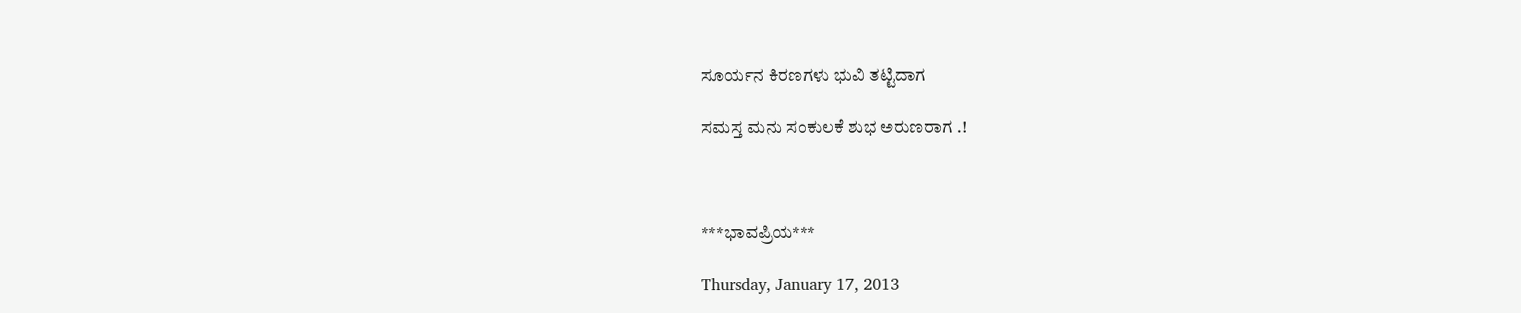ಸೂರ್ಯನ ಕಿರಣಗಳು ಭುವಿ ತಟ್ಟಿದಾಗ

ಸಮಸ್ತ ಮನು ಸಂಕುಲಕೆ ಶುಭ ಅರುಣರಾಗ .!



***ಭಾವಪ್ರಿಯ***

Thursday, January 17, 2013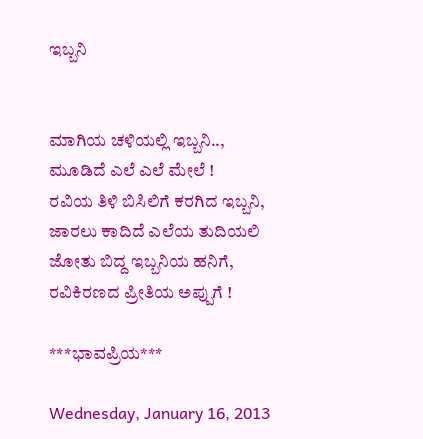ಇಬ್ಬನಿ


ಮಾಗಿಯ ಚಳಿಯಲ್ಲಿ ಇಬ್ಬನಿ..,
ಮೂಡಿದೆ ಎಲೆ ಎಲೆ ಮೇಲೆ !
ರವಿಯ ತಿಳಿ ಬಿಸಿಲಿಗೆ ಕರಗಿದ ಇಬ್ಬನಿ,
ಜಾರಲು ಕಾದಿದೆ ಎಲೆಯ ತುದಿಯಲಿ
ಜೋತು ಬಿದ್ದ ಇಬ್ಬನಿಯ ಹನಿಗೆ,
ರವಿಕಿರಣದ ಪ್ರೀತಿಯ ಅಪ್ಪುಗೆ !

***ಭಾವಪ್ರಿಯ***

Wednesday, January 16, 2013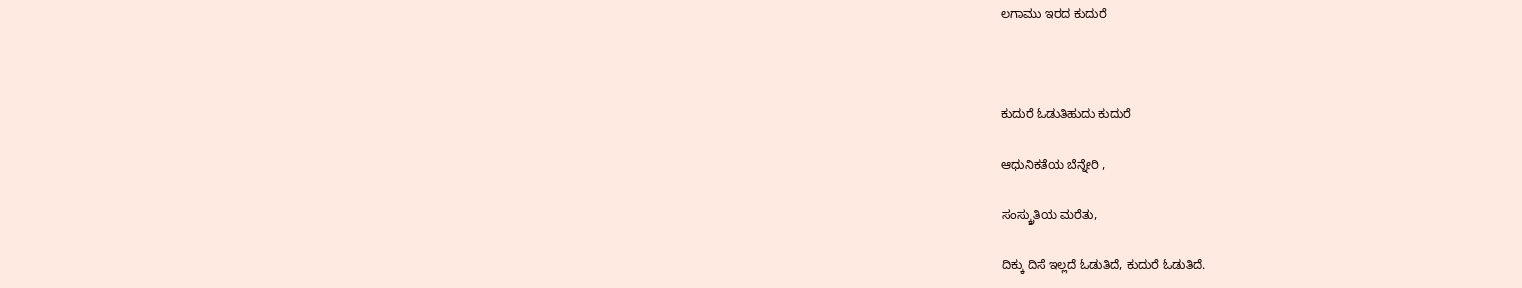ಲಗಾಮು ಇರದ ಕುದುರೆ



ಕುದುರೆ ಓಡುತಿಹುದು ಕುದುರೆ

ಆಧುನಿಕತೆಯ ಬೆನ್ನೇರಿ ,

ಸಂಸ್ಕ್ರುತಿಯ ಮರೆತು,

ದಿಕ್ಕು ದಿಸೆ ಇಲ್ಲದೆ ಓಡುತಿದೆ, ಕುದುರೆ ಓಡುತಿದೆ.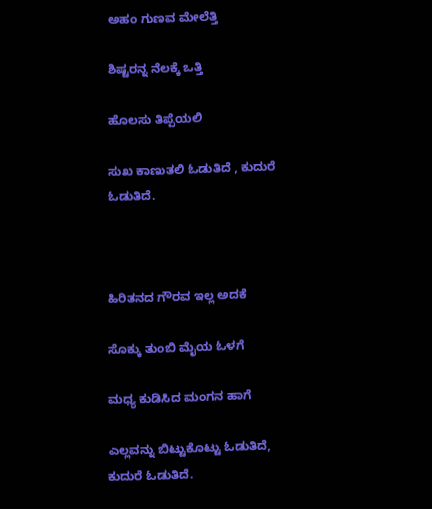ಅಹಂ ಗುಣವ ಮೇಲೆತ್ತಿ

ಶಿಷ್ಟರನ್ನ ನೆಲಕ್ಕೆ ಒತ್ತಿ

ಹೊಲಸು ತಿಪ್ಪೆಯಲಿ

ಸುಖ ಕಾಣುತಲಿ ಓಡುತಿದೆ , ಕುದುರೆ ಓಡುತಿದೆ.



ಹಿರಿತನದ ಗೌರವ ಇಲ್ಲ ಅದಕೆ

ಸೊಕ್ಕು ತುಂಬಿ ಮೈಯ ಓಳಗೆ

ಮಧ್ಯ ಕುಡಿಸಿದ ಮಂಗನ ಹಾಗೆ

ಎಲ್ಲವನ್ನು ಬಿಟ್ಟುಕೊಟ್ಟು ಓಡುತಿದೆ, ಕುದುರೆ ಓಡುತಿದೆ.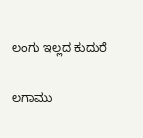ಲಂಗು ಇಲ್ಲದ ಕುದುರೆ

ಲಗಾಮು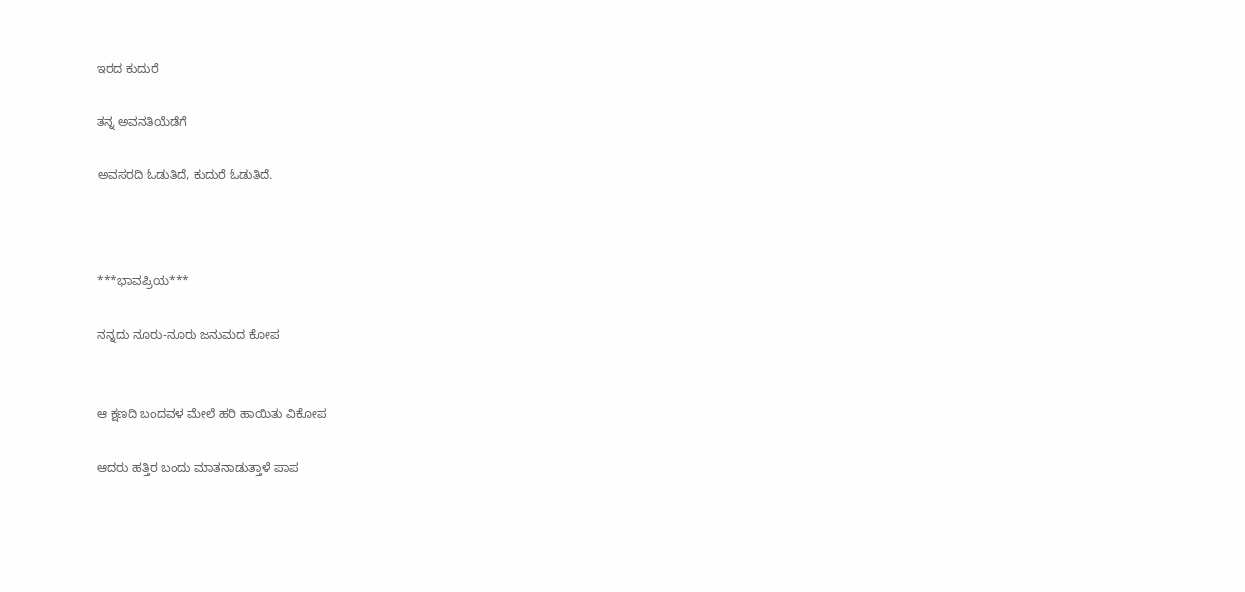ಇರದ ಕುದುರೆ

ತನ್ನ ಅವನತಿಯೆಡೆಗೆ

ಅವಸರದಿ ಓಡುತಿದೆ, ಕುದುರೆ ಓಡುತಿದೆ.



***ಭಾವಪ್ರಿಯ***

ನನ್ನದು ನೂರು-ನೂರು ಜನುಮದ ಕೋಪ


ಆ ಕ್ಷಣದಿ ಬಂದವಳ ಮೇಲೆ ಹರಿ ಹಾಯಿತು ವಿಕೋಪ

ಆದರು ಹತ್ತಿರ ಬಂದು ಮಾತನಾಡುತ್ತಾಳೆ ಪಾಪ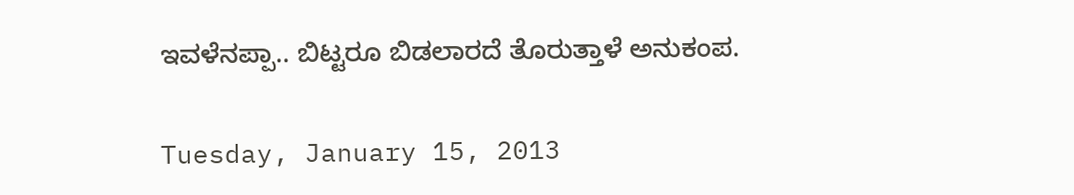ಇವಳೆನಪ್ಪಾ.. ಬಿಟ್ಟರೂ ಬಿಡಲಾರದೆ ತೊರುತ್ತಾಳೆ ಅನುಕಂಪ.

Tuesday, January 15, 2013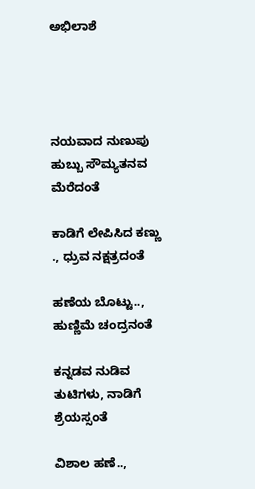ಅಭಿಲಾಶೆ




ನಯವಾದ ನುಣುಪು ಹುಬ್ಬು ಸೌಮ್ಯತನವ ಮೆರೆದಂತೆ

ಕಾಡಿಗೆ ಲೇಪಿಸಿದ ಕಣ್ಣು ., ಧ್ರುವ ನಕ್ಷತ್ರದಂತೆ

ಹಣೆಯ ಬೊಟ್ಟು.., ಹುಣ್ಣಿಮೆ ಚಂದ್ರನಂತೆ

ಕನ್ನಡವ ನುಡಿವ ತುಟಿಗಳು, ನಾಡಿಗೆ ಶ್ರೆಯಸ್ಸಂತೆ

ವಿಶಾಲ ಹಣೆ..,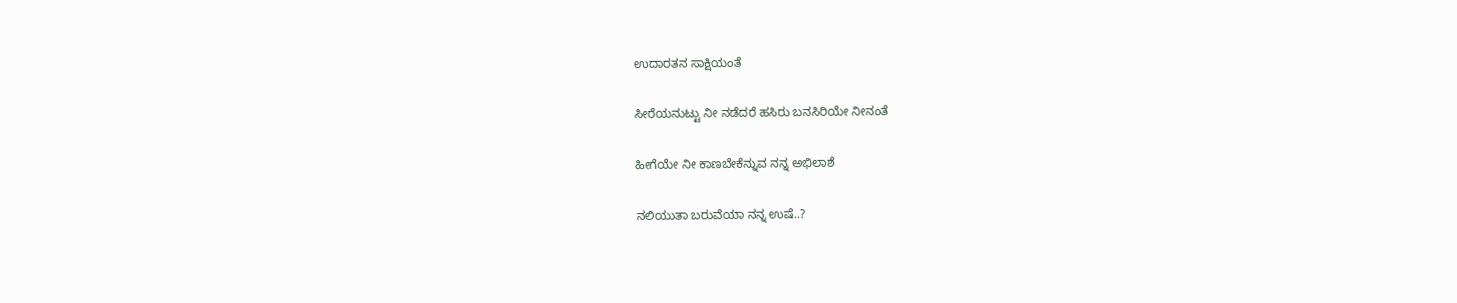ಉದಾರತನ ಸಾಕ್ಷಿಯಂತೆ

ಸೀರೆಯನುಟ್ಟು ನೀ ನಡೆದರೆ ಹಸಿರು ಬನಸಿರಿಯೇ ನೀನಂತೆ

ಹೀಗೆಯೇ ನೀ ಕಾಣಬೇಕೆನ್ನುವ ನನ್ನ ಅಭಿಲಾಶೆ

ನಲಿಯುತಾ ಬರುವೆಯಾ ನನ್ನ ಉಷೆ..?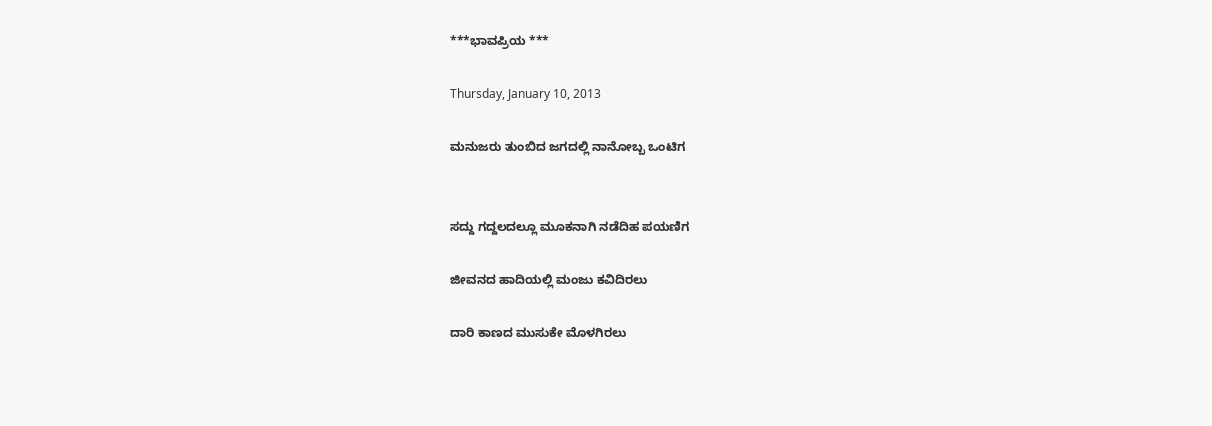***ಭಾವಪ್ರಿಯ ***

Thursday, January 10, 2013

ಮನುಜರು ತುಂಬಿದ ಜಗದಲ್ಲಿ ನಾನೋಬ್ಬ ಒಂಟಿಗ


ಸದ್ದು ಗದ್ದಲದಲ್ಲೂ ಮೂಕನಾಗಿ ನಡೆದಿಹ ಪಯಣಿಗ

ಜೀವನದ ಹಾದಿಯಲ್ಲಿ ಮಂಜು ಕವಿದಿರಲು

ದಾರಿ ಕಾಣದ ಮುಸುಕೇ ಮೊಳಗಿರಲು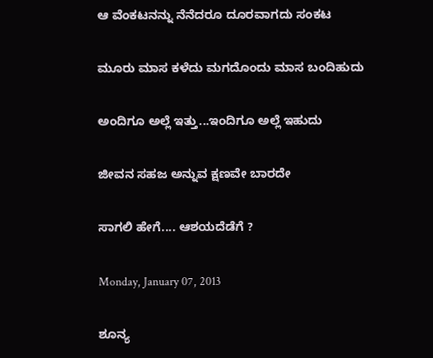ಆ ವೆಂಕಟನನ್ನು ನೆನೆದರೂ ದೂರವಾಗದು ಸಂಕಟ

ಮೂರು ಮಾಸ ಕಳೆದು ಮಗದೊಂದು ಮಾಸ ಬಂದಿಹುದು

ಅಂದಿಗೂ ಅಲ್ಲೆ ಇತ್ತು...ಇಂದಿಗೂ ಅಲ್ಲೆ ಇಹುದು

ಜೀವನ ಸಹಜ ಅನ್ನುವ ಕ್ಷಣವೇ ಬಾರದೇ

ಸಾಗಲಿ ಹೇಗೆ.... ಆಶಯದೆಡೆಗೆ ?

Monday, January 07, 2013

ಶೂನ್ಯ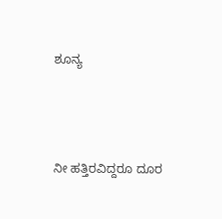ಶೂನ್ಯ




ನೀ ಹತ್ತಿರವಿದ್ದರೂ ದೂರ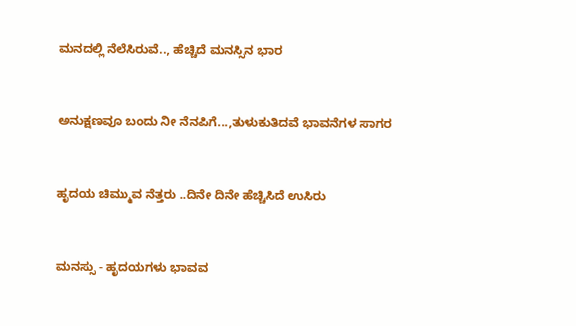ಮನದಲ್ಲಿ ನೆಲೆಸಿರುವೆ.., ಹೆಚ್ಚಿದೆ ಮನಸ್ಸಿನ ಭಾರ



ಅನುಕ್ಷಣವೂ ಬಂದು ನೀ ನೆನಪಿಗೆ...,ತುಳುಕುತಿದವೆ ಭಾವನೆಗಳ ಸಾಗರ



ಹೃದಯ ಚಿಮ್ಮುವ ನೆತ್ತರು ..ದಿನೇ ದಿನೇ ಹೆಚ್ಚಿಸಿದೆ ಉಸಿರು



ಮನಸ್ಸು - ಹೃದಯಗಳು ಭಾವವ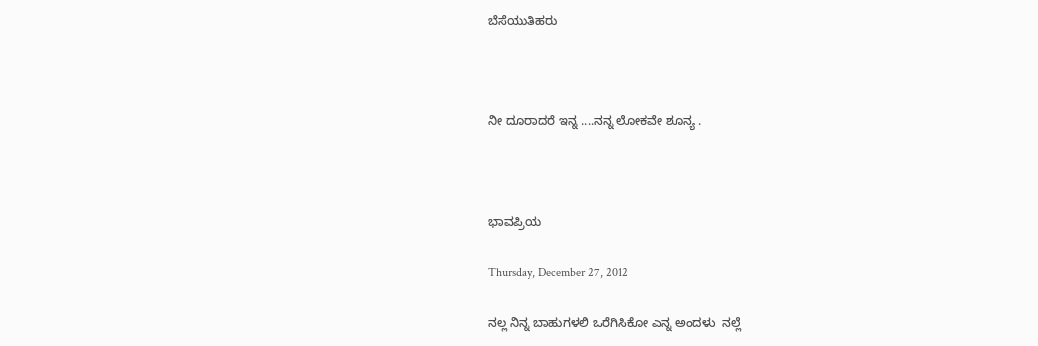ಬೆಸೆಯುತಿಹರು



ನೀ ದೂರಾದರೆ ಇನ್ನ ....ನನ್ನ ಲೋಕವೇ ಶೂನ್ಯ .



ಭಾವಪ್ರಿಯ

Thursday, December 27, 2012

ನಲ್ಲ ನಿನ್ನ ಬಾಹುಗಳಲಿ ಒರೆಗಿಸಿಕೋ ಎನ್ನ ಅಂದಳು  ನಲ್ಲೆ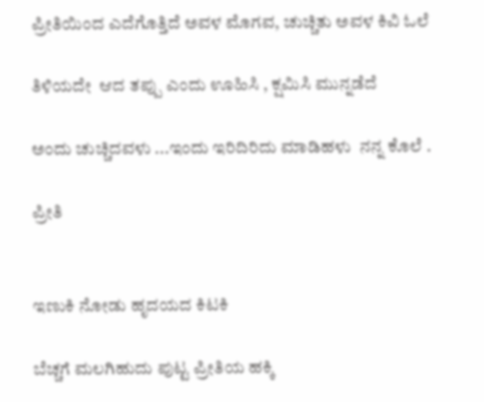ಪ್ರೀತಿಯಿಂದ ಎದೆಗೊತ್ತಿದೆ ಅವಳ ಮೊಗವ, ಚುಚ್ಚಿತು ಅವಳ ಕಿವಿ ಓಲೆ

ತಿಳಿಯದೇ  ಆದ ತಪ್ಪು ಎಂದು ಊಹಿಸಿ , ಕ್ಷಮಿಸಿ ಮುನ್ನಡೆದೆ

ಅಂದು ಚುಚ್ಚಿದವಳು ...ಇಂದು ಇರಿದಿರಿದು ಮಾಡಿಹಳು  ನನ್ನ ಕೊಲೆ .

ಪ್ರೀತಿ


ಇಣುಕಿ ನೋಡು ಹೃದಯದ ಕಿಟಕಿ

ಬೆಚ್ಚಗೆ ಮಲಗಿಹುದು ಪುಟ್ಟ ಪ್ರೀತಿಯ ಹಕ್ಕಿ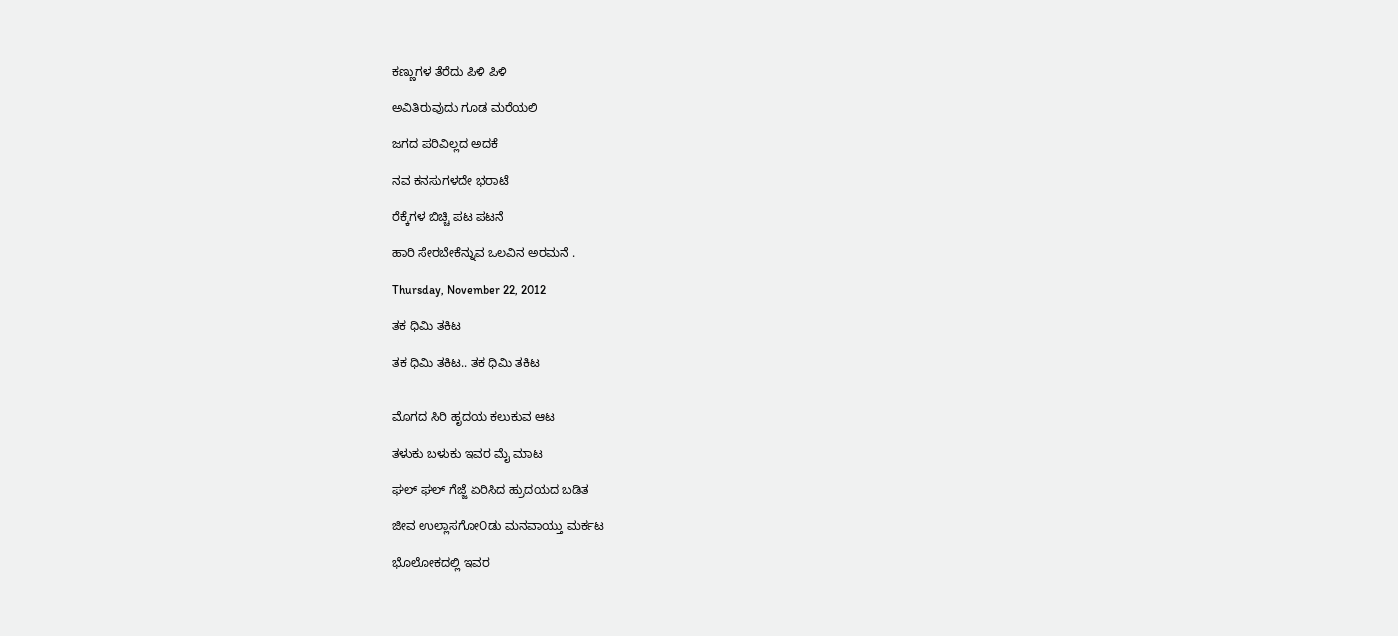ಕಣ್ಣುಗಳ ತೆರೆದು ಪಿಳಿ ಪಿಳಿ

ಅವಿತಿರುವುದು ಗೂಡ ಮರೆಯಲಿ

ಜಗದ ಪರಿವಿಲ್ಲದ ಅದಕೆ

ನವ ಕನಸುಗಳದೇ ಭರಾಟೆ

ರೆಕ್ಕೆಗಳ ಬಿಚ್ಚಿ ಪಟ ಪಟನೆ

ಹಾರಿ ಸೇರಬೇಕೆನ್ನುವ ಒಲವಿನ ಅರಮನೆ .

Thursday, November 22, 2012

ತಕ ಧಿಮಿ ತಕಿಟ

ತಕ ಧಿಮಿ ತಕಿಟ.. ತಕ ಧಿಮಿ ತಕಿಟ


ಮೊಗದ ಸಿರಿ ಹೃದಯ ಕಲುಕುವ ಆಟ

ತಳುಕು ಬಳುಕು ಇವರ ಮೈ ಮಾಟ

ಘಲ್ ಘಲ್ ಗೆಜ್ಜೆ ಏರಿಸಿದ ಹ್ರುದಯದ ಬಡಿತ

ಜೀವ ಉಲ್ಲಾಸಗೋ೦ಡು ಮನವಾಯ್ತು ಮರ್ಕಟ

ಭೊಲೋಕದಲ್ಲಿ ಇವರ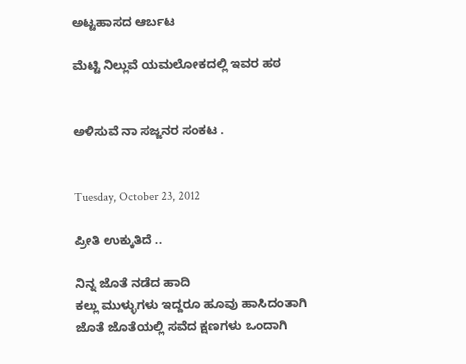ಅಟ್ಟಹಾಸದ ಆರ್ಬಟ

ಮೆಟ್ಟಿ ನಿಲ್ಲುವೆ ಯಮಲೋಕದಲ್ಲಿ ಇವರ ಹಠ


ಅಳಿಸುವೆ ನಾ ಸಜ್ಜನರ ಸಂಕಟ .


Tuesday, October 23, 2012

ಪ್ರೀತಿ ಉಕ್ಕುತಿದೆ ..

ನಿನ್ನ ಜೊತೆ ನಡೆದ ಹಾದಿ
ಕಲ್ಲು ಮುಳ್ಳುಗಳು ಇದ್ದರೂ ಹೂವು ಹಾಸಿದಂತಾಗಿ
ಜೊತೆ ಜೊತೆಯಲ್ಲಿ ಸವೆದ ಕ್ಷಣಗಳು ಒಂದಾಗಿ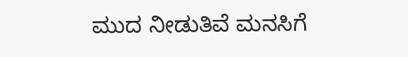ಮುದ ನೀಡುತಿವೆ ಮನಸಿಗೆ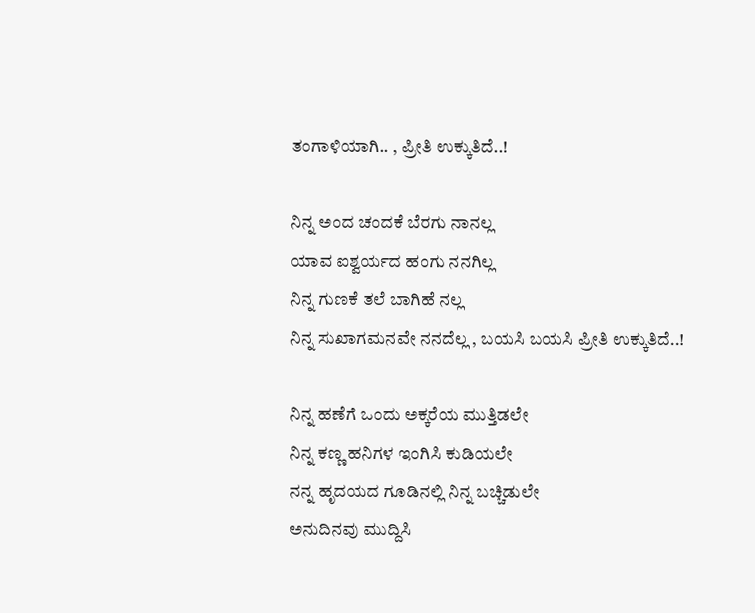ತಂಗಾಳಿಯಾಗಿ.. , ಪ್ರೀತಿ ಉಕ್ಕುತಿದೆ..!

ನಿನ್ನ ಅಂದ ಚಂದಕೆ ಬೆರಗು ನಾನಲ್ಲ
ಯಾವ ಐಶ್ವರ್ಯದ ಹಂಗು ನನಗಿಲ್ಲ
ನಿನ್ನ ಗುಣಕೆ ತಲೆ ಬಾಗಿಹೆ ನಲ್ಲ
ನಿನ್ನ ಸುಖಾಗಮನವೇ ನನದೆಲ್ಲ , ಬಯಸಿ ಬಯಸಿ ಪ್ರೀತಿ ಉಕ್ಕುತಿದೆ..!

ನಿನ್ನ ಹಣೆಗೆ ಒಂದು ಅಕ್ಕರೆಯ ಮುತ್ತಿಡಲೇ
ನಿನ್ನ ಕಣ್ಣ ಹನಿಗಳ ಇಂಗಿಸಿ ಕುಡಿಯಲೇ
ನನ್ನ ಹೃದಯದ ಗೂಡಿನಲ್ಲಿ ನಿನ್ನ ಬಚ್ಚಿಡುಲೇ
ಅನುದಿನವು ಮುದ್ದಿಸಿ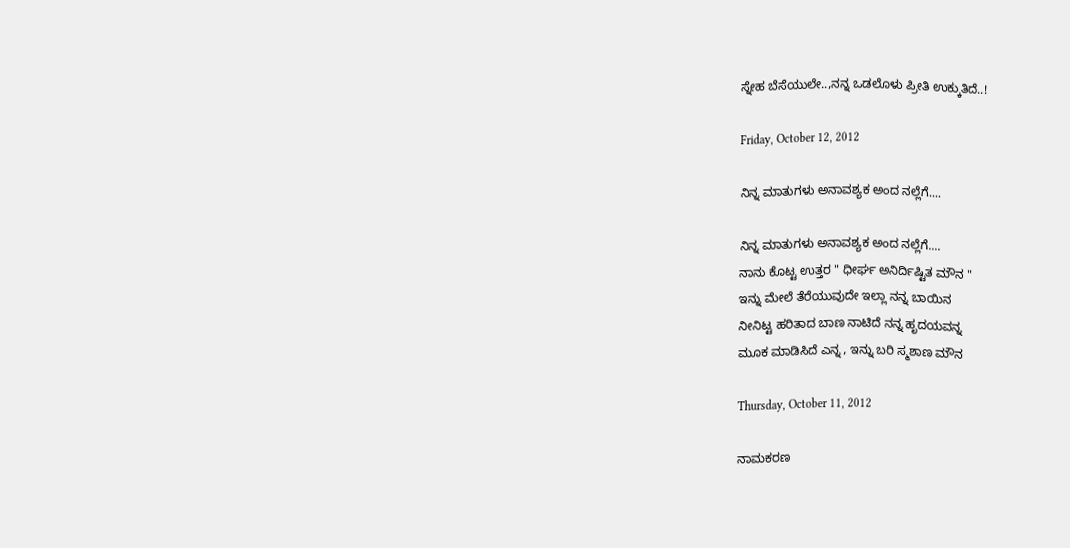ಸ್ನೇಹ ಬೆಸೆಯುಲೇ..,ನನ್ನ ಒಡಲೊಳು ಪ್ರೀತಿ ಉಕ್ಕುತಿದೆ..!

Friday, October 12, 2012

ನಿನ್ನ ಮಾತುಗಳು ಅನಾವಶ್ಯಕ ಅಂದ ನಲ್ಲೆಗೆ....

ನಿನ್ನ ಮಾತುಗಳು ಅನಾವಶ್ಯಕ ಅಂದ ನಲ್ಲೆಗೆ....
ನಾನು ಕೊಟ್ಟ ಉತ್ತರ " ಧೀರ್ಘ ಅನಿರ್ದಿಷ್ಟಿತ ಮೌನ "
ಇನ್ನು ಮೇಲೆ ತೆರೆಯುವುದೇ ಇಲ್ಲಾ ನನ್ನ ಬಾಯಿನ
ನೀನಿಟ್ಟ ಹರಿತಾದ ಬಾಣ ನಾಟಿದೆ ನನ್ನ ಹೃದಯವನ್ನ
ಮೂಕ ಮಾಡಿಸಿದೆ ಎನ್ನ , ಇನ್ನು ಬರಿ ಸ್ಮಶಾಣ ಮೌನ

Thursday, October 11, 2012

ನಾಮಕರಣ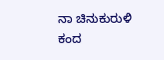ನಾ ಚಿನುಕುರುಳಿ ಕಂದ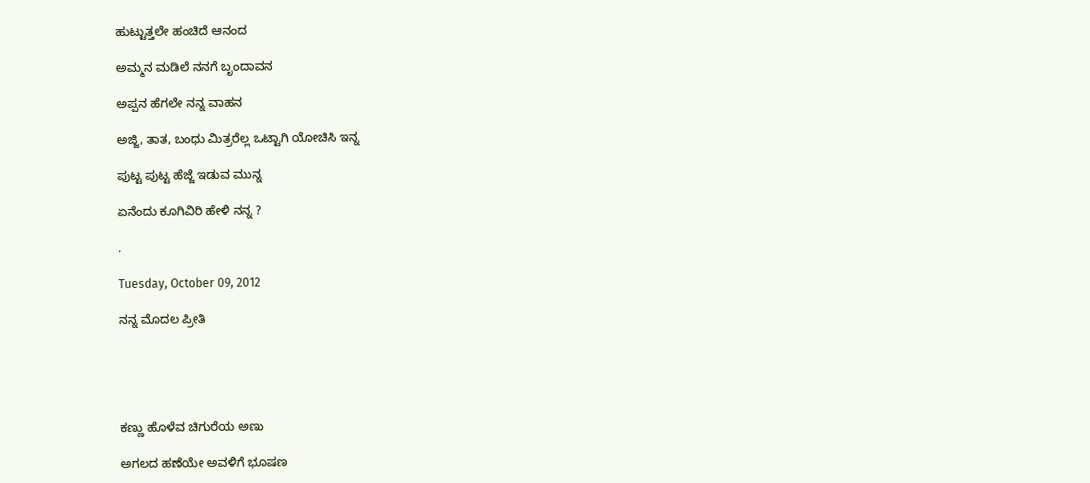ಹುಟ್ಟುತ್ತಲೇ ಹಂಚಿದೆ ಆನಂದ

ಅಮ್ಮನ ಮಡಿಲೆ ನನಗೆ ಬೃಂದಾವನ

ಅಪ್ಪನ ಹೆಗಲೇ ನನ್ನ ವಾಹನ

ಅಜ್ಜಿ, ತಾತ, ಬಂಧು ಮಿತ್ರರೆಲ್ಲ ಒಟ್ಟಾಗಿ ಯೋಚಿಸಿ ಇನ್ನ

ಪುಟ್ಟ ಪುಟ್ಟ ಹೆಜ್ಜೆ ಇಡುವ ಮುನ್ನ

ಏನೆಂದು ಕೂಗಿವಿರಿ ಹೇಳಿ ನನ್ನ ?

.

Tuesday, October 09, 2012

ನನ್ನ ಮೊದಲ ಪ್ರೀತಿ





ಕಣ್ಣು ಹೊಳೆವ ಚಿಗುರೆಯ ಅಣು

ಅಗಲದ ಹಣೆಯೇ ಅವಳಿಗೆ ಭೂಷಣ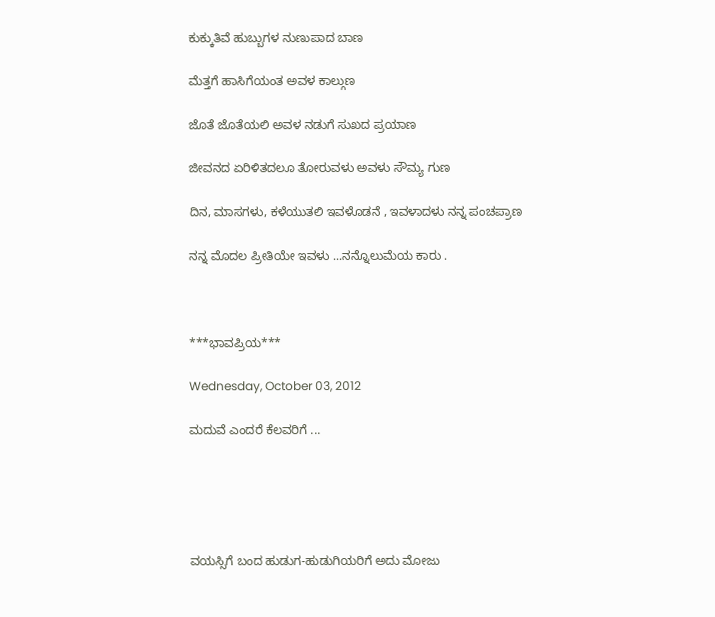ಕುಕ್ಕುತಿವೆ ಹುಬ್ಬುಗಳ ನುಣುಪಾದ ಬಾಣ

ಮೆತ್ತಗೆ ಹಾಸಿಗೆಯಂತ ಅವಳ ಕಾಲ್ಗುಣ

ಜೊತೆ ಜೊತೆಯಲಿ ಅವಳ ನಡುಗೆ ಸುಖದ ಪ್ರಯಾಣ

ಜೀವನದ ಏರಿಳಿತದಲೂ ತೋರುವಳು ಅವಳು ಸೌಮ್ಯ ಗುಣ

ದಿನ, ಮಾಸಗಳು, ಕಳೆಯುತಲಿ ಇವಳೊಡನೆ , ಇವಳಾದಳು ನನ್ನ ಪಂಚಪ್ರಾಣ

ನನ್ನ ಮೊದಲ ಪ್ರೀತಿಯೇ ಇವಳು ...ನನ್ನೊಲುಮೆಯ ಕಾರು .



***ಭಾವಪ್ರಿಯ***

Wednesday, October 03, 2012

ಮದುವೆ ಎಂದರೆ ಕೆಲವರಿಗೆ ...





ವಯಸ್ಸಿಗೆ ಬಂದ ಹುಡುಗ-ಹುಡುಗಿಯರಿಗೆ ಅದು ಮೋಜು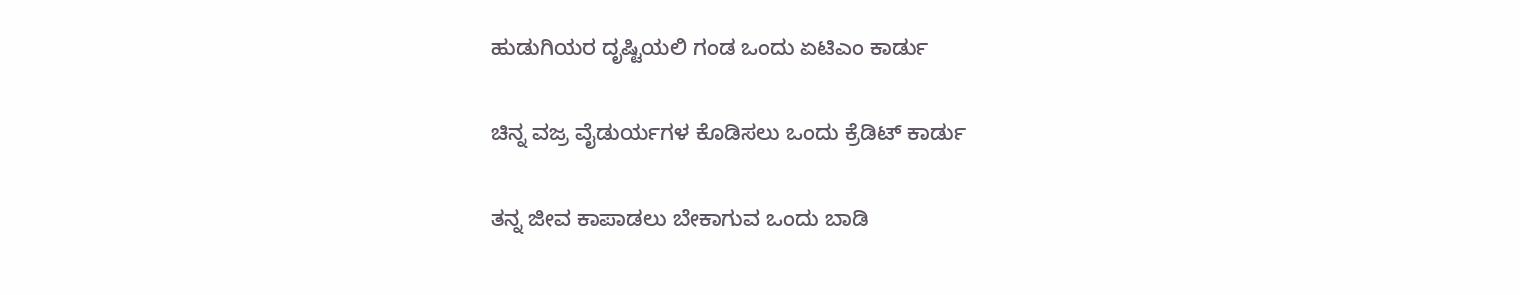ಹುಡುಗಿಯರ ದೃಷ್ಟಿಯಲಿ ಗಂಡ ಒಂದು ಏಟಿಎಂ ಕಾರ್ಡು

ಚಿನ್ನ ವಜ್ರ ವೈಡುರ್ಯಗಳ ಕೊಡಿಸಲು ಒಂದು ಕ್ರೆಡಿಟ್ ಕಾರ್ಡು

ತನ್ನ ಜೀವ ಕಾಪಾಡಲು ಬೇಕಾಗುವ ಒಂದು ಬಾಡಿ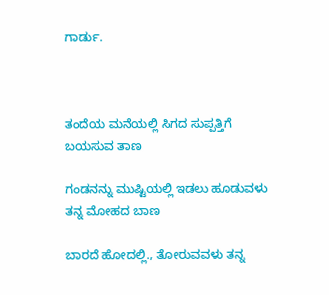ಗಾರ್ಡು.



ತಂದೆಯ ಮನೆಯಲ್ಲಿ ಸಿಗದ ಸುಪ್ಪತ್ತಿಗೆ ಬಯಸುವ ತಾಣ

ಗಂಡನನ್ನು ಮುಷ್ಟಿಯಲ್ಲಿ ಇಡಲು ಹೂಡುವಳು ತನ್ನ ಮೋಹದ ಬಾಣ

ಬಾರದೆ ಹೋದಲ್ಲಿ., ತೋರುವವಳು ತನ್ನ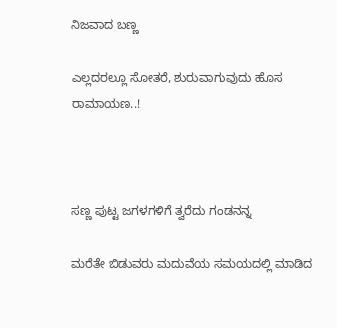ನಿಜವಾದ ಬಣ್ಣ

ಎಲ್ಲದರಲ್ಲೂ ಸೋತರೆ, ಶುರುವಾಗುವುದು ಹೊಸ ರಾಮಾಯಣ..!



ಸಣ್ಣ ಪುಟ್ಟ ಜಗಳಗಳಿಗೆ ತ್ವರೆದು ಗಂಡನನ್ನ

ಮರೆತೇ ಬಿಡುವರು ಮದುವೆಯ ಸಮಯದಲ್ಲಿ ಮಾಡಿದ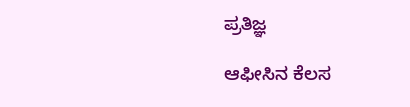ಪ್ರತಿಜ್ಞ

ಆಫೀಸಿನ ಕೆಲಸ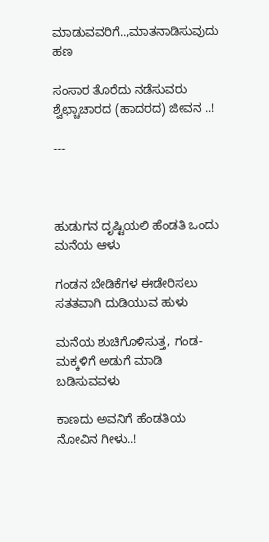ಮಾಡುವವರಿಗೆ..,ಮಾತನಾಡಿಸುವುದು ಹಣ

ಸಂಸಾರ ತೊರೆದು ನಡೆಸುವರು ಶ್ವೆಛ್ಚಾಚಾರದ (ಹಾದರದ) ಜೀವನ ..!

---



ಹುಡುಗನ ದೃಷ್ಟಿಯಲಿ ಹೆಂಡತಿ ಒಂದು ಮನೆಯ ಆಳು

ಗಂಡನ ಬೇಡಿಕೆಗಳ ಈಡೇರಿಸಲು ಸತತವಾಗಿ ದುಡಿಯುವ ಹುಳು

ಮನೆಯ ಶುಚಿಗೊಳಿಸುತ್ತ, ಗಂಡ-ಮಕ್ಕಳಿಗೆ ಅಡುಗೆ ಮಾಡಿ ಬಡಿಸುವವಳು

ಕಾಣದು ಅವನಿಗೆ ಹೆಂಡತಿಯ ನೋವಿನ ಗೀಳು..!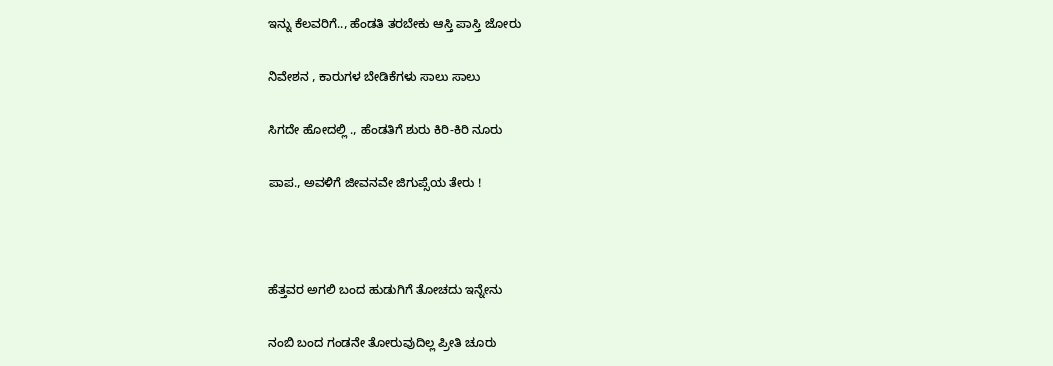ಇನ್ನು ಕೆಲವರಿಗೆ.., ಹೆಂಡತಿ ತರಬೇಕು ಆಸ್ತಿ ಪಾಸ್ತಿ ಜೋರು

ನಿವೇಶನ , ಕಾರುಗಳ ಬೇಡಿಕೆಗಳು ಸಾಲು ಸಾಲು

ಸಿಗದೇ ಹೋದಲ್ಲಿ ., ಹೆಂಡತಿಗೆ ಶುರು ಕಿರಿ-ಕಿರಿ ನೂರು

ಪಾಪ., ಅವಳಿಗೆ ಜೀವನವೇ ಜಿಗುಪ್ಸೆಯ ತೇರು !



ಹೆತ್ತವರ ಅಗಲಿ ಬಂದ ಹುಡುಗಿಗೆ ತೋಚದು ಇನ್ನೇನು

ನಂಬಿ ಬಂದ ಗಂಡನೇ ತೋರುವುದಿಲ್ಲ ಪ್ರೀತಿ ಚೂರು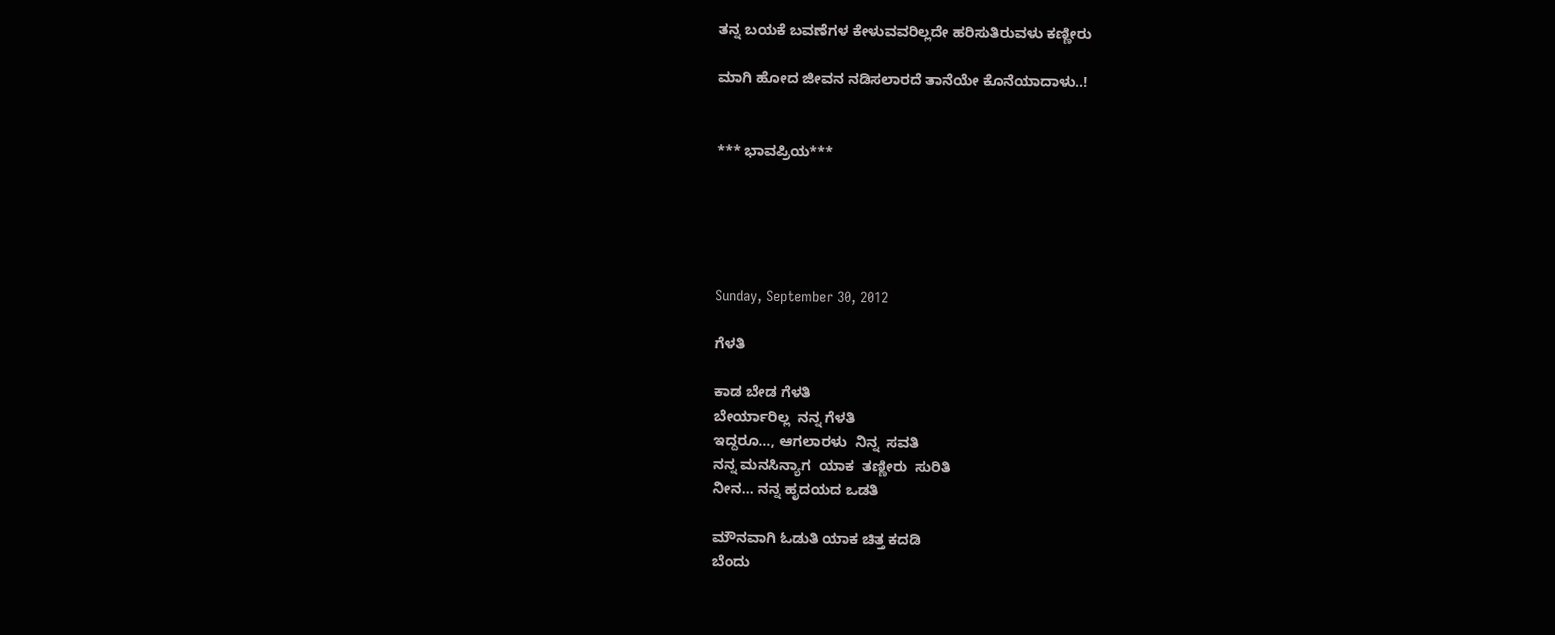ತನ್ನ ಬಯಕೆ ಬವಣೆಗಳ ಕೇಳುವವರಿಲ್ಲದೇ ಹರಿಸುತಿರುವಳು ಕಣ್ಣೀರು

ಮಾಗಿ ಹೋದ ಜೀವನ ನಡಿಸಲಾರದೆ ತಾನೆಯೇ ಕೊನೆಯಾದಾಳು..!


*** ಭಾವಪ್ರಿಯ***





Sunday, September 30, 2012

ಗೆಳತಿ

ಕಾಡ ಬೇಡ ಗೆಳತಿ
ಬೇರ್ಯಾರಿಲ್ಲ  ನನ್ನ ಗೆಳತಿ
ಇದ್ದರೂ..., ಆಗಲಾರಳು  ನಿನ್ನ  ಸವತಿ
ನನ್ನ ಮನಸಿನ್ಯಾಗ  ಯಾಕ  ತಣ್ಣೀರು  ಸುರಿತಿ
ನೀನ... ನನ್ನ ಹೃದಯದ ಒಡತಿ

ಮೌನವಾಗಿ ಓಡುತಿ ಯಾಕ ಚಿತ್ತ ಕದಡಿ
ಬೆಂದು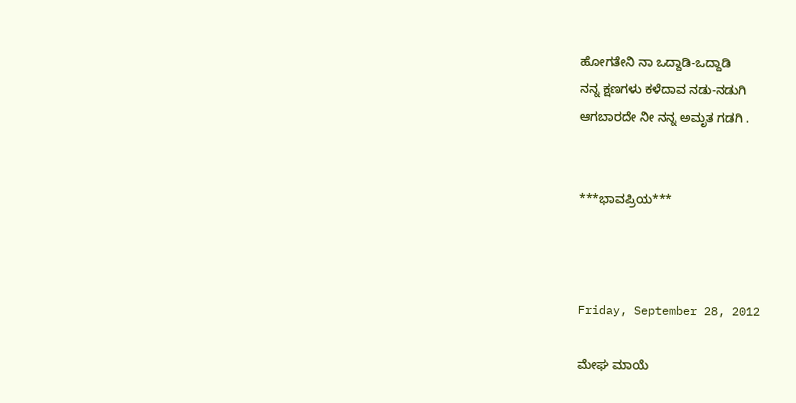ಹೋಗತೇನಿ ನಾ ಒದ್ದಾಡಿ-ಒದ್ದಾಡಿ
ನನ್ನ ಕ್ಷಣಗಳು ಕಳೆದಾವ ನಡು-ನಡುಗಿ
ಆಗಬಾರದೇ ನೀ ನನ್ನ ಅಮೃತ ಗಡಗಿ .


***ಭಾವಪ್ರಿಯ***



Friday, September 28, 2012

ಮೇಘ ಮಾಯೆ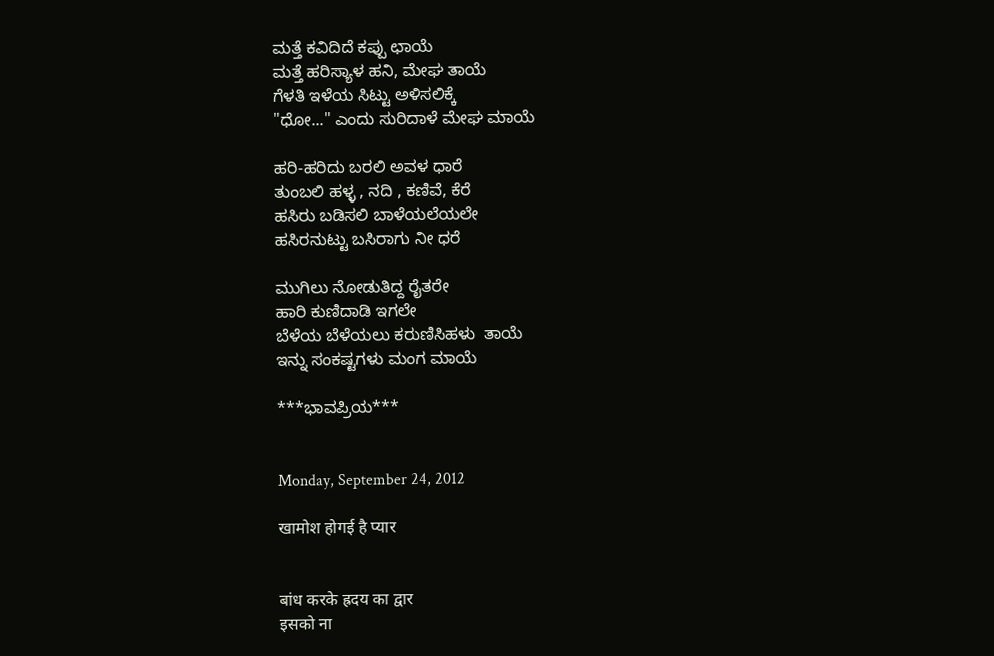ಮತ್ತೆ ಕವಿದಿದೆ ಕಪ್ಪು ಛಾಯೆ
ಮತ್ತೆ ಹರಿಸ್ಯಾಳ ಹನಿ, ಮೇಘ ತಾಯೆ
ಗೆಳತಿ ಇಳೆಯ ಸಿಟ್ಟು ಅಳಿಸಲಿಕ್ಕೆ
"ಧೋ..." ಎಂದು ಸುರಿದಾಳೆ ಮೇಘ ಮಾಯೆ

ಹರಿ-ಹರಿದು ಬರಲಿ ಅವಳ ಧಾರೆ
ತುಂಬಲಿ ಹಳ್ಳ , ನದಿ , ಕಣಿವೆ, ಕೆರೆ
ಹಸಿರು ಬಡಿಸಲಿ ಬಾಳೆಯಲೆಯಲೇ
ಹಸಿರನುಟ್ಟು ಬಸಿರಾಗು ನೀ ಧರೆ

ಮುಗಿಲು ನೋಡುತಿದ್ದ ರೈತರೇ
ಹಾರಿ ಕುಣಿದಾಡಿ ಇಗಲೇ
ಬೆಳೆಯ ಬೆಳೆಯಲು ಕರುಣಿಸಿಹಳು  ತಾಯೆ
ಇನ್ನು ಸಂಕಷ್ಟಗಳು ಮಂಗ ಮಾಯೆ

***ಭಾವಪ್ರಿಯ***


Monday, September 24, 2012

खामोश होगई है प्यार


बांध करके ह्रदय का द्वार
इसको ना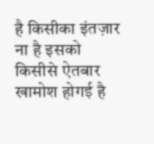है किसीका इंतज़ार
ना है इसको किसीसे ऐतबार
खामोश होगई है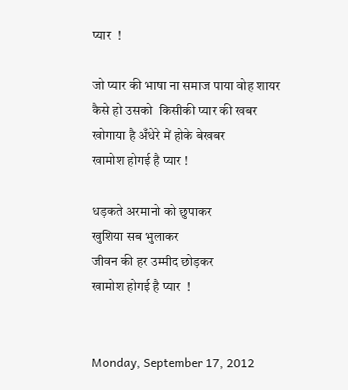प्यार  !

जो प्यार की भाषा ना समाज पाया वोह शायर
कैसे हो उसको  किसीकी प्यार की खबर
खोगाया है अँधेरे में होके बेखबर
खामोश होगई है प्यार !

धड़कते अरमानो को छुपाकर
खुशिया सब भुलाकर
जीवन की हर उम्मीद छोड़कर
खामोश होगई है प्यार  !


Monday, September 17, 2012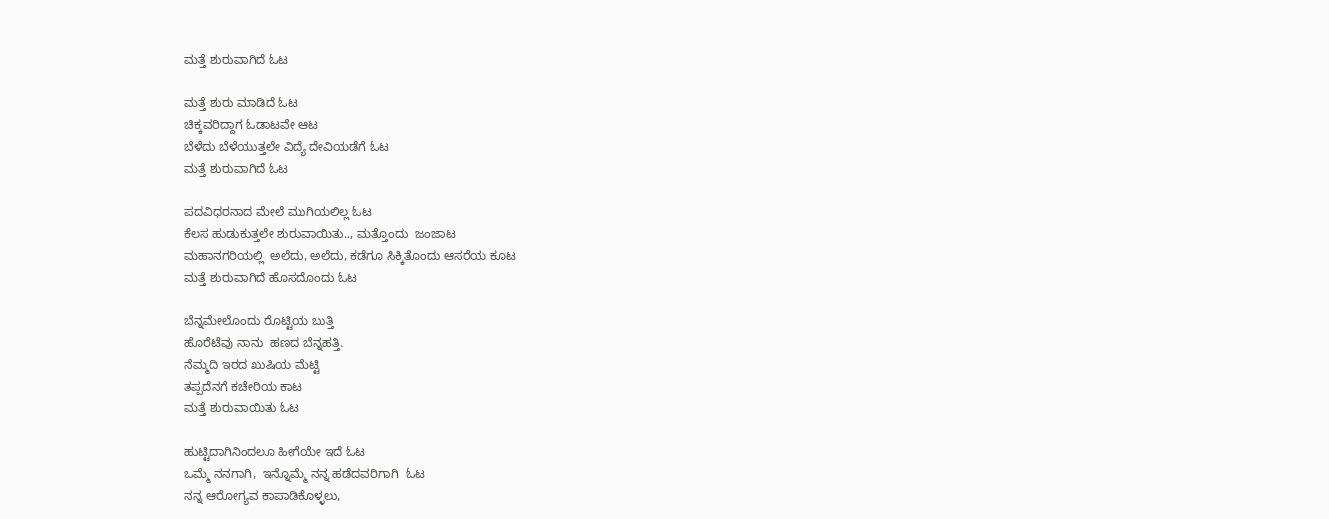ಮತ್ತೆ ಶುರುವಾಗಿದೆ ಓಟ

ಮತ್ತೆ ಶುರು ಮಾಡಿದೆ ಓಟ
ಚಿಕ್ಕವರಿದ್ದಾಗ ಓಡಾಟವೇ ಆಟ
ಬೆಳೆದು ಬೆಳೆಯುತ್ತಲೇ ವಿದ್ಯೆ ದೇವಿಯಡೆಗೆ ಓಟ
ಮತ್ತೆ ಶುರುವಾಗಿದೆ ಓಟ

ಪದವಿಧರನಾದ ಮೇಲೆ ಮುಗಿಯಲಿಲ್ಲ ಓಟ
ಕೆಲಸ ಹುಡುಕುತ್ತಲೇ ಶುರುವಾಯಿತು.., ಮತ್ತೊಂದು  ಜಂಜಾಟ
ಮಹಾನಗರಿಯಲ್ಲಿ  ಅಲೆದು, ಅಲೆದು, ಕಡೆಗೂ ಸಿಕ್ಕಿತೊಂದು ಆಸರೆಯ ಕೂಟ
ಮತ್ತೆ ಶುರುವಾಗಿದೆ ಹೊಸದೊಂದು ಓಟ

ಬೆನ್ನಮೇಲೊಂದು ರೊಟ್ಟಿಯ ಬುತ್ತಿ
ಹೊರೆಟೆವು ನಾನು  ಹಣದ ಬೆನ್ನಹತ್ತಿ.
ನೆಮ್ಮದಿ ಇರದ ಖುಷಿಯ ಮೆಟ್ಟಿ
ತಪ್ಪದೆನಗೆ ಕಚೇರಿಯ ಕಾಟ
ಮತ್ತೆ ಶುರುವಾಯಿತು ಓಟ

ಹುಟ್ಟಿದಾಗಿನಿಂದಲೂ ಹೀಗೆಯೇ ಇದೆ ಓಟ
ಒಮ್ಮೆ ನನಗಾಗಿ,  ಇನ್ನೊಮ್ಮೆ ನನ್ನ ಹಡೆದವರಿಗಾಗಿ  ಓಟ
ನನ್ನ ಆರೋಗ್ಯವ ಕಾಪಾಡಿಕೊಳ್ಳಲು,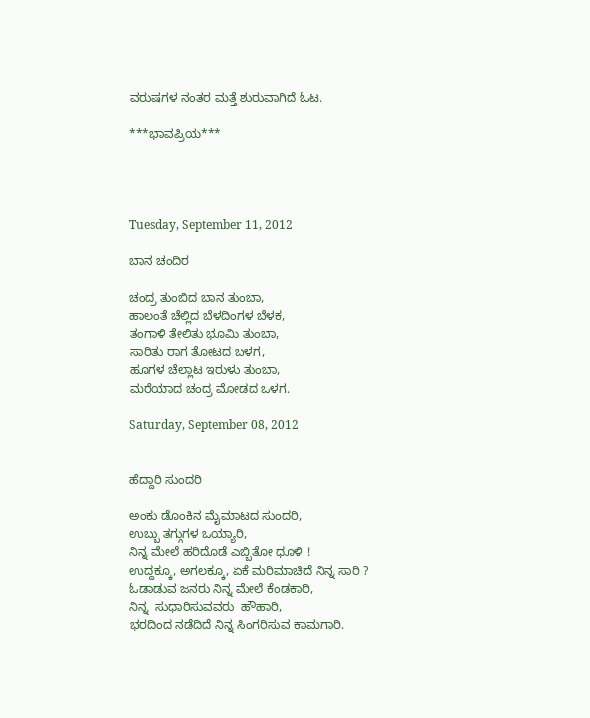ವರುಷಗಳ ನಂತರ ಮತ್ತೆ ಶುರುವಾಗಿದೆ ಓಟ.

***ಭಾವಪ್ರಿಯ***




Tuesday, September 11, 2012

ಬಾನ ಚಂದಿರ

ಚಂದ್ರ ತುಂಬಿದ ಬಾನ ತುಂಬಾ,
ಹಾಲಂತೆ ಚೆಲ್ಲಿದ ಬೆಳದಿಂಗಳ ಬೆಳಕ,
ತಂಗಾಳಿ ತೇಲಿತು ಭೂಮಿ ತುಂಬಾ,
ಸಾರಿತು ರಾಗ ತೋಟದ ಬಳಗ,
ಹೂಗಳ ಚೆಲ್ಲಾಟ ಇರುಳು ತುಂಬಾ,
ಮರೆಯಾದ ಚಂದ್ರ ಮೋಡದ ಒಳಗ.

Saturday, September 08, 2012


ಹೆದ್ದಾರಿ ಸುಂದರಿ

ಅಂಕು ಡೊಂಕಿನ ಮೈಮಾಟದ ಸುಂದರಿ,
ಉಬ್ಬು ತಗ್ಗುಗಳ ಒಯ್ಯಾರಿ,
ನಿನ್ನ ಮೇಲೆ ಹರಿದೊಡೆ ಎಬ್ಬಿತೋ ಧೂಳಿ !
ಉದ್ದಕ್ಕೂ, ಅಗಲಕ್ಕೂ, ಏಕೆ ಮರಿಮಾಚಿದೆ ನಿನ್ನ ಸಾರಿ ?
ಓಡಾಡುವ ಜನರು ನಿನ್ನ ಮೇಲೆ ಕೆಂಡಕಾರಿ,
ನಿನ್ನ  ಸುಧಾರಿಸುವವರು  ಹೌಹಾರಿ,
ಭರದಿಂದ ನಡೆದಿದೆ ನಿನ್ನ ಸಿಂಗರಿಸುವ ಕಾಮಗಾರಿ.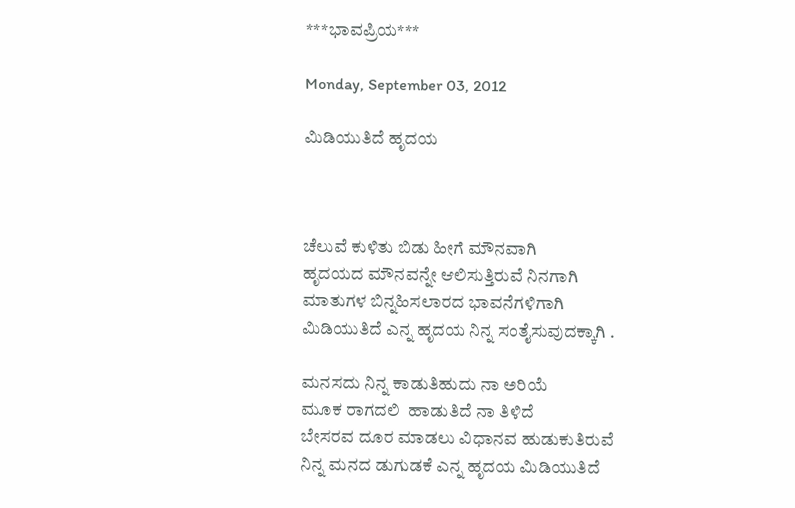***ಭಾವಪ್ರಿಯ***

Monday, September 03, 2012

ಮಿಡಿಯುತಿದೆ ಹೃದಯ



ಚೆಲುವೆ ಕುಳಿತು ಬಿಡು ಹೀಗೆ ಮೌನವಾಗಿ
ಹೃದಯದ ಮೌನವನ್ನೇ ಆಲಿಸುತ್ತಿರುವೆ ನಿನಗಾಗಿ
ಮಾತುಗಳ ಬಿನ್ನಹಿಸಲಾರದ ಭಾವನೆಗಳಿಗಾಗಿ
ಮಿಡಿಯುತಿದೆ ಎನ್ನ ಹೃದಯ ನಿನ್ನ ಸಂತೈಸುವುದಕ್ಕಾಗಿ .

ಮನಸದು ನಿನ್ನ ಕಾಡುತಿಹುದು ನಾ ಅರಿಯೆ
ಮೂಕ ರಾಗದಲಿ  ಹಾಡುತಿದೆ ನಾ ತಿಳಿದೆ
ಬೇಸರವ ದೂರ ಮಾಡಲು ವಿಧಾನವ ಹುಡುಕುತಿರುವೆ
ನಿನ್ನ ಮನದ ಡುಗುಡಕೆ ಎನ್ನ ಹೃದಯ ಮಿಡಿಯುತಿದೆ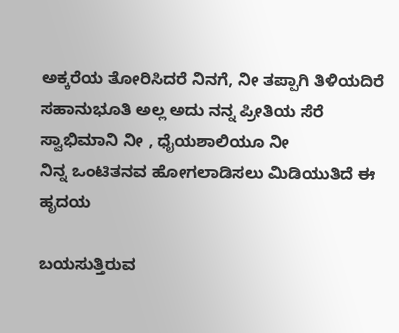ಅಕ್ಕರೆಯ ತೋರಿಸಿದರೆ ನಿನಗೆ, ನೀ ತಪ್ಪಾಗಿ ತಿಳಿಯದಿರೆ
ಸಹಾನುಭೂತಿ ಅಲ್ಲ ಅದು ನನ್ನ ಪ್ರೀತಿಯ ಸೆರೆ
ಸ್ವಾಭಿಮಾನಿ ನೀ , ಧೈಯಶಾಲಿಯೂ ನೀ
ನಿನ್ನ ಒಂಟಿತನವ ಹೋಗಲಾಡಿಸಲು ಮಿಡಿಯುತಿದೆ ಈ ಹೃದಯ

ಬಯಸುತ್ತಿರುವ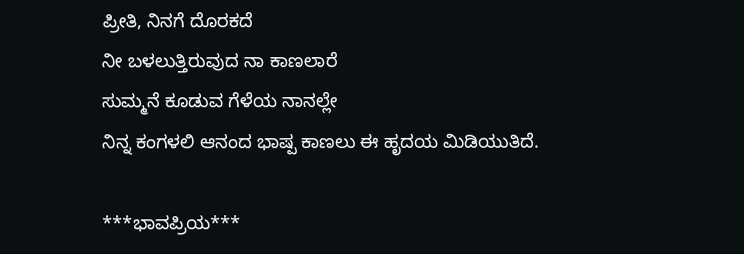ಪ್ರೀತಿ, ನಿನಗೆ ದೊರಕದೆ
ನೀ ಬಳಲುತ್ತಿರುವುದ ನಾ ಕಾಣಲಾರೆ
ಸುಮ್ಮನೆ ಕೂಡುವ ಗೆಳೆಯ ನಾನಲ್ಲೇ
ನಿನ್ನ ಕಂಗಳಲಿ ಆನಂದ ಭಾಷ್ಪ ಕಾಣಲು ಈ ಹೃದಯ ಮಿಡಿಯುತಿದೆ.

***ಭಾವಪ್ರಿಯ***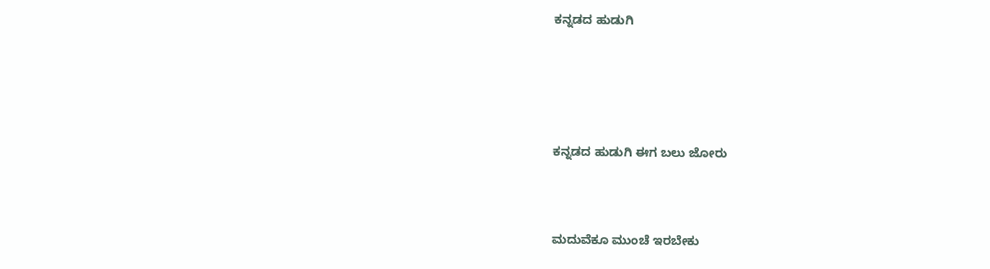ಕನ್ನಡದ ಹುಡುಗಿ





ಕನ್ನಡದ ಹುಡುಗಿ ಈಗ ಬಲು ಜೋರು



ಮದುವೆಕೂ ಮುಂಚೆ ಇರಬೇಕು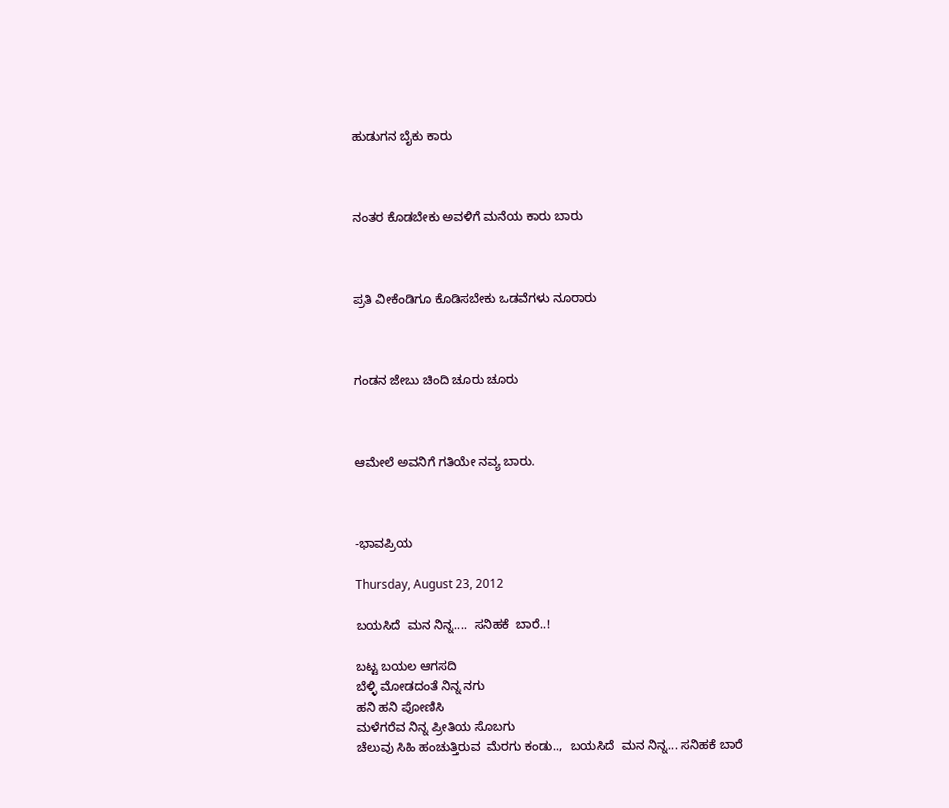ಹುಡುಗನ ಬೈಕು ಕಾರು



ನಂತರ ಕೊಡಬೇಕು ಅವಳಿಗೆ ಮನೆಯ ಕಾರು ಬಾರು



ಪ್ರತಿ ವೀಕೆಂಡಿಗೂ ಕೊಡಿಸಬೇಕು ಒಡವೆಗಳು ನೂರಾರು



ಗಂಡನ ಜೇಬು ಚಿಂದಿ ಚೂರು ಚೂರು



ಆಮೇಲೆ ಅವನಿಗೆ ಗತಿಯೇ ನವ್ಯ ಬಾರು.



-ಭಾವಪ್ರಿಯ

Thursday, August 23, 2012

ಬಯಸಿದೆ  ಮನ ನಿನ್ನ....  ಸನಿಹಕೆ  ಬಾರೆ..!

ಬಟ್ಟ ಬಯಲ ಆಗಸದಿ
ಬೆಳ್ಳಿ ಮೋಡದಂತೆ ನಿನ್ನ ನಗು
ಹನಿ ಹನಿ ಪೋಣಿಸಿ
ಮಳೆಗರೆವ ನಿನ್ನ ಪ್ರೀತಿಯ ಸೊಬಗು
ಚೆಲುವು ಸಿಹಿ ಹಂಚುತ್ತಿರುವ  ಮೆರಗು ಕಂಡು..,  ಬಯಸಿದೆ  ಮನ ನಿನ್ನ... ಸನಿಹಕೆ ಬಾರೆ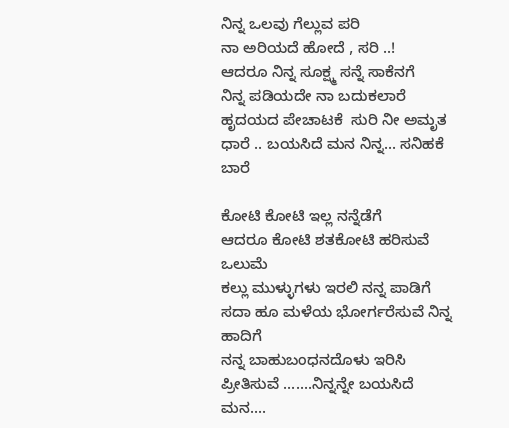ನಿನ್ನ ಒಲವು ಗೆಲ್ಲುವ ಪರಿ
ನಾ ಅರಿಯದೆ ಹೋದೆ , ಸರಿ ..!
ಆದರೂ ನಿನ್ನ ಸೂಕ್ಷ್ಮ ಸನ್ನೆ ಸಾಕೆನಗೆ
ನಿನ್ನ ಪಡಿಯದೇ ನಾ ಬದುಕಲಾರೆ
ಹೃದಯದ ಪೇಚಾಟಕೆ  ಸುರಿ ನೀ ಅಮೃತ ಧಾರೆ .. ಬಯಸಿದೆ ಮನ ನಿನ್ನ... ಸನಿಹಕೆ ಬಾರೆ

ಕೋಟಿ ಕೋಟಿ ಇಲ್ಲ ನನ್ನೆಡೆಗೆ
ಆದರೂ ಕೋಟಿ ಶತಕೋಟಿ ಹರಿಸುವೆ ಒಲುಮೆ
ಕಲ್ಲು ಮುಳ್ಳುಗಳು ಇರಲಿ ನನ್ನ ಪಾಡಿಗೆ
ಸದಾ ಹೂ ಮಳೆಯ ಭೋರ್ಗರೆಸುವೆ ನಿನ್ನ ಹಾದಿಗೆ
ನನ್ನ ಬಾಹುಬಂಧನದೊಳು ಇರಿಸಿ  ಪ್ರೀತಿಸುವೆ .......ನಿನ್ನನ್ನೇ ಬಯಸಿದೆ ಮನ....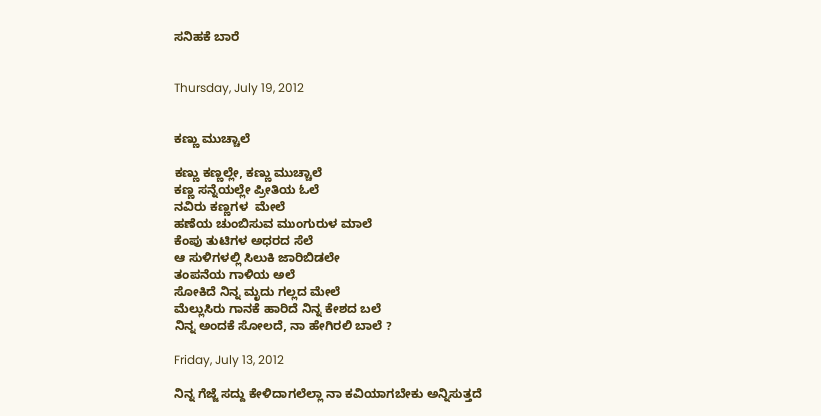ಸನಿಹಕೆ ಬಾರೆ


Thursday, July 19, 2012


ಕಣ್ಣು ಮುಚ್ಚಾಲೆ

ಕಣ್ಣು ಕಣ್ಣಲ್ಲೇ, ಕಣ್ಣು ಮುಚ್ಚಾಲೆ
ಕಣ್ಣ ಸನ್ನೆಯಲ್ಲೇ ಪ್ರೀತಿಯ ಓಲೆ
ನವಿರು ಕಣ್ಣಗಳ  ಮೇಲೆ
ಹಣೆಯ ಚುಂಬಿಸುವ ಮುಂಗುರುಳ ಮಾಲೆ
ಕೆಂಪು ತುಟಿಗಳ ಅಧರದ ಸೆಲೆ
ಆ ಸುಳಿಗಳಲ್ಲಿ ಸಿಲುಕಿ ಜಾರಿಬಿಡಲೇ
ತಂಪನೆಯ ಗಾಳಿಯ ಅಲೆ
ಸೋಕಿದೆ ನಿನ್ನ ಮೃದು ಗಲ್ಲದ ಮೇಲೆ
ಮೆಲ್ಲುಸಿರು ಗಾನಕೆ ಹಾರಿದೆ ನಿನ್ನ ಕೇಶದ ಬಲೆ
ನಿನ್ನ ಅಂದಕೆ ಸೋಲದೆ, ನಾ ಹೇಗಿರಲಿ ಬಾಲೆ ?

Friday, July 13, 2012

ನಿನ್ನ ಗೆಜ್ಜೆ ಸದ್ದು ಕೇಳಿದಾಗಲೆಲ್ಲಾ ನಾ ಕವಿಯಾಗಬೇಕು ಅನ್ನಿಸುತ್ತದೆ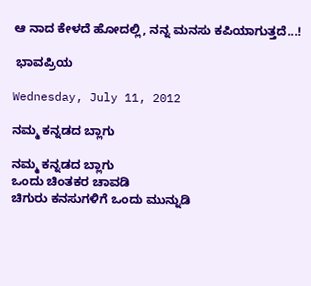ಆ ನಾದ ಕೇಳದೆ ಹೋದಲ್ಲಿ, ನನ್ನ ಮನಸು ಕಪಿಯಾಗುತ್ತದೆ...!

 ಭಾವಪ್ರಿಯ

Wednesday, July 11, 2012

ನಮ್ಮ ಕನ್ನಡದ ಬ್ಲಾಗು

ನಮ್ಮ ಕನ್ನಡದ ಬ್ಲಾಗು
ಒಂದು ಚಿಂತಕರ ಚಾವಡಿ
ಚಿಗುರು ಕನಸುಗಳಿಗೆ ಒಂದು ಮುನ್ನುಡಿ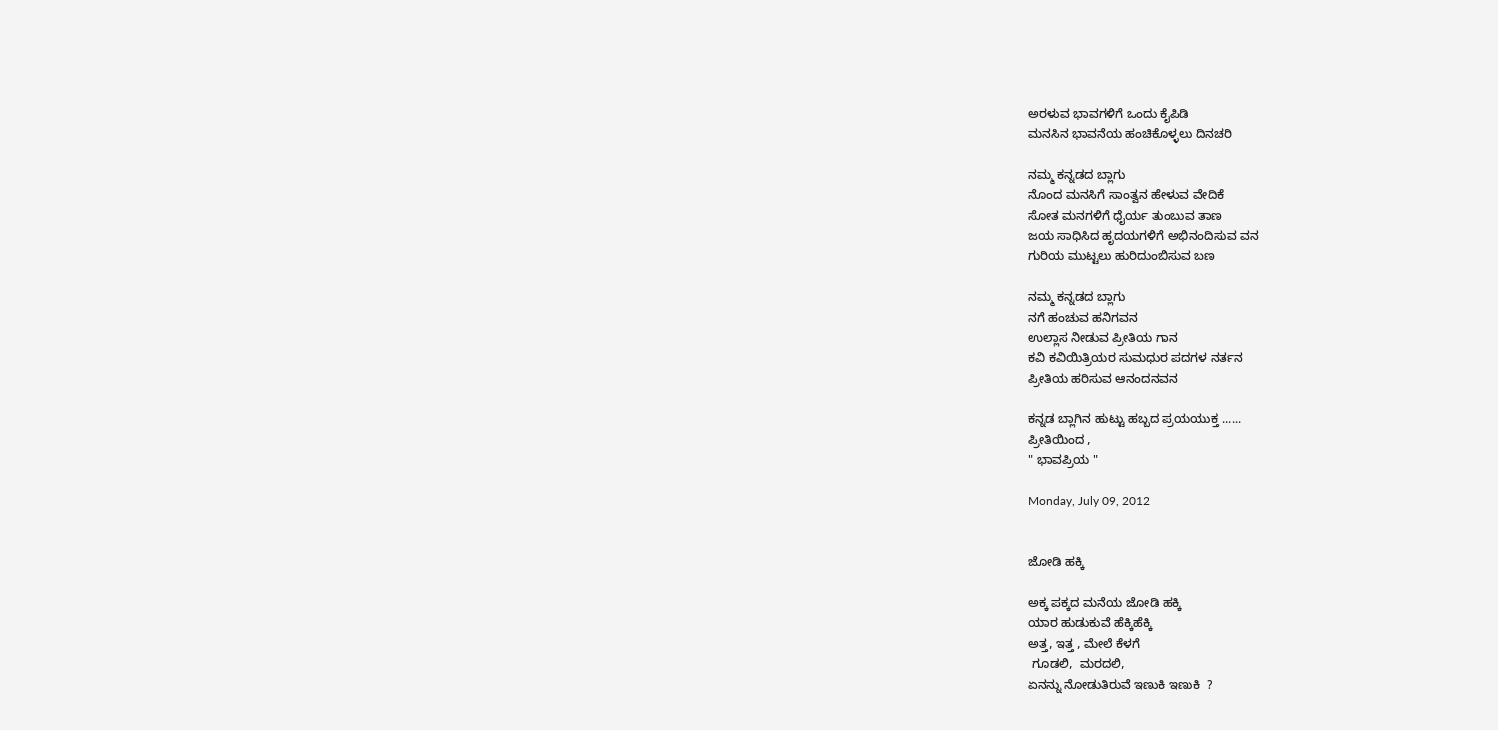ಅರಳುವ ಭಾವಗಳಿಗೆ ಒಂದು ಕೈಪಿಡಿ
ಮನಸಿನ ಭಾವನೆಯ ಹಂಚಿಕೊಳ್ಳಲು ದಿನಚರಿ

ನಮ್ಮ ಕನ್ನಡದ ಬ್ಲಾಗು
ನೊಂದ ಮನಸಿಗೆ ಸಾಂತ್ವನ ಹೇಳುವ ವೇದಿಕೆ
ಸೋತ ಮನಗಳಿಗೆ ಧೈರ್ಯ ತುಂಬುವ ತಾಣ
ಜಯ ಸಾಧಿಸಿದ ಹೃದಯಗಳಿಗೆ ಅಭಿನಂದಿಸುವ ವನ
ಗುರಿಯ ಮುಟ್ಟಲು ಹುರಿದುಂಬಿಸುವ ಬಣ

ನಮ್ಮ ಕನ್ನಡದ ಬ್ಲಾಗು
ನಗೆ ಹಂಚುವ ಹನಿಗವನ
ಉಲ್ಲಾಸ ನೀಡುವ ಪ್ರೀತಿಯ ಗಾನ
ಕವಿ ಕವಿಯಿತ್ರಿಯರ ಸುಮಧುರ ಪದಗಳ ನರ್ತನ
ಪ್ರೀತಿಯ ಹರಿಸುವ ಆನಂದನವನ

ಕನ್ನಡ ಬ್ಲಾಗಿನ ಹುಟ್ಟು ಹಬ್ಬದ ಪ್ರಯಯುಕ್ತ ......
ಪ್ರೀತಿಯಿಂದ ,
" ಭಾವಪ್ರಿಯ "

Monday, July 09, 2012


ಜೋಡಿ ಹಕ್ಕಿ

ಅಕ್ಕ ಪಕ್ಕದ ಮನೆಯ ಜೋಡಿ ಹಕ್ಕಿ
ಯಾರ ಹುಡುಕುವೆ ಹೆಕ್ಕಿಹೆಕ್ಕಿ
ಅತ್ತ, ಇತ್ತ , ಮೇಲೆ ಕೆಳಗೆ
 ಗೂಡಲಿ,  ಮರದಲಿ,
ಏನನ್ನು ನೋಡುತಿರುವೆ ಇಣುಕಿ ಇಣುಕಿ  ?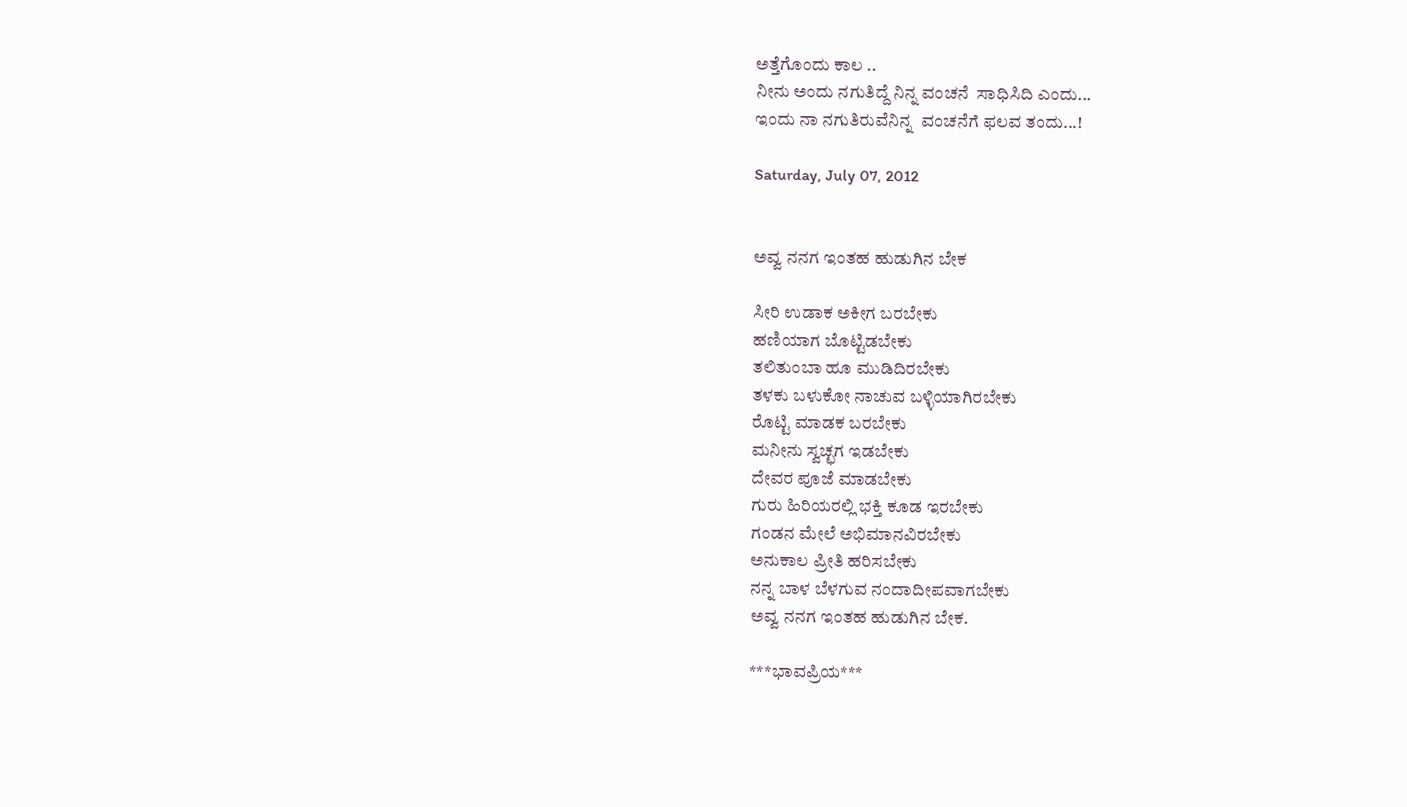ಅತ್ತೆಗೊಂದು ಕಾಲ ..
ನೀನು ಅಂದು ನಗುತಿದ್ದೆ ನಿನ್ನ ವಂಚನೆ  ಸಾಧಿಸಿದಿ ಎಂದು...
ಇಂದು ನಾ ನಗುತಿರುವೆನಿನ್ನ  ವಂಚನೆಗೆ ಫಲವ ತಂದು...!

Saturday, July 07, 2012


ಅವ್ವ ನನಗ ಇಂತಹ ಹುಡುಗಿನ ಬೇಕ

ಸೀರಿ ಉಡಾಕ ಅಕೀಗ ಬರಬೇಕು
ಹಣಿಯಾಗ ಬೊಟ್ಟಿಡಬೇಕು
ತಲಿತುಂಬಾ ಹೂ ಮುಡಿದಿರಬೇಕು
ತಳಕು ಬಳುಕೋ ನಾಚುವ ಬಳ್ಳಿಯಾಗಿರಬೇಕು
ರೊಟ್ಟಿ ಮಾಡಕ ಬರಬೇಕು
ಮನೀನು ಸ್ವಚ್ಛಗ ಇಡಬೇಕು
ದೇವರ ಪೂಜೆ ಮಾಡಬೇಕು
ಗುರು ಹಿರಿಯರಲ್ಲಿ ಭಕ್ತಿ ಕೂಡ ಇರಬೇಕು
ಗಂಡನ ಮೇಲೆ ಅಭಿಮಾನವಿರಬೇಕು
ಅನುಕಾಲ ಪ್ರೀತಿ ಹರಿಸಬೇಕು
ನನ್ನ ಬಾಳ ಬೆಳಗುವ ನಂದಾದೀಪವಾಗಬೇಕು
ಅವ್ವ ನನಗ ಇಂತಹ ಹುಡುಗಿನ ಬೇಕ.

***ಭಾವಪ್ರಿಯ***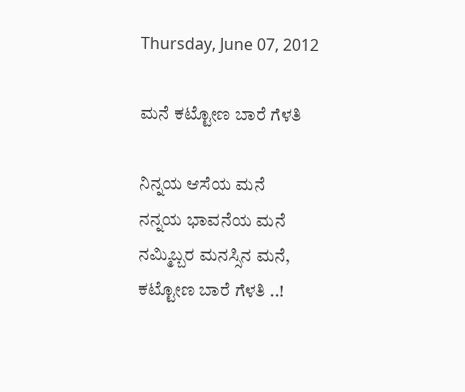Thursday, June 07, 2012

ಮನೆ ಕಟ್ಟೋಣ ಬಾರೆ ಗೆಳತಿ

ನಿನ್ನಯ ಆಸೆಯ ಮನೆ
ನನ್ನಯ ಭಾವನೆಯ ಮನೆ
ನಮ್ಮಿಬ್ಬರ ಮನಸ್ಸಿನ ಮನೆ,
ಕಟ್ಟೋಣ ಬಾರೆ ಗೆಳತಿ ..!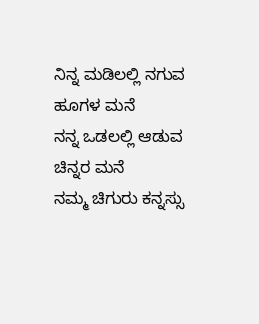ನಿನ್ನ ಮಡಿಲಲ್ಲಿ ನಗುವ ಹೂಗಳ ಮನೆ
ನನ್ನ ಒಡಲಲ್ಲಿ ಆಡುವ ಚಿನ್ನರ ಮನೆ
ನಮ್ಮ ಚಿಗುರು ಕನ್ನಸ್ಸು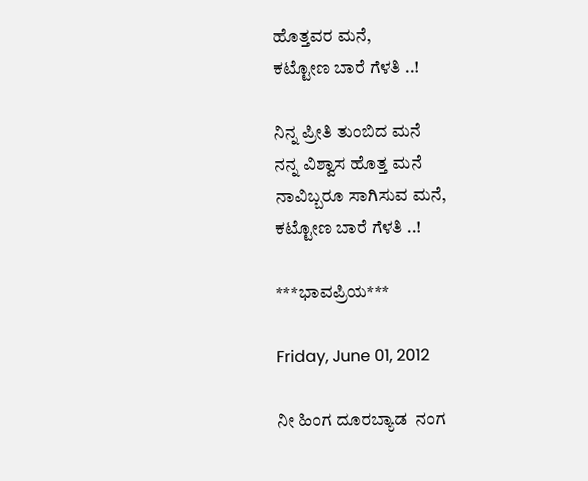ಹೊತ್ತವರ ಮನೆ,
ಕಟ್ಟೋಣ ಬಾರೆ ಗೆಳತಿ ..!

ನಿನ್ನ ಪ್ರೀತಿ ತುಂಬಿದ ಮನೆ
ನನ್ನ ವಿಶ್ವಾಸ ಹೊತ್ತ ಮನೆ
ನಾವಿಬ್ಬರೂ ಸಾಗಿಸುವ ಮನೆ,
ಕಟ್ಟೋಣ ಬಾರೆ ಗೆಳತಿ ..!

***ಭಾವಪ್ರಿಯ***

Friday, June 01, 2012

ನೀ ಹಿಂಗ ದೂರಬ್ಯಾಡ  ನಂಗ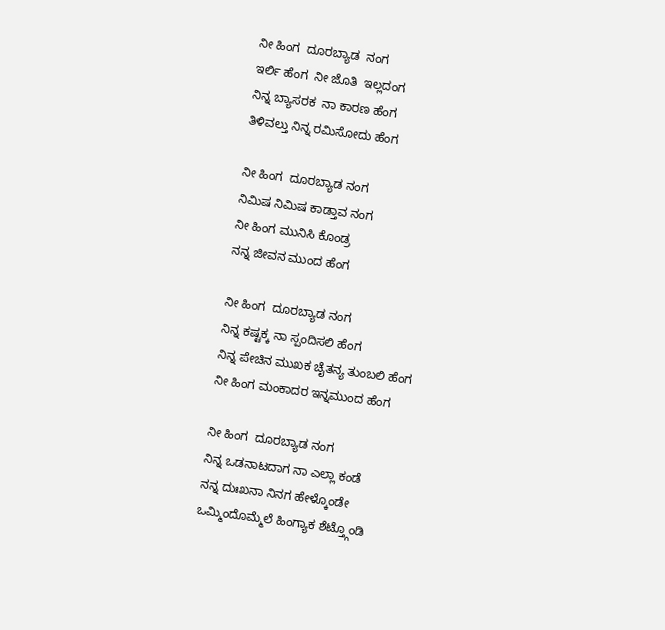ನೀ ಹಿಂಗ  ದೂರಬ್ಯಾಡ  ನಂಗ
ಇರ್ಲಿ ಹೆಂಗ  ನೀ ಜೊತಿ  ಇಲ್ಲದಂಗ
ನಿನ್ನ ಬ್ಯಾಸರಕ  ನಾ ಕಾರಣ ಹೆಂಗ
ತಿಳಿವಲ್ತು ನಿನ್ನ ರಮಿಸೋದು ಹೆಂಗ

ನೀ ಹಿಂಗ  ದೂರಬ್ಯಾಡ ನಂಗ
ನಿಮಿಷ ನಿಮಿಷ ಕಾಡ್ತಾವ ನಂಗ
ನೀ ಹಿಂಗ ಮುನಿಸಿ ಕೊಂಡ್ರ
ನನ್ನ ಜೀವನ ಮುಂದ ಹೆಂಗ

ನೀ ಹಿಂಗ  ದೂರಬ್ಯಾಡ ನಂಗ
ನಿನ್ನ ಕಷ್ಟಕ್ಕ ನಾ ಸ್ಪಂದಿಸಲಿ ಹೆಂಗ
ನಿನ್ನ ಪೇಚಿನ ಮುಖಕ ಚೈತನ್ಯ ತುಂಬಲಿ ಹೆಂಗ
ನೀ ಹಿಂಗ ಮಂಕಾದರ ಇನ್ನಮುಂದ ಹೆಂಗ

ನೀ ಹಿಂಗ  ದೂರಬ್ಯಾಡ ನಂಗ
ನಿನ್ನ ಒಡನಾಟದಾಗ ನಾ ಎಲ್ಲಾ ಕಂಡೆ
ನನ್ನ ದುಃಖನಾ ನಿನಗ ಹೇಳ್ಕೊಂಡೇ
ಒಮ್ಮಿಂದೊಮ್ಮೆಲೆ ಹಿಂಗ್ಯಾಕ ಶೆಟ್ತ್ಗೊಂಡಿ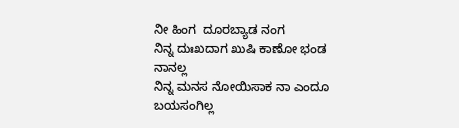ನೀ ಹಿಂಗ  ದೂರಬ್ಯಾಡ ನಂಗ
ನಿನ್ನ ದುಃಖದಾಗ ಖುಷಿ ಕಾಣೋ ಭಂಡ ನಾನಲ್ಲ
ನಿನ್ನ ಮನಸ ನೋಯಿಸಾಕ ನಾ ಎಂದೂ ಬಯಸಂಗಿಲ್ಲ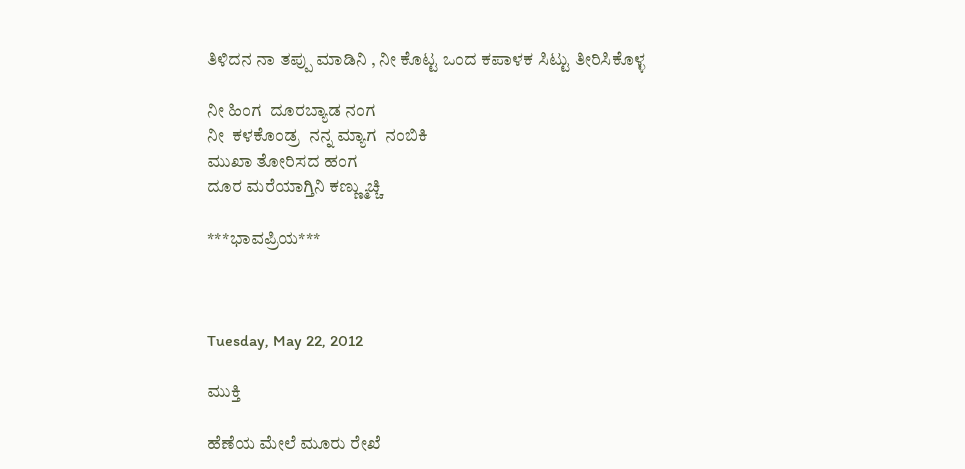ತಿಳಿದನ ನಾ ತಪ್ಪು ಮಾಡಿನಿ , ನೀ ಕೊಟ್ಟ ಒಂದ ಕಪಾಳಕ ಸಿಟ್ಟು ತೀರಿಸಿಕೊಳ್ಳ

ನೀ ಹಿಂಗ  ದೂರಬ್ಯಾಡ ನಂಗ
ನೀ  ಕಳಕೊಂಡ್ರ  ನನ್ನ ಮ್ಯಾಗ  ನಂಬಿಕಿ
ಮುಖಾ ತೋರಿಸದ ಹಂಗ
ದೂರ ಮರೆಯಾಗ್ತಿನಿ ಕಣ್ಣ್ಮುಚ್ಚಿ

***ಭಾವಪ್ರಿಯ***



Tuesday, May 22, 2012

ಮುಕ್ತಿ

ಹೆಣೆಯ ಮೇಲೆ ಮೂರು ರೇಖೆ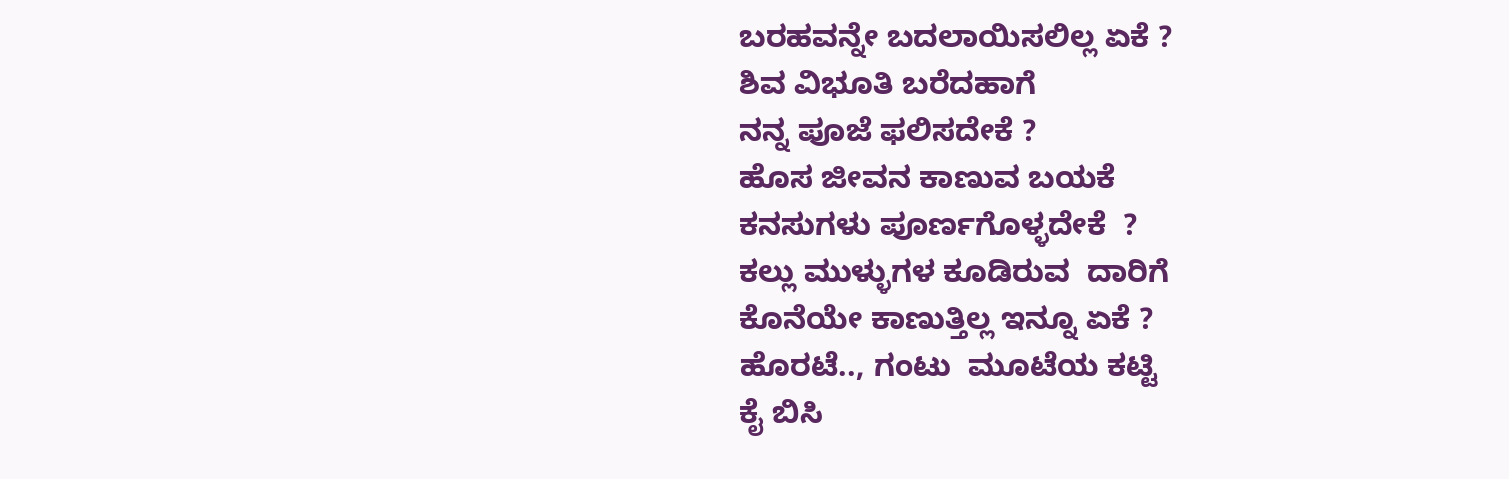ಬರಹವನ್ನೇ ಬದಲಾಯಿಸಲಿಲ್ಲ ಏಕೆ ?
ಶಿವ ವಿಭೂತಿ ಬರೆದಹಾಗೆ
ನನ್ನ ಪೂಜೆ ಫಲಿಸದೇಕೆ ?
ಹೊಸ ಜೀವನ ಕಾಣುವ ಬಯಕೆ
ಕನಸುಗಳು ಪೂರ್ಣಗೊಳ್ಳದೇಕೆ  ?
ಕಲ್ಲು ಮುಳ್ಳುಗಳ ಕೂಡಿರುವ  ದಾರಿಗೆ
ಕೊನೆಯೇ ಕಾಣುತ್ತಿಲ್ಲ ಇನ್ನೂ ಏಕೆ ?
ಹೊರಟೆ.., ಗಂಟು  ಮೂಟೆಯ ಕಟ್ಟಿ
ಕೈ ಬಿಸಿ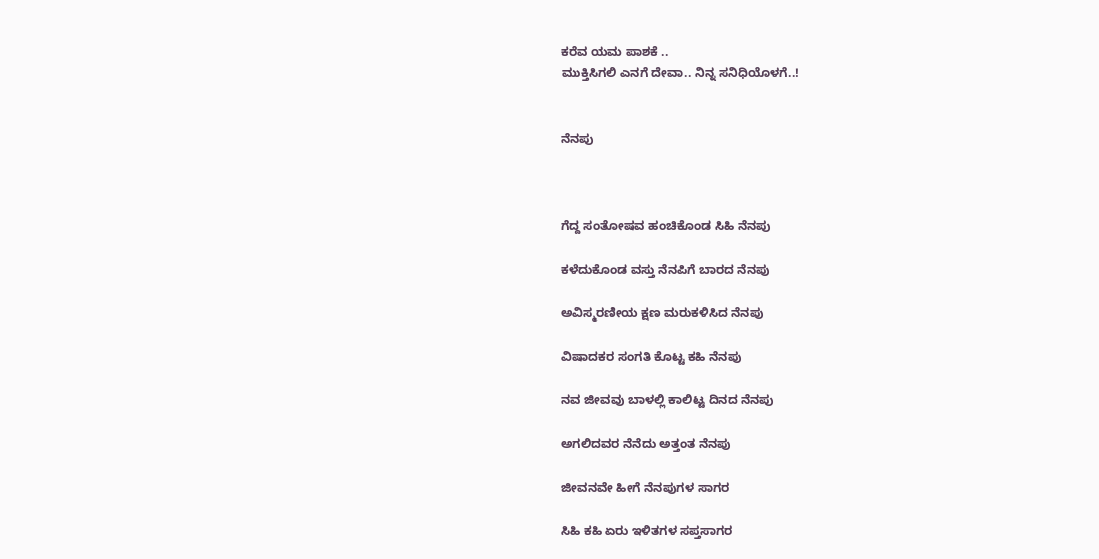ಕರೆವ ಯಮ ಪಾಶಕೆ ..
ಮುಕ್ತಿಸಿಗಲಿ ಎನಗೆ ದೇವಾ.. ನಿನ್ನ ಸನಿಧಿಯೊಳಗೆ..!


ನೆನಪು



ಗೆದ್ದ ಸಂತೋಷವ ಹಂಚಿಕೊಂಡ ಸಿಹಿ ನೆನಪು

ಕಳೆದುಕೊಂಡ ವಸ್ತು ನೆನಪಿಗೆ ಬಾರದ ನೆನಪು

ಅವಿಸ್ಮರಣೀಯ ಕ್ಷಣ ಮರುಕಳಿಸಿದ ನೆನಪು

ವಿಷಾದಕರ ಸಂಗತಿ ಕೊಟ್ಟ ಕಹಿ ನೆನಪು

ನವ ಜೀವವು ಬಾಳಲ್ಲಿ ಕಾಲಿಟ್ಟ ದಿನದ ನೆನಪು

ಅಗಲಿದವರ ನೆನೆದು ಅತ್ತಂತ ನೆನಪು

ಜೀವನವೇ ಹೀಗೆ ನೆನಪುಗಳ ಸಾಗರ

ಸಿಹಿ ಕಹಿ ಏರು ಇಳಿತಗಳ ಸಪ್ತಸಾಗರ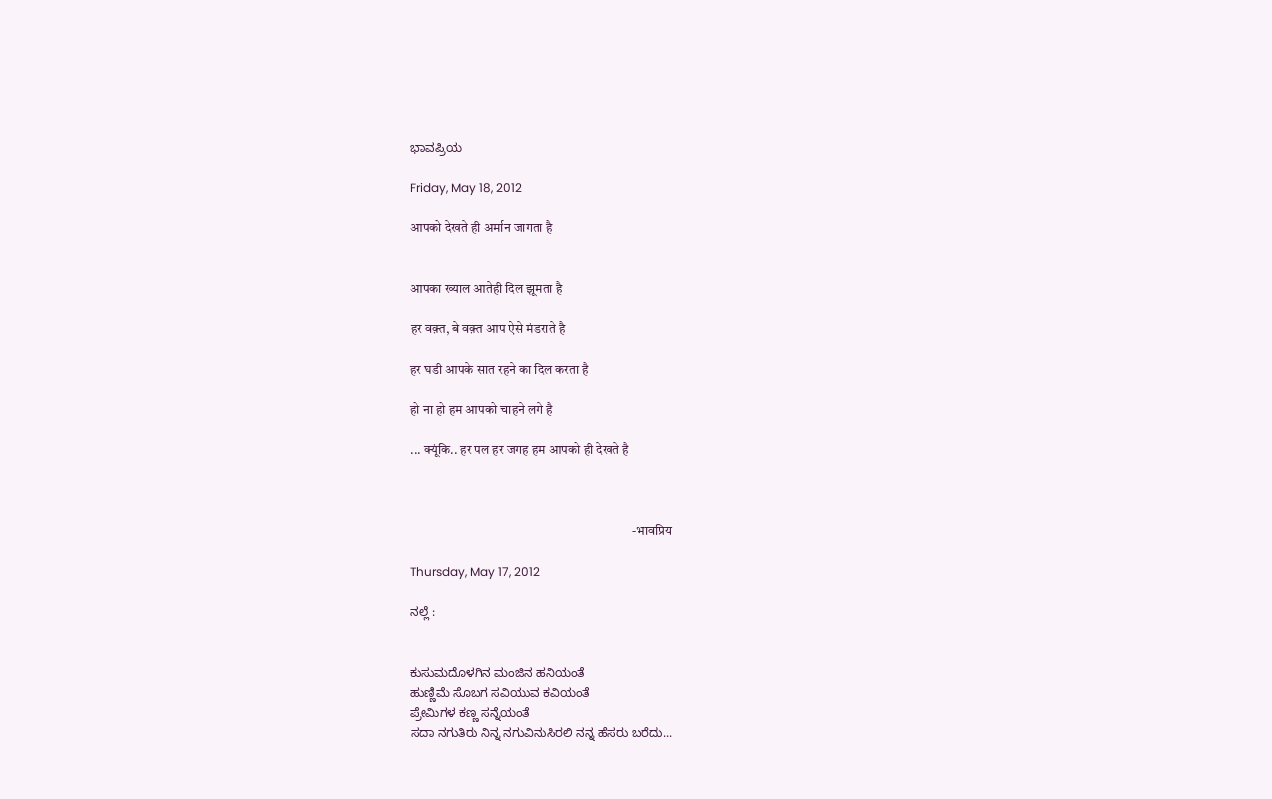ಭಾವಪ್ರಿಯ

Friday, May 18, 2012

आपको देखते ही अर्मान जागता है


आपका ख्याल आतेही दिल झूमता है

हर वक़्त, बे वक़्त आप ऐसे मंडराते है

हर घडी आपके सात रहने का दिल करता है

हो ना हो हम आपको चाहने लगे है

... क्यूंकि.. हर पल हर जगह हम आपको ही देखते है



                                                                                    -भावप्रिय

Thursday, May 17, 2012

ನಲ್ಲೆ :


ಕುಸುಮದೊಳಗಿನ ಮಂಜಿನ ಹನಿಯಂತೆ
ಹುಣ್ಣಿಮೆ ಸೊಬಗ ಸವಿಯುವ ಕವಿಯಂತೆ
ಪ್ರೇಮಿಗಳ ಕಣ್ಣ ಸನ್ನೆಯಂತೆ
ಸದಾ ನಗುತಿರು ನಿನ್ನ ನಗುವಿನುಸಿರಲಿ ನನ್ನ ಹೆಸರು ಬರೆದು...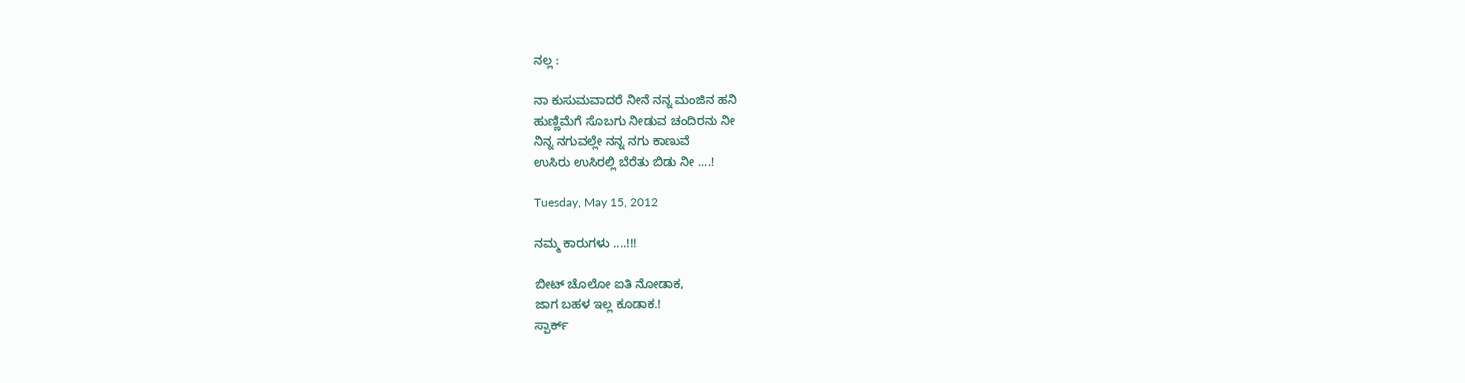ನಲ್ಲ :

ನಾ ಕುಸುಮವಾದರೆ ನೀನೆ ನನ್ನ ಮಂಜಿನ ಹನಿ
ಹುಣ್ಣಿಮೆಗೆ ಸೊಬಗು ನೀಡುವ ಚಂದಿರನು ನೀ
ನಿನ್ನ ನಗುವಲ್ಲೇ ನನ್ನ ನಗು ಕಾಣುವೆ
ಉಸಿರು ಉಸಿರಲ್ಲಿ ಬೆರೆತು ಬಿಡು ನೀ ....!

Tuesday, May 15, 2012

ನಮ್ಮ ಕಾರುಗಳು ....!!!

ಬೀಟ್ ಚೊಲೋ ಐತಿ ನೋಡಾಕ,
ಜಾಗ ಬಹಳ ಇಲ್ಲ ಕೂಡಾಕ.!
ಸ್ಪಾರ್ಕ್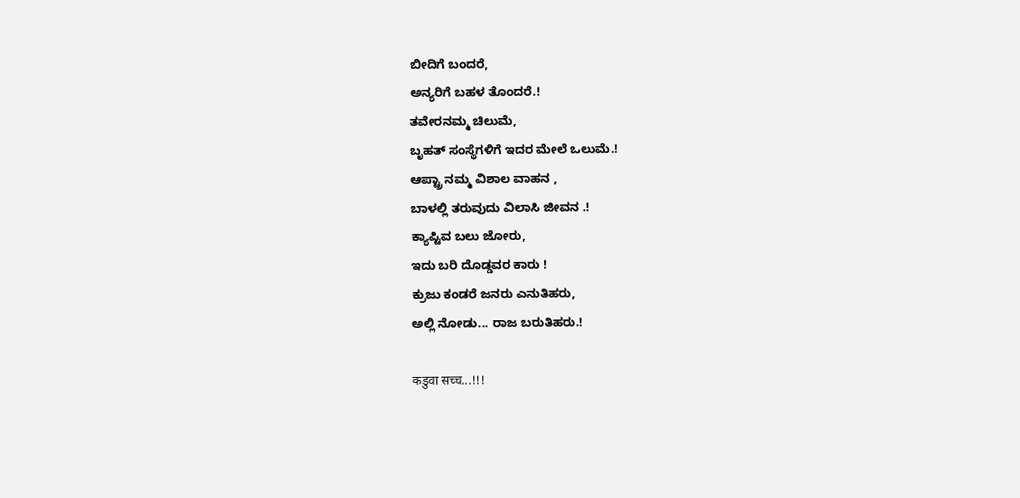ಬೀದಿಗೆ ಬಂದರೆ,
ಅನ್ಯರಿಗೆ ಬಹಳ ತೊಂದರೆ.!
ತವೇರನಮ್ಮ ಚಿಲುಮೆ,
ಬೃಹತ್ ಸಂಸ್ಥೆಗಳಿಗೆ ಇದರ ಮೇಲೆ ಒಲುಮೆ.!
ಆಪ್ಟ್ರಾ ನಮ್ಮ ವಿಶಾಲ ವಾಹನ ,
ಬಾಳಲ್ಲಿ ತರುವುದು ವಿಲಾಸಿ ಜೀವನ .!
ಕ್ಯಾಪ್ಟಿವ ಬಲು ಜೋರು,
ಇದು ಬರಿ ದೊಡ್ಡವರ ಕಾರು !
ಕ್ರುಜು ಕಂಡರೆ ಜನರು ಎನುತಿಹರು,
ಅಲ್ಲಿ ನೋಡು... ರಾಜ ಬರುತಿಹರು.!

कडुवा सच्च...!!!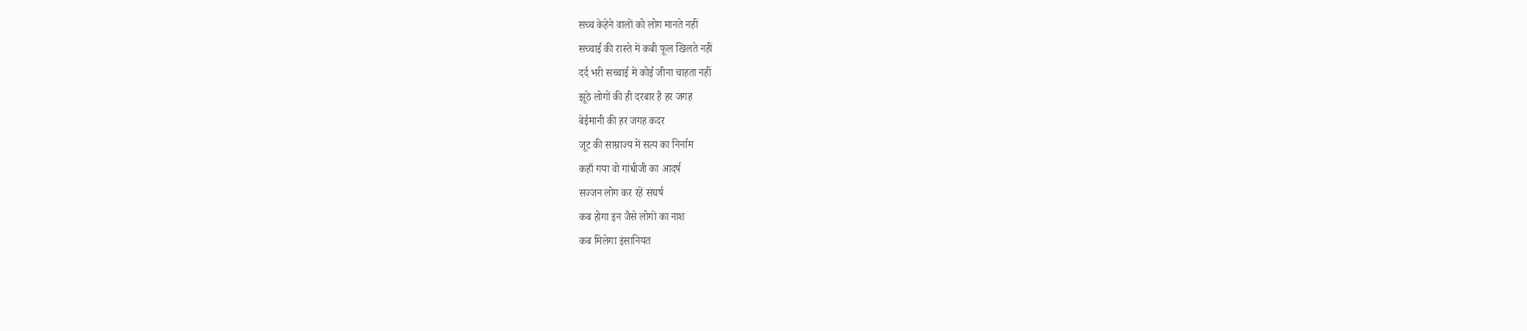सच्च केहेने वालों को लोग मानते नहीं
सच्चाई की रास्ते में कबी फूल खिलते नहीं
दर्द भरी सच्चाई में कोई जीना चाहता नहीं
झूठे लोगों की ही दरबार है हर जगह
बेईमानी की हर जगह कदर
जूट की साम्राज्य में सत्य का निर्नाम
कहाँ गया वो गांधीजी का आदर्ष
सज्जन लोग कर रहें संघर्ष
कब होगा इन जैसे लोगों का नाश
कब मिलेगा इंसानियत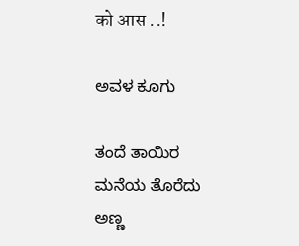को आस ..!

ಅವಳ ಕೂಗು

ತಂದೆ ತಾಯಿರ ಮನೆಯ ತೊರೆದು
ಅಣ್ಣ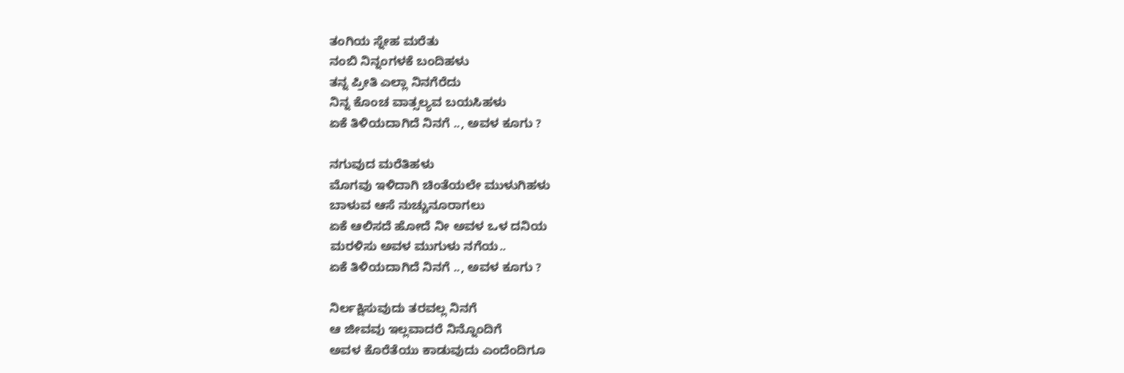ತಂಗಿಯ ಸ್ನೇಹ ಮರೆತು
ನಂಬಿ ನಿನ್ನಂಗಳಕೆ ಬಂದಿಹಳು
ತನ್ನ ಪ್ರೀತಿ ಎಲ್ಲಾ ನಿನಗೆರೆದು
ನಿನ್ನ ಕೊಂಚ ವಾತ್ಸಲ್ಯವ ಬಯಸಿಹಳು
ಏಕೆ ತಿಳಿಯದಾಗಿದೆ ನಿನಗೆ .., ಅವಳ ಕೂಗು ?

ನಗುವುದ ಮರೆತಿಹಳು
ಮೊಗವು ಇಳಿದಾಗಿ ಚಿಂತೆಯಲೇ ಮುಳುಗಿಹಳು
ಬಾಳುವ ಆಸೆ ನುಚ್ಚುನೂರಾಗಲು
ಏಕೆ ಆಲಿಸದೆ ಹೋದೆ ನೀ ಅವಳ ಒಳ ದನಿಯ
ಮರಳಿಸು ಅವಳ ಮುಗುಳು ನಗೆಯ..
ಏಕೆ ತಿಳಿಯದಾಗಿದೆ ನಿನಗೆ .., ಅವಳ ಕೂಗು ?

ನಿರ್ಲಕ್ಷಿಸುವುದು ತರವಲ್ಲ ನಿನಗೆ
ಆ ಜೀವವು ಇಲ್ಲವಾದರೆ ನಿನ್ನೊಂದಿಗೆ
ಅವಳ ಕೊರೆತೆಯು ಕಾಡುವುದು ಎಂದೆಂದಿಗೂ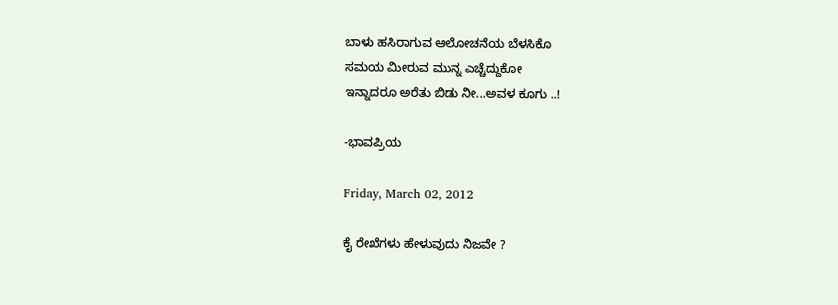ಬಾಳು ಹಸಿರಾಗುವ ಆಲೋಚನೆಯ ಬೆಳಸಿಕೊ
ಸಮಯ ಮೀರುವ ಮುನ್ನ ಎಚ್ಚೆದ್ದುಕೋ
ಇನ್ನಾದರೂ ಅರೆತು ಬಿಡು ನೀ...ಅವಳ ಕೂಗು ..!

-ಭಾವಪ್ರಿಯ

Friday, March 02, 2012

ಕೈ ರೇಖೆಗಳು ಹೇಳುವುದು ನಿಜವೇ ?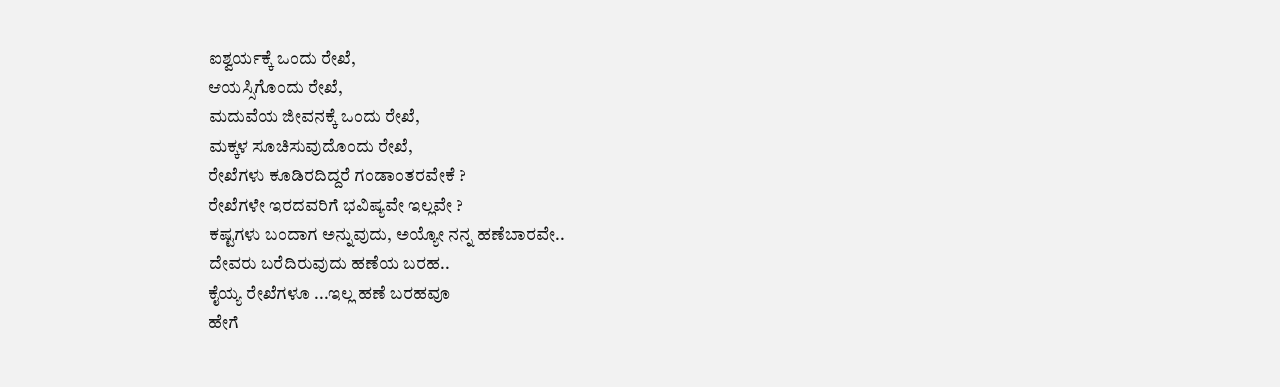ಐಶ್ವರ್ಯಕ್ಕೆ ಒಂದು ರೇಖೆ,
ಆಯಸ್ಸಿಗೊಂದು ರೇಖೆ,
ಮದುವೆಯ ಜೀವನಕ್ಕೆ ಒಂದು ರೇಖೆ,
ಮಕ್ಕಳ ಸೂಚಿಸುವುದೊಂದು ರೇಖೆ,
ರೇಖೆಗಳು ಕೂಡಿರದಿದ್ದರೆ ಗಂಡಾಂತರವೇಕೆ ?
ರೇಖೆಗಳೇ ಇರದವರಿಗೆ ಭವಿಷ್ಯವೇ ಇಲ್ಲವೇ ?
ಕಷ್ಟಗಳು ಬಂದಾಗ ಅನ್ನುವುದು, ಅಯ್ಯೋ ನನ್ನ ಹಣೆಬಾರವೇ..
ದೇವರು ಬರೆದಿರುವುದು ಹಣೆಯ ಬರಹ..
ಕೈಯ್ಯ ರೇಖೆಗಳೂ ...ಇಲ್ಲ ಹಣೆ ಬರಹವೂ
ಹೇಗೆ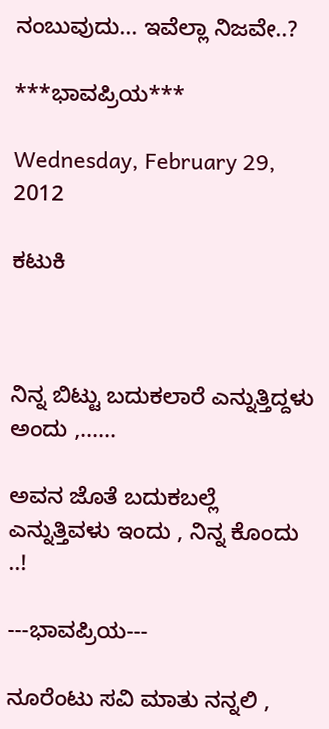ನಂಬುವುದು... ಇವೆಲ್ಲಾ ನಿಜವೇ..?

***ಭಾವಪ್ರಿಯ***

Wednesday, February 29, 2012

ಕಟುಕಿ



ನಿನ್ನ ಬಿಟ್ಟು ಬದುಕಲಾರೆ ಎನ್ನುತ್ತಿದ್ದಳು ಅಂದು ,......

ಅವನ ಜೊತೆ ಬದುಕಬಲ್ಲೆ ಎನ್ನುತ್ತಿವಳು ಇಂದು , ನಿನ್ನ ಕೊಂದು ..!

---ಭಾವಪ್ರಿಯ---

ನೂರೆಂಟು ಸವಿ ಮಾತು ನನ್ನಲಿ ,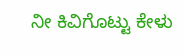ನೀ ಕಿವಿಗೊಟ್ಟು ಕೇಳು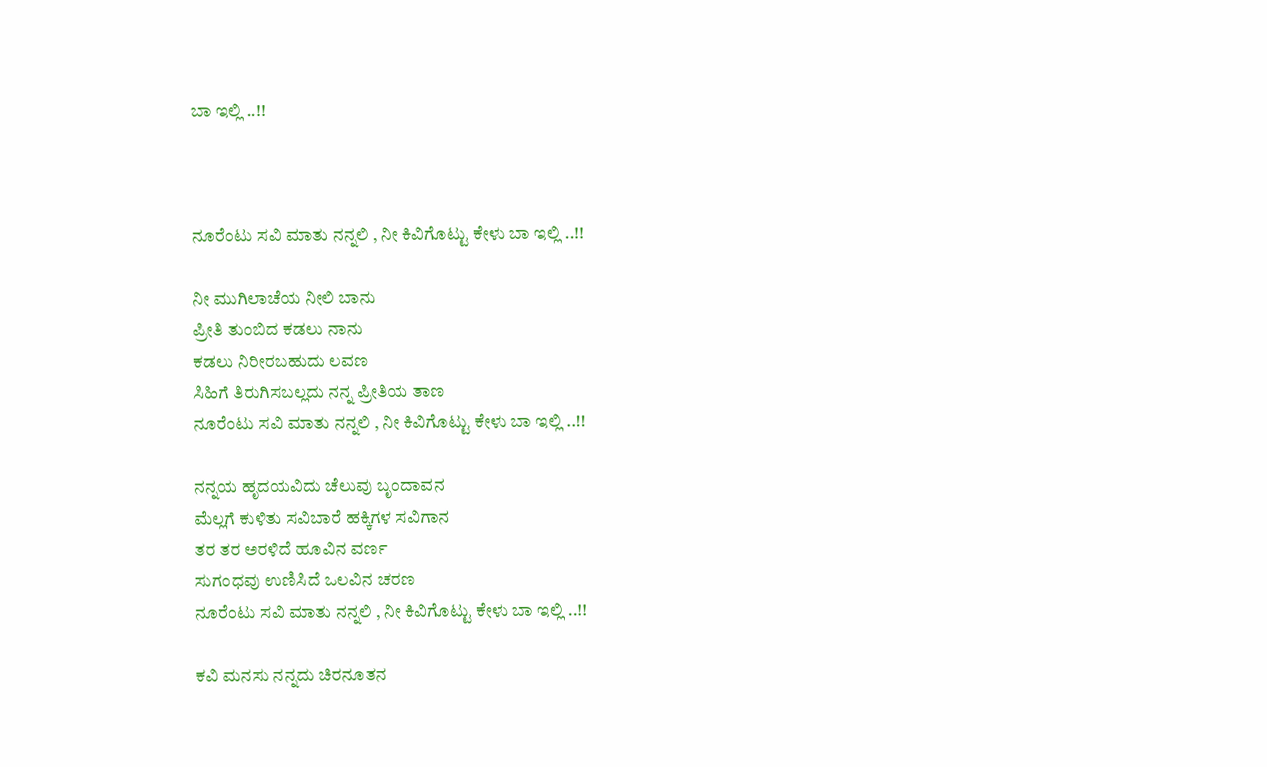ಬಾ ಇಲ್ಲಿ ..!!



ನೂರೆಂಟು ಸವಿ ಮಾತು ನನ್ನಲಿ , ನೀ ಕಿವಿಗೊಟ್ಟು ಕೇಳು ಬಾ ಇಲ್ಲಿ ..!!

ನೀ ಮುಗಿಲಾಚೆಯ ನೀಲಿ ಬಾನು
ಪ್ರೀತಿ ತುಂಬಿದ ಕಡಲು ನಾನು
ಕಡಲು ನಿರೀರಬಹುದು ಲವಣ
ಸಿಹಿಗೆ ತಿರುಗಿಸಬಲ್ಲದು ನನ್ನ ಪ್ರೀತಿಯ ತಾಣ
ನೂರೆಂಟು ಸವಿ ಮಾತು ನನ್ನಲಿ , ನೀ ಕಿವಿಗೊಟ್ಟು ಕೇಳು ಬಾ ಇಲ್ಲಿ ..!!

ನನ್ನಯ ಹೃದಯವಿದು ಚೆಲುವು ಬೃಂದಾವನ
ಮೆಲ್ಲಗೆ ಕುಳಿತು ಸವಿಬಾರೆ ಹಕ್ಕಿಗಳ ಸವಿಗಾನ
ತರ ತರ ಅರಳಿದೆ ಹೂವಿನ ವರ್ಣ
ಸುಗಂಧವು ಉಣಿಸಿದೆ ಒಲವಿನ ಚರಣ
ನೂರೆಂಟು ಸವಿ ಮಾತು ನನ್ನಲಿ , ನೀ ಕಿವಿಗೊಟ್ಟು ಕೇಳು ಬಾ ಇಲ್ಲಿ ..!!

ಕವಿ ಮನಸು ನನ್ನದು ಚಿರನೂತನ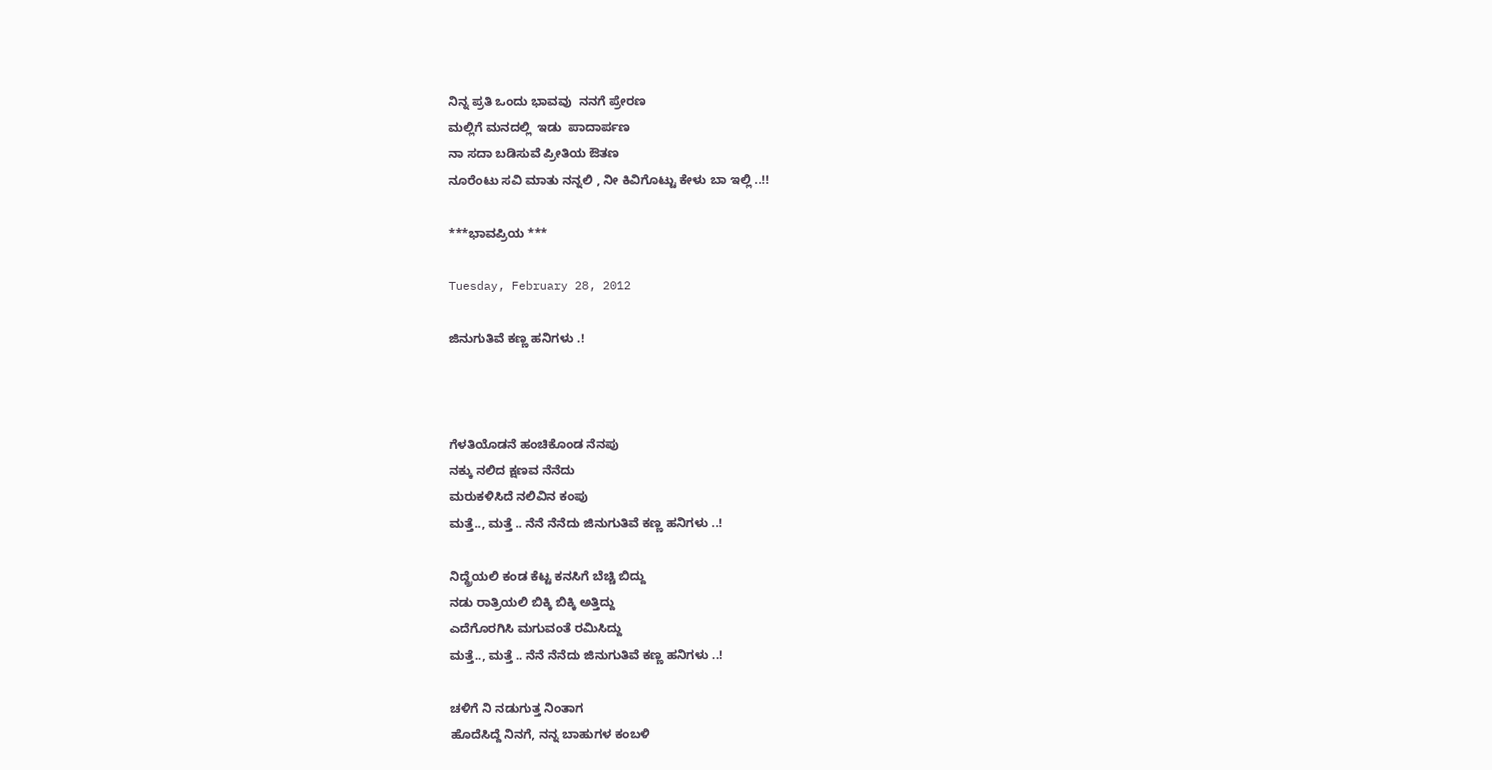ನಿನ್ನ ಪ್ರತಿ ಒಂದು ಭಾವವು  ನನಗೆ ಪ್ರೇರಣ
ಮಲ್ಲಿಗೆ ಮನದಲ್ಲಿ  ಇಡು  ಪಾದಾರ್ಪಣ
ನಾ ಸದಾ ಬಡಿಸುವೆ ಪ್ರೀತಿಯ ಔತಣ
ನೂರೆಂಟು ಸವಿ ಮಾತು ನನ್ನಲಿ , ನೀ ಕಿವಿಗೊಟ್ಟು ಕೇಳು ಬಾ ಇಲ್ಲಿ ..!!

***ಭಾವಪ್ರಿಯ ***

Tuesday, February 28, 2012

ಜಿನುಗುತಿವೆ ಕಣ್ಣ ಹನಿಗಳು .!



ಗೆಳತಿಯೊಡನೆ ಹಂಚಿಕೊಂಡ ನೆನಪು
ನಕ್ಕು ನಲಿದ ಕ್ಷಣವ ನೆನೆದು
ಮರುಕಳಿಸಿದೆ ನಲಿವಿನ ಕಂಪು
ಮತ್ತೆ.., ಮತ್ತೆ .. ನೆನೆ ನೆನೆದು ಜಿನುಗುತಿವೆ ಕಣ್ಣ ಹನಿಗಳು ..!

ನಿದ್ದ್ರೆಯಲಿ ಕಂಡ ಕೆಟ್ಟ ಕನಸಿಗೆ ಬೆಚ್ಚಿ ಬಿದ್ದು
ನಡು ರಾತ್ರಿಯಲಿ ಬಿಕ್ಕಿ ಬಿಕ್ಕಿ ಅತ್ತಿದ್ದು
ಎದೆಗೊರಗಿಸಿ ಮಗುವಂತೆ ರಮಿಸಿದ್ದು
ಮತ್ತೆ.., ಮತ್ತೆ .. ನೆನೆ ನೆನೆದು ಜಿನುಗುತಿವೆ ಕಣ್ಣ ಹನಿಗಳು ..!

ಚಳಿಗೆ ನಿ ನಡುಗುತ್ತ ನಿಂತಾಗ
ಹೊದೆಸಿದ್ದೆ ನಿನಗೆ, ನನ್ನ ಬಾಹುಗಳ ಕಂಬಳಿ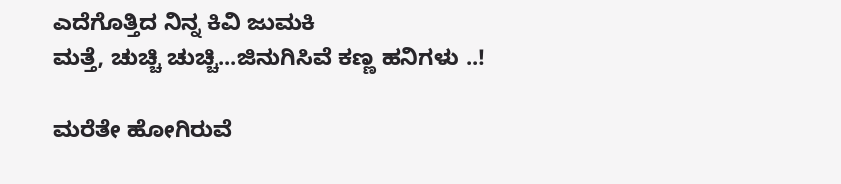ಎದೆಗೊತ್ತಿದ ನಿನ್ನ ಕಿವಿ ಜುಮಕಿ
ಮತ್ತೆ, ಚುಚ್ಚಿ ಚುಚ್ಚಿ...ಜಿನುಗಿಸಿವೆ ಕಣ್ಣ ಹನಿಗಳು ..!

ಮರೆತೇ ಹೋಗಿರುವೆ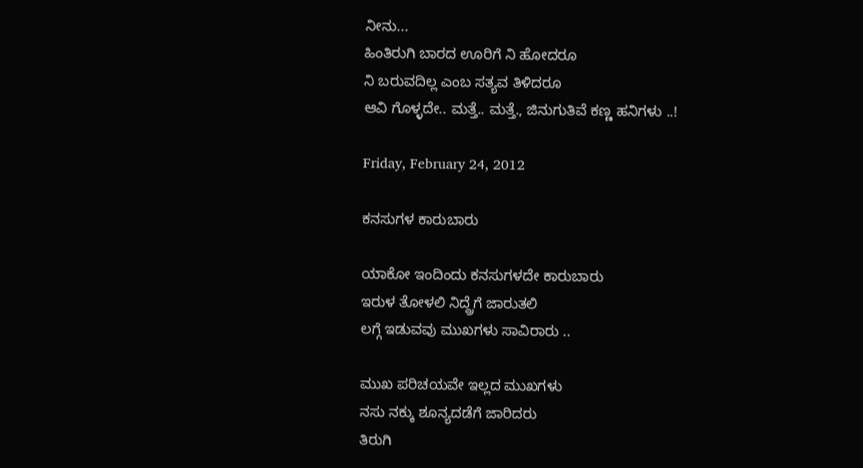ನೀನು...
ಹಿಂತಿರುಗಿ ಬಾರದ ಊರಿಗೆ ನಿ ಹೋದರೂ
ನಿ ಬರುವದಿಲ್ಲ ಎಂಬ ಸತ್ಯವ ತಿಳಿದರೂ
ಆವಿ ಗೊಳ್ಳದೇ.. ಮತ್ತೆ.. ಮತ್ತೆ., ಜಿನುಗುತಿವೆ ಕಣ್ಣ ಹನಿಗಳು ..!

Friday, February 24, 2012

ಕನಸುಗಳ ಕಾರುಬಾರು

ಯಾಕೋ ಇಂದಿಂದು ಕನಸುಗಳದೇ ಕಾರುಬಾರು
ಇರುಳ ತೋಳಲಿ ನಿದ್ದ್ರೆಗೆ ಜಾರುತಲಿ
ಲಗ್ಗೆ ಇಡುವವು ಮುಖಗಳು ಸಾವಿರಾರು ..

ಮುಖ ಪರಿಚಯವೇ ಇಲ್ಲದ ಮುಖಗಳು
ನಸು ನಕ್ಕು ಶೂನ್ಯದಡೆಗೆ ಜಾರಿದರು
ತಿರುಗಿ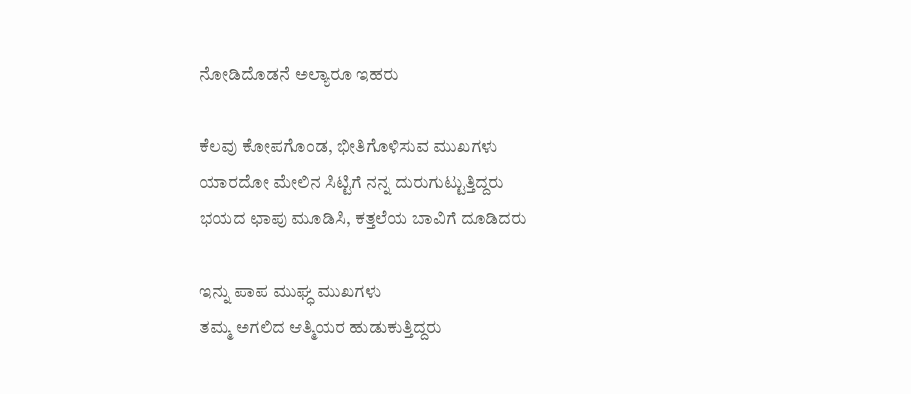ನೋಡಿದೊಡನೆ ಅಲ್ಯಾರೂ ಇಹರು

ಕೆಲವು ಕೋಪಗೊಂಡ, ಭೀತಿಗೊಳಿಸುವ ಮುಖಗಳು
ಯಾರದೋ ಮೇಲಿನ ಸಿಟ್ಟಿಗೆ ನನ್ನ ದುರುಗುಟ್ಟುತ್ತಿದ್ದರು
ಭಯದ ಛಾಪು ಮೂಡಿಸಿ, ಕತ್ತಲೆಯ ಬಾವಿಗೆ ದೂಡಿದರು

ಇನ್ನು ಪಾಪ ಮುಘ್ಧ ಮುಖಗಳು
ತಮ್ಮ ಅಗಲಿದ ಆತ್ಮಿಯರ ಹುಡುಕುತ್ತಿದ್ದರು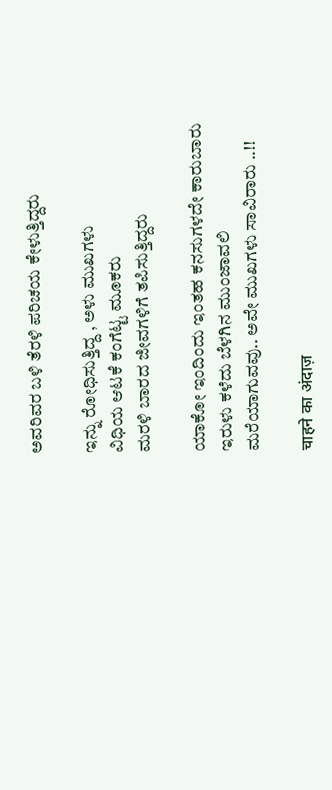ಅವರಿವರ ಬಳಿ ತೆರಳಿ ಪರಿಚಯ ಕೇಳುತ್ತಿದ್ದರು

ಇನ್ನು ರೋಧಿಸುತ್ತಿದ್ದ , ಅಳು ಮುಖಗಳು
ವಿಧಿಯ ಆಟಕೆ ಕಂಗೆಟ್ಟ ಮೂಕರು
ಮರಳಿ ಬಾರದ ಜೀವಗಳಿಗೆ ತಪಿಸುತ್ತಿದ್ದರು

ಯಾಕೋ ಇಂದಿಂದು ಇಂತಹ ಕನಸುಗಳದೇ ಕಾರುಬಾರು
ಇರುಳು ಕಳೆದು ಬೆಳಗಿನ ಮುಂಜಾವಲಿ
ಮರೆಯಾಗುವವು.. ಅವೇ ಮುಖಗಳು ಸಾವಿರಾರು ..!!

चाहने का अंदाज़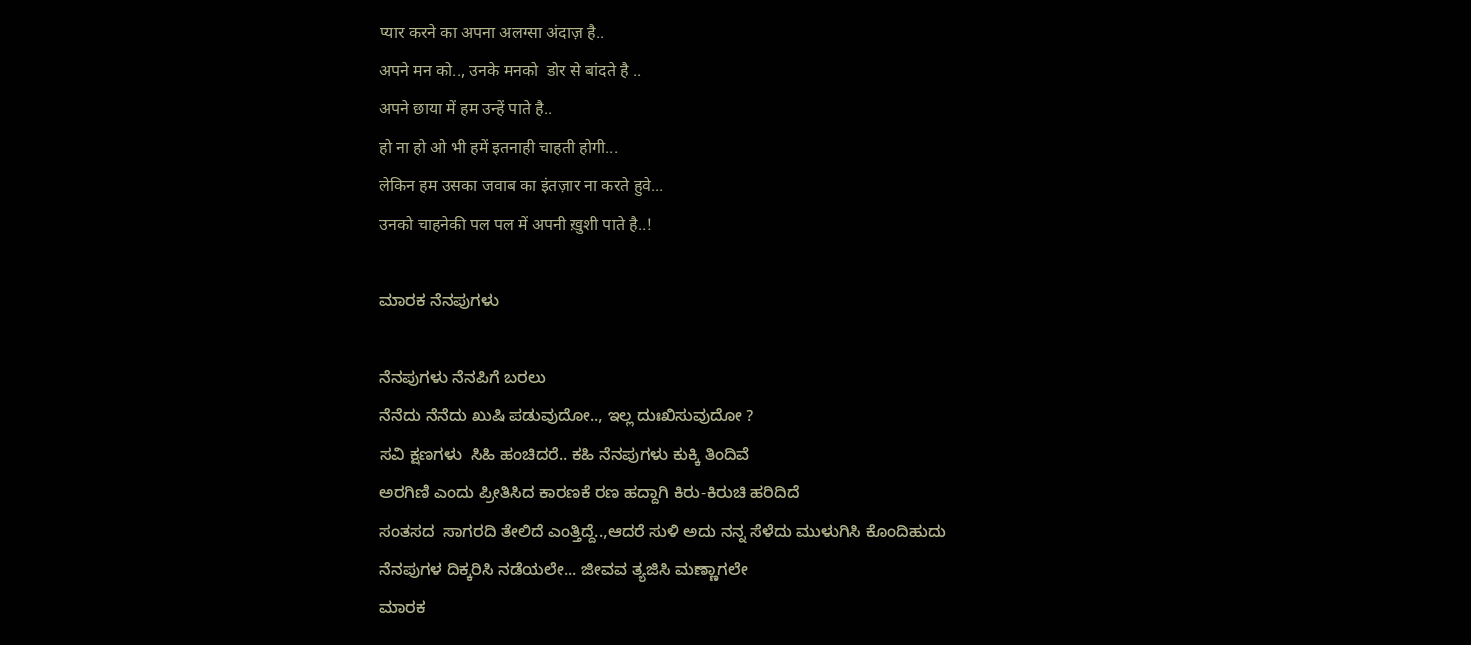प्यार करने का अपना अलग्सा अंदाज़ है..
अपने मन को.., उनके मनको  डोर से बांदते है ..
अपने छाया में हम उन्हें पाते है..
हो ना हो ओ भी हमें इतनाही चाहती होगी...
लेकिन हम उसका जवाब का इंतज़ार ना करते हुवे...
उनको चाहनेकी पल पल में अपनी ख़ुशी पाते है..!

ಮಾರಕ ನೆನಪುಗಳು

ನೆನಪುಗಳು ನೆನಪಿಗೆ ಬರಲು
ನೆನೆದು ನೆನೆದು ಖುಷಿ ಪಡುವುದೋ.., ಇಲ್ಲ ದುಃಖಿಸುವುದೋ ?
ಸವಿ ಕ್ಷಣಗಳು  ಸಿಹಿ ಹಂಚಿದರೆ.. ಕಹಿ ನೆನಪುಗಳು ಕುಕ್ಕಿ ತಿಂದಿವೆ
ಅರಗಿಣಿ ಎಂದು ಪ್ರೀತಿಸಿದ ಕಾರಣಕೆ ರಣ ಹದ್ದಾಗಿ ಕಿರು-ಕಿರುಚಿ ಹರಿದಿದೆ
ಸಂತಸದ  ಸಾಗರದಿ ತೇಲಿದೆ ಎಂತ್ತಿದ್ದೆ..,ಆದರೆ ಸುಳಿ ಅದು ನನ್ನ ಸೆಳೆದು ಮುಳುಗಿಸಿ ಕೊಂದಿಹುದು
ನೆನಪುಗಳ ದಿಕ್ಕರಿಸಿ ನಡೆಯಲೇ... ಜೀವವ ತ್ಯಜಿಸಿ ಮಣ್ಣಾಗಲೇ
ಮಾರಕ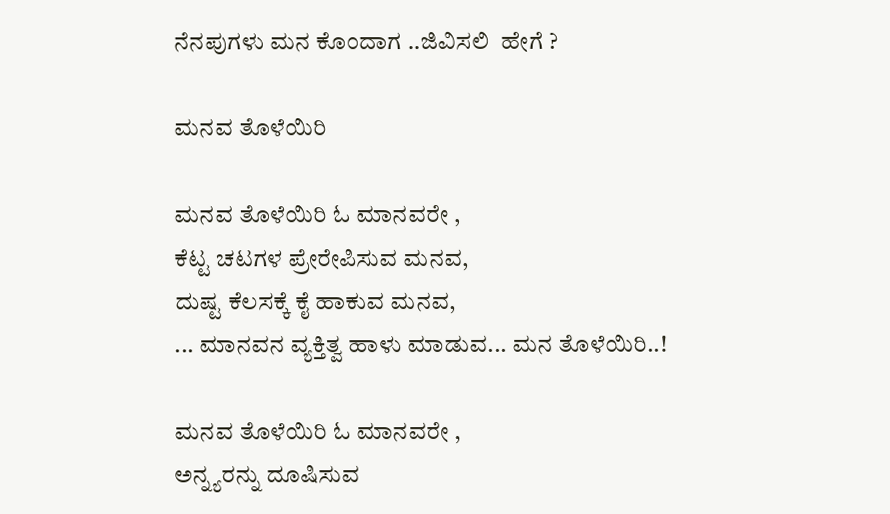ನೆನಪುಗಳು ಮನ ಕೊಂದಾಗ ..ಜಿವಿಸಲಿ  ಹೇಗೆ ?

ಮನವ ತೊಳೆಯಿರಿ

ಮನವ ತೊಳೆಯಿರಿ ಓ ಮಾನವರೇ ,
ಕೆಟ್ಟ ಚಟಗಳ ಪ್ರೇರೇಪಿಸುವ ಮನವ,
ದುಷ್ಟ ಕೆಲಸಕ್ಕೆ ಕೈ ಹಾಕುವ ಮನವ,
... ಮಾನವನ ವ್ಯಕ್ತಿತ್ವ ಹಾಳು ಮಾಡುವ... ಮನ ತೊಳೆಯಿರಿ..!

ಮನವ ತೊಳೆಯಿರಿ ಓ ಮಾನವರೇ ,
ಅನ್ನ್ಯರನ್ನು ದೂಷಿಸುವ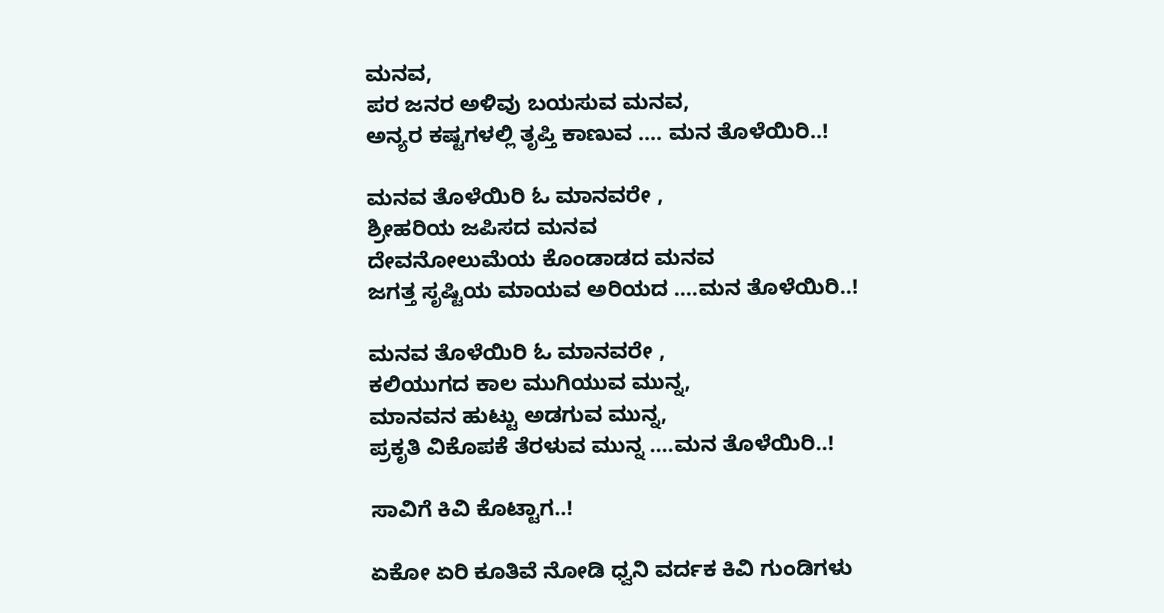ಮನವ,
ಪರ ಜನರ ಅಳಿವು ಬಯಸುವ ಮನವ,
ಅನ್ಯರ ಕಷ್ಟಗಳಲ್ಲಿ ತೃಪ್ತಿ ಕಾಣುವ .... ಮನ ತೊಳೆಯಿರಿ..!

ಮನವ ತೊಳೆಯಿರಿ ಓ ಮಾನವರೇ ,
ಶ್ರೀಹರಿಯ ಜಪಿಸದ ಮನವ
ದೇವನೋಲುಮೆಯ ಕೊಂಡಾಡದ ಮನವ
ಜಗತ್ತ ಸೃಷ್ಟಿಯ ಮಾಯವ ಅರಿಯದ ....ಮನ ತೊಳೆಯಿರಿ..!

ಮನವ ತೊಳೆಯಿರಿ ಓ ಮಾನವರೇ ,
ಕಲಿಯುಗದ ಕಾಲ ಮುಗಿಯುವ ಮುನ್ನ,
ಮಾನವನ ಹುಟ್ಟು ಅಡಗುವ ಮುನ್ನ,
ಪ್ರಕೃತಿ ವಿಕೊಪಕೆ ತೆರಳುವ ಮುನ್ನ ....ಮನ ತೊಳೆಯಿರಿ..!

ಸಾವಿಗೆ ಕಿವಿ ಕೊಟ್ಟಾಗ..!

ಏಕೋ ಏರಿ ಕೂತಿವೆ ನೋಡಿ ಧ್ವನಿ ವರ್ದಕ ಕಿವಿ ಗುಂಡಿಗಳು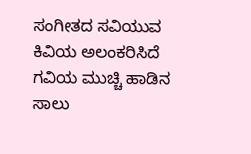ಸಂಗೀತದ ಸವಿಯುವ ಕಿವಿಯ ಅಲಂಕರಿಸಿದೆ ಗವಿಯ ಮುಚ್ಚಿ ಹಾಡಿನ ಸಾಲು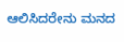ಆಲಿಸಿದರೇನು ಮನದ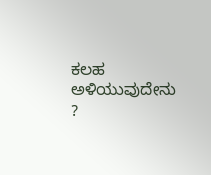ಕಲಹ ಅಳಿಯುವುದೇನು ?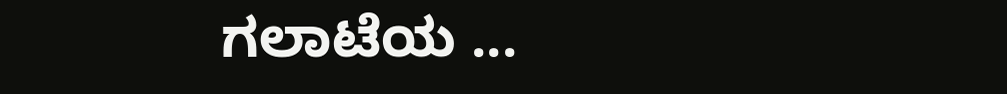ಗಲಾಟೆಯ ...